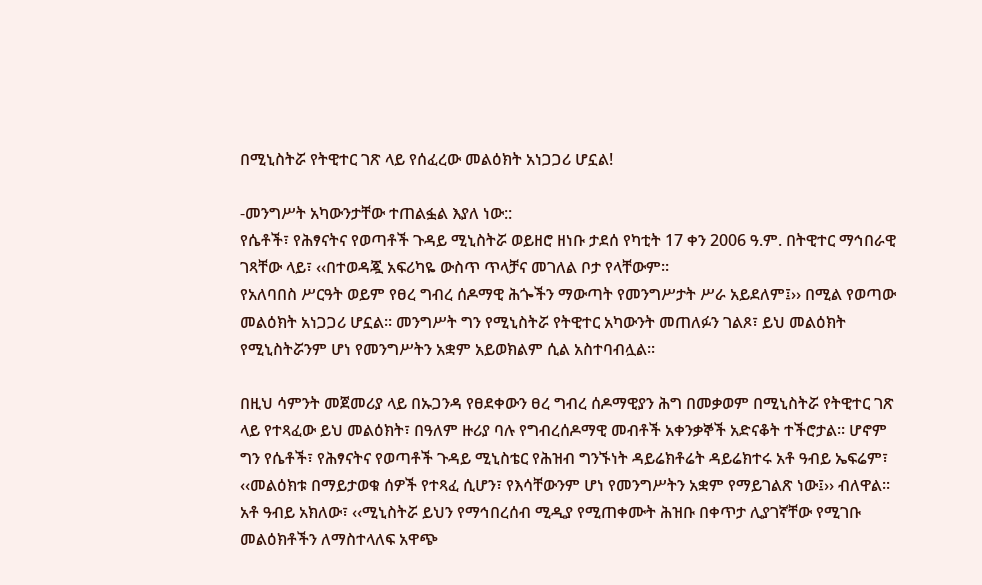በሚኒስትሯ የትዊተር ገጽ ላይ የሰፈረው መልዕክት አነጋጋሪ ሆኗል!

-መንግሥት አካውንታቸው ተጠልፏል እያለ ነው::
የሴቶች፣ የሕፃናትና የወጣቶች ጉዳይ ሚኒስትሯ ወይዘሮ ዘነቡ ታደሰ የካቲት 17 ቀን 2006 ዓ.ም. በትዊተር ማኅበራዊ ገጻቸው ላይ፣ ‹‹በተወዳጇ አፍሪካዬ ውስጥ ጥላቻና መገለል ቦታ የላቸውም፡፡
የአለባበስ ሥርዓት ወይም የፀረ ግብረ ሰዶማዊ ሕጐችን ማውጣት የመንግሥታት ሥራ አይደለም፤›› በሚል የወጣው መልዕክት አነጋጋሪ ሆኗል፡፡ መንግሥት ግን የሚኒስትሯ የትዊተር አካውንት መጠለፉን ገልጾ፣ ይህ መልዕክት የሚኒስትሯንም ሆነ የመንግሥትን አቋም አይወክልም ሲል አስተባብሏል፡፡

በዚህ ሳምንት መጀመሪያ ላይ በኡጋንዳ የፀደቀውን ፀረ ግብረ ሰዶማዊያን ሕግ በመቃወም በሚኒስትሯ የትዊተር ገጽ ላይ የተጻፈው ይህ መልዕክት፣ በዓለም ዙሪያ ባሉ የግብረሰዶማዊ መብቶች አቀንቃኞች አድናቆት ተችሮታል፡፡ ሆኖም ግን የሴቶች፣ የሕፃናትና የወጣቶች ጉዳይ ሚኒስቴር የሕዝብ ግንኙነት ዳይሬክቶሬት ዳይሬክተሩ አቶ ዓብይ ኤፍሬም፣ ‹‹መልዕክቱ በማይታወቁ ሰዎች የተጻፈ ሲሆን፣ የእሳቸውንም ሆነ የመንግሥትን አቋም የማይገልጽ ነው፤›› ብለዋል፡፡
አቶ ዓብይ አክለው፣ ‹‹ሚኒስትሯ ይህን የማኅበረሰብ ሚዲያ የሚጠቀሙት ሕዝቡ በቀጥታ ሊያገኛቸው የሚገቡ መልዕክቶችን ለማስተላለፍ አዋጭ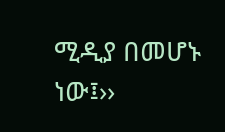ሚዲያ በመሆኑ ነው፤››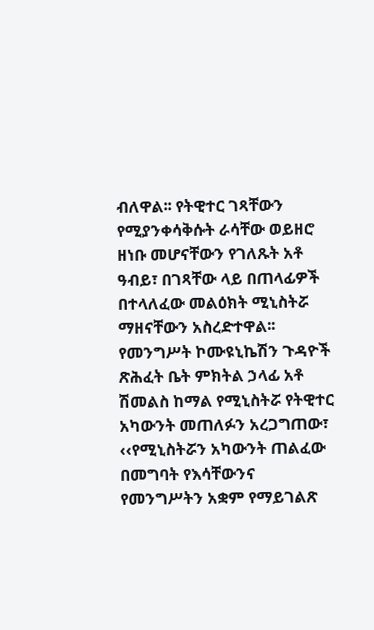ብለዋል፡፡ የትዊተር ገጻቸውን የሚያንቀሳቅሱት ራሳቸው ወይዘሮ ዘነቡ መሆናቸውን የገለጹት አቶ ዓብይ፣ በገጻቸው ላይ በጠላፊዎች በተላለፈው መልዕክት ሚኒስትሯ ማዘናቸውን አስረድተዋል፡፡
የመንግሥት ኮሙዩኒኬሽን ጉዳዮች ጽሕፈት ቤት ምክትል ኃላፊ አቶ ሽመልስ ከማል የሚኒስትሯ የትዊተር አካውንት መጠለፉን አረጋግጠው፣ ‹‹የሚኒስትሯን አካውንት ጠልፈው በመግባት የእሳቸውንና የመንግሥትን አቋም የማይገልጽ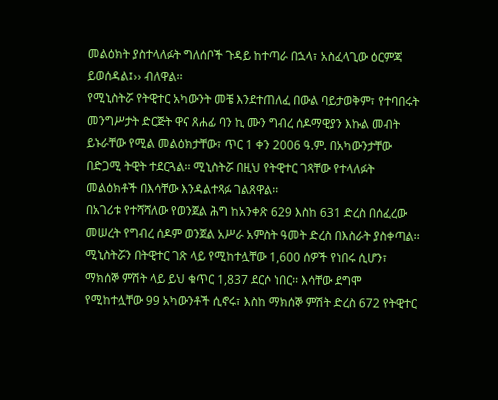መልዕክት ያስተላለፉት ግለሰቦች ጉዳይ ከተጣራ በኋላ፣ አስፈላጊው ዕርምጃ ይወሰዳል፤›› ብለዋል፡፡
የሚኒስትሯ የትዊተር አካውንት መቼ እንደተጠለፈ በውል ባይታወቅም፣ የተባበሩት መንግሥታት ድርጅት ዋና ጸሐፊ ባን ኪ ሙን ግብረ ሰዶማዊያን እኩል መብት ይኑራቸው የሚል መልዕክታቸው፣ ጥር 1 ቀን 2006 ዓ.ም. በአካውንታቸው በድጋሚ ትዊት ተደርጓል፡፡ ሚኒስትሯ በዚህ የትዊተር ገጻቸው የተላለፉት መልዕክቶች በእሳቸው እንዳልተጻፉ ገልጸዋል፡፡
በአገሪቱ የተሻሻለው የወንጀል ሕግ ከአንቀጽ 629 እስከ 631 ድረስ በሰፈረው መሠረት የግብረ ሰዶም ወንጀል አሥራ አምስት ዓመት ድረስ በእስራት ያስቀጣል፡፡
ሚኒስትሯን በትዊተር ገጽ ላይ የሚከተሏቸው 1,600 ሰዎች የነበሩ ሲሆን፣ ማክሰኞ ምሽት ላይ ይህ ቁጥር 1,837 ደርሶ ነበር፡፡ እሳቸው ደግሞ የሚከተሏቸው 99 አካውንቶች ሲኖሩ፣ እስከ ማክሰኞ ምሽት ድረስ 672 የትዊተር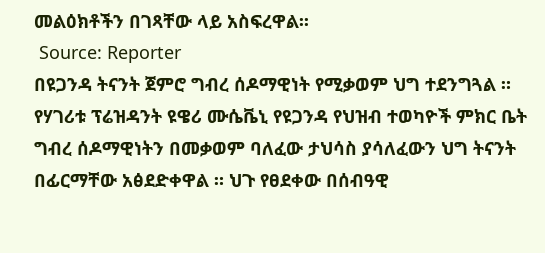መልዕክቶችን በገጻቸው ላይ አስፍረዋል፡፡
 Source: Reporter
በዩጋንዳ ትናንት ጀምሮ ግብረ ሰዶማዊነት የሚቃወም ህግ ተደንግጓል ። የሃገሪቱ ፕሬዝዳንት ዩዌሪ ሙሴቬኒ የዩጋንዳ የህዝብ ተወካዮች ምክር ቤት ግብረ ሰዶማዊነትን በመቃወም ባለፈው ታህሳስ ያሳለፈውን ህግ ትናንት በፊርማቸው አፅደድቀዋል ። ህጉ የፀደቀው በሰብዓዊ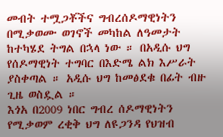መብት ተሟጋቾችና ግብረሰዶማዊነትን በሚቃወሙ ወገኖች መካከል ለዓመታት ከተካሄደ ትግል በኋላ ነው ። በአዲሱ ህግ የሰዶማዊነት ተግባር በእድሜ ልክ እሥራት ያስቀጣል ። አዲሱ ህግ ከመፅደቁ በፊት ብዙ ጊዜ ወስዷል ።
እጎአ በ2009 ነበር ግብረ ሰዶማዊነትን የሚቃወም ረቂቅ ህግ ለዩጋንዳ የህዝብ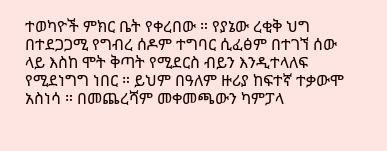ተወካዮች ምክር ቤት የቀረበው ። የያኔው ረቂቅ ህግ በተደጋጋሚ የግብረ ሰዶም ተግባር ሲፈፅም በተገኘ ሰው ላይ እስከ ሞት ቅጣት የሚደርስ ብይን እንዲተላለፍ የሚደነግግ ነበር ። ይህም በዓለም ዙሪያ ከፍተኛ ተቃውሞ አስነሳ ። በመጨረሻም መቀመጫውን ካምፓላ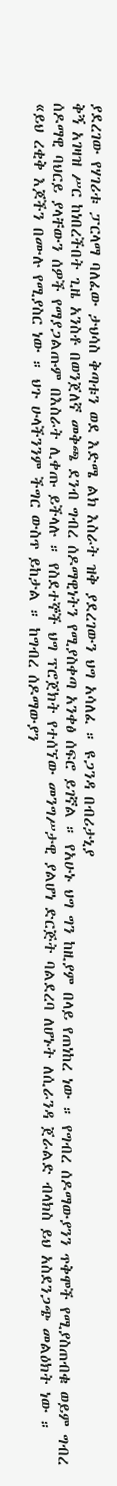ያደረገው የሃገሪቱ ፓርላማ ባለፈው ታህሳስ ቅጣቱን ወደ እድሜ ልክ እስራት ዝቅ ያደረገውን ህግ አሳለፈ ። ዩጋንዳ በብሪታኒያ
ቅኝ አገዛዝ ሥር ከነበረችበት ጊዜ አንስቶ በወንጀለኛ መቅጫ ደንብ ግብረ ሰዶማዊነትን የሚያስቀጣ አንቀፅ ሰፍሮ ይገኛል ። የአሁኑ ህግ ግን ከዚያም በላይ የጠነከረ ነው ። የግብረ ሰዶማውያንን ጥቅሞች የሚያስጠብቁ ወይም ግብረ ሰዶማዊ ባህርይ ያላቸውን ሰዎች የማያጋልጡም በእስራት ሊቀጡ ይችላሉ ። የስደተኞች ህግ ፕሮጀክት የተሰኘው መንግሥታዊ ያልሆነ ድርጅት ባልደረባ ለሆኑት ለሲራንዳ ጀራልድ ብላክስ ይህ አስደንጋጭ መልዕክት ነው ።
«ይህ ረቂቅ እጆችን በሙሉ የሚያስር ነው ። ህጉ ሁላችንንም ችግር ውስጥ ይከታል ። ከግብረ ሰዶማውያን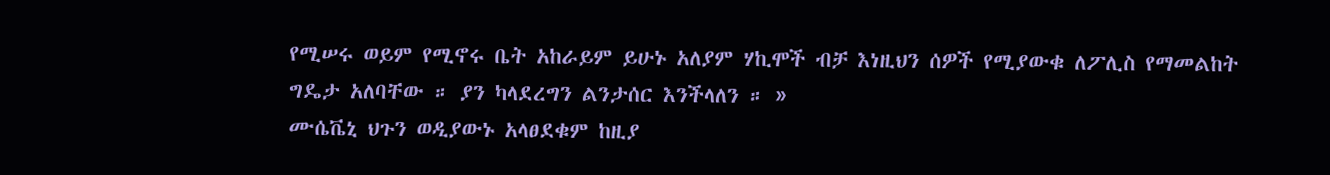የሚሠሩ ወይም የሚኖሩ ቤት አከራይም ይሁኑ አለያም ሃኪሞች ብቻ እነዚህን ሰዎች የሚያውቁ ለፖሊስ የማመልከት ግዴታ አለባቸው ። ያን ካላደረግን ልንታሰር እንችላለን ። »
ሙሴቬኒ ህጉን ወዲያውኑ አላፀደቁም ከዚያ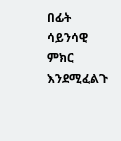በፊት ሳይንሳዊ ምክር እንደሚፈልጉ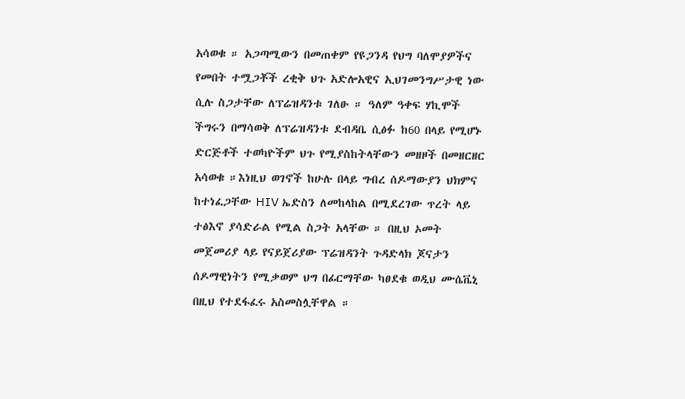አሳወቁ ። አጋጣሚውን በመጠቀም የዩጋንዳ የህግ ባለሞያዎችና የመበት ተሟጋቾች ረቂቅ ህጉ አድሎአዊና ኢህገመንግሥታዊ ነው ሲሉ ስጋታቸው ለፕሬዝዳንቱ ገለፁ ። ዓለም ዓቀፍ ሃኪሞች ችግሩን በማሳወቅ ለፕሬዝዳንቱ ደብዳቤ ሲፅፉ ከ60 በላይ የሚሆኑ ድርጅቶች ተወካዮችም ህጉ የሚያስከትላቸውን መዘዞች በመዘርዘር አሳወቁ ።እነዚህ ወገኖች ከሁሉ በላይ ግብረ ሰዶማውያን ህክምና ከተነፈጋቸው HIV ኤድስን ለመከላከል በሚደረገው ጥረት ላይ ተፅእኖ ያሳድራል የሚል ስጋት አላቸው ። በዚህ ኦመት መጀመሪያ ላይ የናይጀሪያው ፕሬዝዳንት ጉዳድላክ ጆናታን ሰዶማዊነትን የሚቃወም ህግ በፊርማቸው ካፀደቁ ወዲህ ሙሴቬኒ በዚህ የተደፋፈሩ አስመስሏቸዋል ።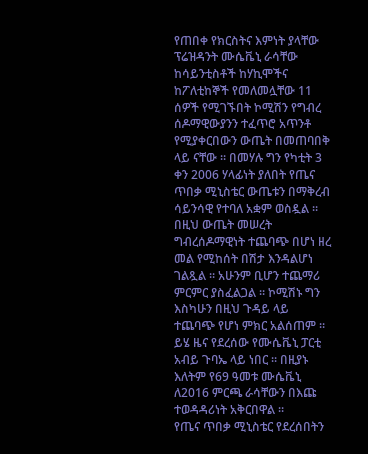የጠበቀ የክርስትና እምነት ያላቸው ፕሬዝዳንት ሙሴቬኒ ራሳቸው ከሳይንቲስቶች ከሃኪሞችና ከፖለቲከኞች የመለመሏቸው 11 ሰዎች የሚገኙበት ኮሚሽን የግብረ ሰዶማዊውያንን ተፈጥሮ አጥንቶ የሚያቀርበውን ውጤት በመጠባበቅ ላይ ናቸው ። በመሃሉ ግን የካቲት 3 ቀን 2006 ሃላፊነት ያለበት የጤና ጥበቃ ሚኒስቴር ውጤቱን በማቅረብ ሳይንሳዊ የተባለ አቋም ወስዷል ። በዚህ ውጤት መሠረት ግብረሰዶማዊነት ተጨባጭ በሆነ ዘረ መል የሚከሰት በሽታ እንዳልሆነ ገልጿል ። አሁንም ቢሆን ተጨማሪ ምርምር ያስፈልጋል ። ኮሚሽኑ ግን እስካሁን በዚህ ጉዳይ ላይ ተጨባጭ የሆነ ምክር አልሰጠም ። ይሄ ዜና የደረሰው የሙሴቬኒ ፓርቲ አብይ ጉባኤ ላይ ነበር ። በዚያኑ እለትም የ69 ዓመቱ ሙሴቬኒ ለ2016 ምርጫ ራሳቸውን በእጩ ተወዳዳሪነት አቅርበዋል ።
የጤና ጥበቃ ሚኒስቴር የደረሰበትን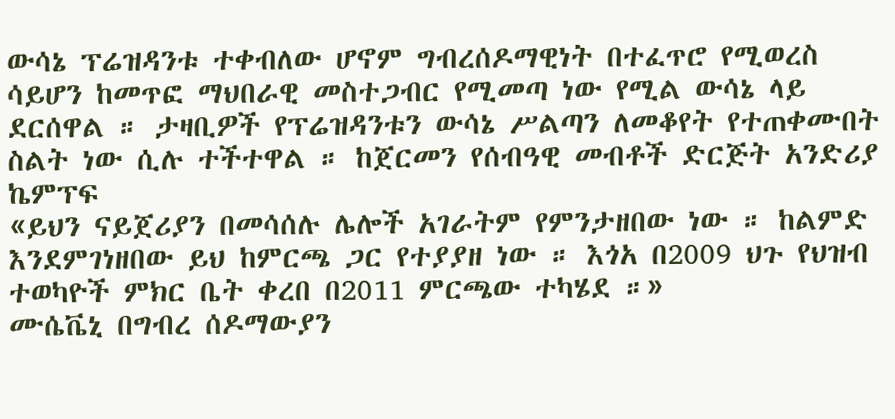ውሳኔ ፕሬዝዳንቱ ተቀብለው ሆኖም ግብረሰዶማዊነት በተፈጥሮ የሚወረስ ሳይሆን ከመጥፎ ማህበራዊ መስተጋብር የሚመጣ ነው የሚል ውሳኔ ላይ ደርሰዋል ። ታዛቢዎች የፕሬዝዳንቱን ውሳኔ ሥልጣን ለመቆየት የተጠቀሙበት ስልት ነው ሲሉ ተችተዋል ። ከጀርመን የሰብዓዊ መብቶች ድርጅት አንድሪያ ኬምፕፍ
«ይህን ናይጀሪያን በመሳሰሉ ሌሎች አገራትም የምንታዘበው ነው ። ከልምድ እንደምገነዘበው ይህ ከምርጫ ጋር የተያያዘ ነው ። እጎአ በ2009 ህጉ የህዝብ ተወካዮች ምክር ቤት ቀረበ በ2011 ምርጫው ተካሄደ ።»
ሙሴቬኒ በግብረ ሰዶማውያን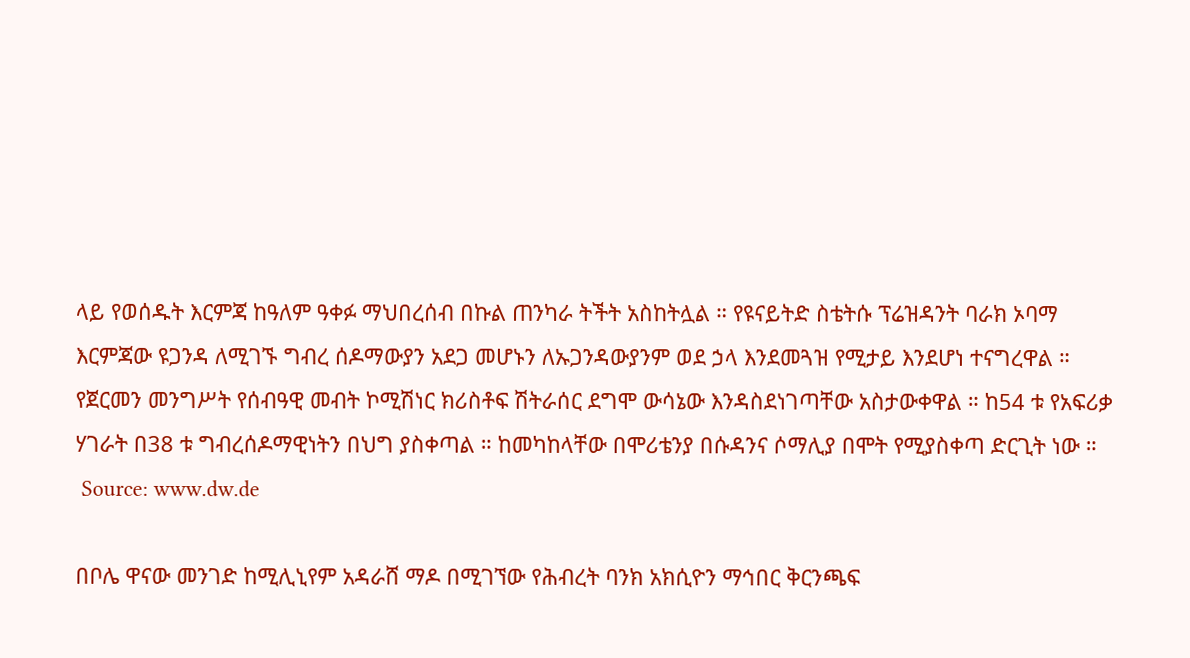ላይ የወሰዱት እርምጃ ከዓለም ዓቀፉ ማህበረሰብ በኩል ጠንካራ ትችት አስከትሏል ። የዩናይትድ ስቴትሱ ፕሬዝዳንት ባራክ ኦባማ እርምጃው ዩጋንዳ ለሚገኙ ግብረ ሰዶማውያን አደጋ መሆኑን ለኡጋንዳውያንም ወደ ኃላ እንደመጓዝ የሚታይ እንደሆነ ተናግረዋል ። የጀርመን መንግሥት የሰብዓዊ መብት ኮሚሽነር ክሪስቶፍ ሽትራሰር ደግሞ ውሳኔው እንዳስደነገጣቸው አስታውቀዋል ። ከ54 ቱ የአፍሪቃ ሃገራት በ38 ቱ ግብረሰዶማዊነትን በህግ ያስቀጣል ። ከመካከላቸው በሞሪቴንያ በሱዳንና ሶማሊያ በሞት የሚያስቀጣ ድርጊት ነው ።
 Source: www.dw.de

በቦሌ ዋናው መንገድ ከሚሊኒየም አዳራሸ ማዶ በሚገኘው የሕብረት ባንክ አክሲዮን ማኅበር ቅርንጫፍ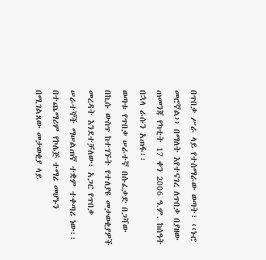በጥበቃ ሥራ ላይ የተሰማራው ወጣት፣ ‹‹ኑሮ መሮኛል›› በማለት እየተናገረ ለጥበቃ በያዘው ጠመንጃ የካቲት 17 ቀን 2006 ዓ.ም. ከሰዓት በኋላ ራሱን አጠፋ፡፡
ወጣቱ የጥበቃ ሠራተኛ በሱፈቃድ በጋሻው በኪሱ ውስጥ ከተገኙት የተለያዩ መታወቂያዎች መረዳት እንደተቻለው፣ አጋር የጥበቃ ሠራተኞች ማሠልጠኛ ተቋም ተቀጣሪ ነው፡፡ በተጨማሪም የኮሌጅ ተማሪ መሆኑን በሚገልጸው መታወቂያ ላይ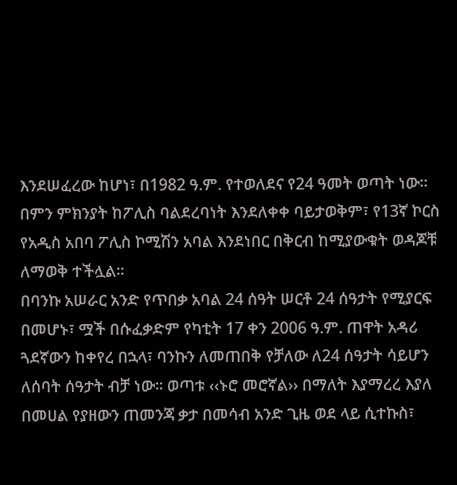እንደሠፈረው ከሆነ፣ በ1982 ዓ.ም. የተወለደና የ24 ዓመት ወጣት ነው፡፡ በምን ምክንያት ከፖሊስ ባልደረባነት እንደለቀቀ ባይታወቅም፣ የ13ኛ ኮርስ የአዲስ አበባ ፖሊስ ኮሚሽን አባል እንደነበር በቅርብ ከሚያውቁት ወዳጆቹ ለማወቅ ተችሏል፡፡
በባንኩ አሠራር አንድ የጥበቃ አባል 24 ሰዓት ሠርቶ 24 ሰዓታት የሚያርፍ በመሆኑ፣ ሟች በሱፈቃድም የካቲት 17 ቀን 2006 ዓ.ም. ጠዋት አዳሪ ጓደኛውን ከቀየረ በኋላ፣ ባንኩን ለመጠበቅ የቻለው ለ24 ሰዓታት ሳይሆን ለሰባት ሰዓታት ብቻ ነው፡፡ ወጣቱ ‹‹ኑሮ መሮኛል›› በማለት እያማረረ እያለ በመሀል የያዘውን ጠመንጃ ቃታ በመሳብ አንድ ጊዜ ወደ ላይ ሲተኩስ፣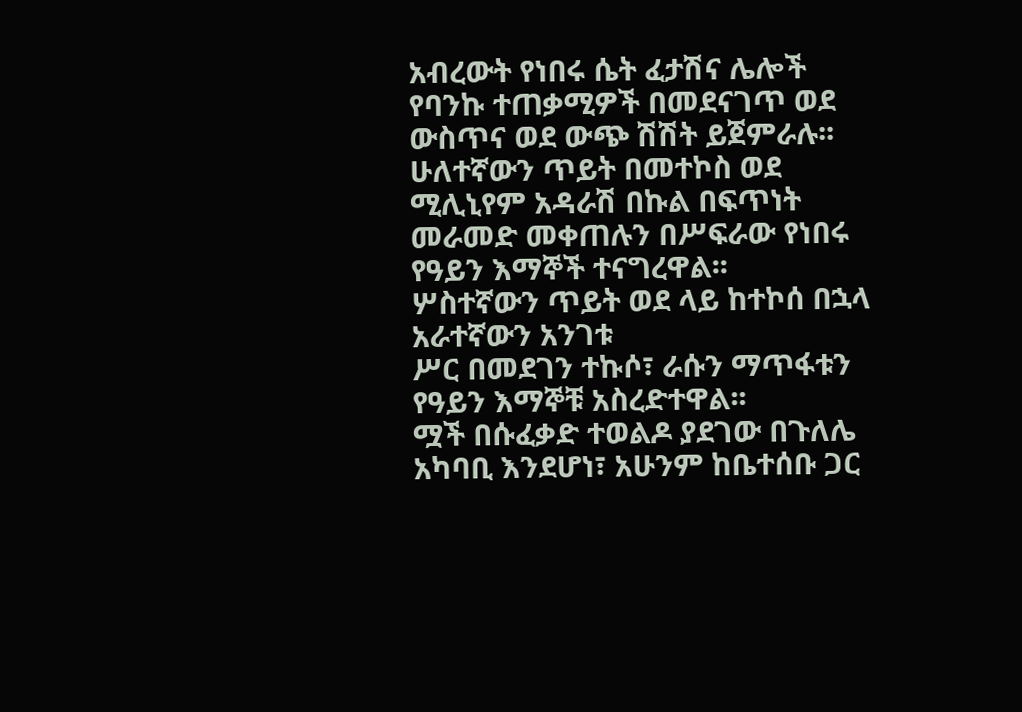አብረውት የነበሩ ሴት ፈታሽና ሌሎች የባንኩ ተጠቃሚዎች በመደናገጥ ወደ ውስጥና ወደ ውጭ ሽሽት ይጀምራሉ፡፡ ሁለተኛውን ጥይት በመተኮስ ወደ ሚሊኒየም አዳራሽ በኩል በፍጥነት መራመድ መቀጠሉን በሥፍራው የነበሩ የዓይን እማኞች ተናግረዋል፡፡
ሦስተኛውን ጥይት ወደ ላይ ከተኮሰ በኋላ አራተኛውን አንገቱ
ሥር በመደገን ተኩሶ፣ ራሱን ማጥፋቱን የዓይን እማኞቹ አስረድተዋል፡፡
ሟች በሱፈቃድ ተወልዶ ያደገው በጉለሌ አካባቢ እንደሆነ፣ አሁንም ከቤተሰቡ ጋር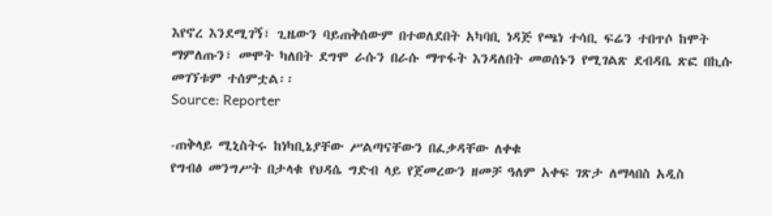እየኖረ እንደሚገኝ፣ ጊዜውን ባይጠቅሰውም በተወለደበት አካባቢ ነዳጅ የጫነ ተሳቢ ፍሬን ተበጥሶ ከሞት ማምለጡን፣ መሞት ካለበት ደግሞ ራሱን በራሱ ማጥፋት እንዳለበት መወሰኑን የሚገልጽ ደብዳቤ ጽፎ በኪሱ መገኘቱም ተሰምቷል፡፡
Source: Reporter

-ጠቅላይ ሚኒስትሩ ከነካቢኔያቸው ሥልጣናቸውን በፈቃዳቸው ለቀቁ
የግብፅ መንግሥት በታላቁ የህዳሴ ግድብ ላይ የጀመረውን ዘመቻ ዓለም አቀፍ ገጽታ ለማላበስ አዲስ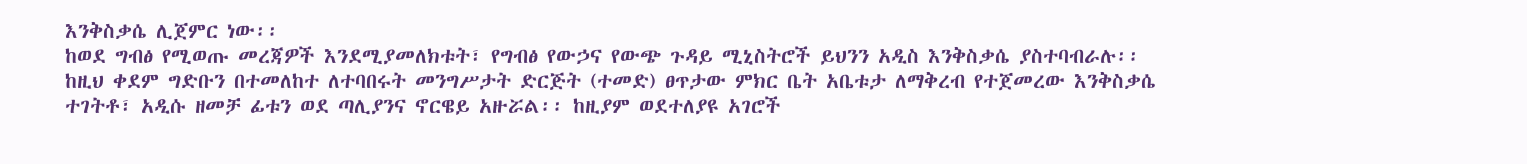እንቅስቃሴ ሊጀምር ነው፡፡
ከወደ ግብፅ የሚወጡ መረጃዎች እንደሚያመለክቱት፣ የግብፅ የውኃና የውጭ ጉዳይ ሚኒስትሮች ይህንን አዲስ እንቅስቃሴ ያስተባብራሉ፡፡
ከዚህ ቀደም ግድቡን በተመለከተ ለተባበሩት መንግሥታት ድርጅት (ተመድ) ፀጥታው ምክር ቤት አቤቱታ ለማቅረብ የተጀመረው እንቅስቃሴ ተገትቶ፣ አዲሱ ዘመቻ ፊቱን ወደ ጣሊያንና ኖርዌይ አዙሯል፡፡ ከዚያም ወደተለያዩ አገሮች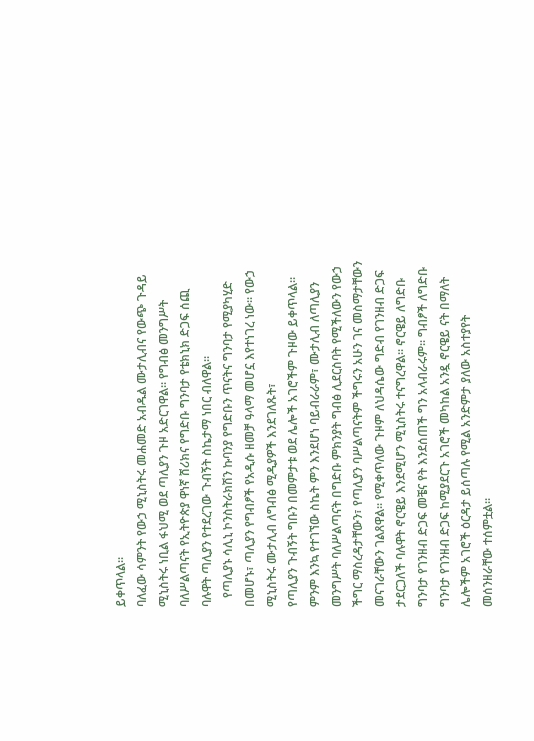ይቀጥላል፡፡
ባለፈው ሳምንት የውኃ ሚኒስትሩ መሐመድ አብዱል ሙታሊብና የውጭ ጉዳይ ሚኒስትሩ ነቢል ፋህሚ ወደ ጣሊያን ጉዞ አድርገዋል፡፡ የግብፅ መንግሥት ባለሥልጣናት የኢትዮጵያ ዋነኛ ሸሪክና የግድቡ ግንባታ የቴክኒክ ድጋፍ ሰጪ ባሉዋት ጣሊያን የተደረገው ጉብኝት ስኬታማ ነበር ብለዋል፡፡
   የጣሊያኑ ሳሊኒ ኮንስትራክሽን ኩባንያ የግድቡን ጥናትና ግንባታ የሚያካሂድ በመሆኑ፣ ጣሊያን የግብፆች የአዲሱ ዘመቻ ዓላማ መሆኗ እየተነገረ ነው፡፡ የውኃ ሚኒስትሩ ሙታሊብ ለግብፅ ሚዲያዎች እንደገለጹት፣
የጣሊያን ጉብኝት ግቡን በመምታቱ ወደ ሌሎች አገሮችም ጉዞው ይቀጥላል፡፡ ምንም እንኳ የተገኘው ስኬት ምን እንደሆነ ባይብራራም፣ ሙታሊብ ለጣሊያን መንግሥት ባለሥልጣናት በግድቡ ምክንያት ግብፅ ሊደርስባት የሚችለውን የውኃ ችግር ማስረዳታቸውን፣ የጣሊያን ባሥልጣናትም ችግሩን አሁን ገና መስማታቸውን መናገራቸውን ገልጸዋል፡፡ የሚቀጥለው ጉዞም ለህዳሴው ግድብ የገንዘብ ድጋፍ ታደርጋለች ባሉዋት ኖርዌይ እንደሚሆን ሚኒስትሩ ተናግረዋል፡፡ ኖርዌይ ለግድቡ ግንባታ የገንዘብ ድጋፍ መቼና የት እንደሰጠች ግን አላብራሩም፡፡ ግብፆች ለግድቡ ግንባታ የገንዘብ ድጋፍ ከሚያደርጉ አገሮች መካከል አንዷ ኖርዌይ ናት በማለት ሌሎችም አገሮች ዕርዳታ ይሰጣሉ የሚል አንድምታ ያለው አስተያየት መሰንዘራቸው ተሰምቷል፡፡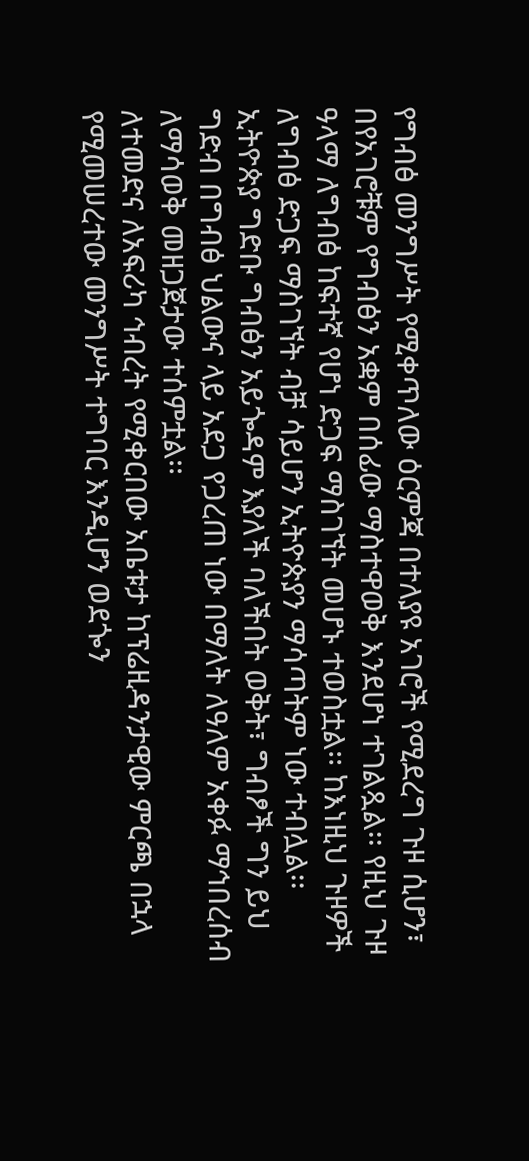የግብፅ መንግሥት የሚቀጥለው ዕርምጃ በተለያዩ አገሮች የሚደረግ ጉዞ ሲሆን፣ በየአገሮቹም የግብፅን አቋም በሰፊው ማስተዋወቅ እንደሆነ ተገልጿል፡፡ የዚህ ጉዞ ዓላማ ለግብፅ ከፍተኛ የሆነ ድጋፍ ማስገኘት መሆኑ ተወስቷል፡፡ ከእነዚህ ጉዞዎች ለግብፅ ድጋፍ ማስገኘት ብቻ ሳይሆን ኢትዮጵያን ማሳጣትም ነው ተብሏል፡፡ ኢትዮጵያ ግድቡ ግብፅን አይጐዳም እያለች ባለችበት ወቅት፣ ግብፆች ግን ይህ ግድብ በግብፅ ህልውና ላይ አደጋ የጋረጠ ነው በማለት ለዓለም አቀፉ ማኅበረሰብ ለማሳወቅ መዘጋጀታው ተሰምቷል፡፡
ለተመድና ለአፍሪካ ኅብረት የሚቀርበው አቤቱታ ከፕሬዚዳንታዊው ምርጫ በኋላ የሚመሠረተው መንግሥት ተግባር እንዲሆን ወደጐን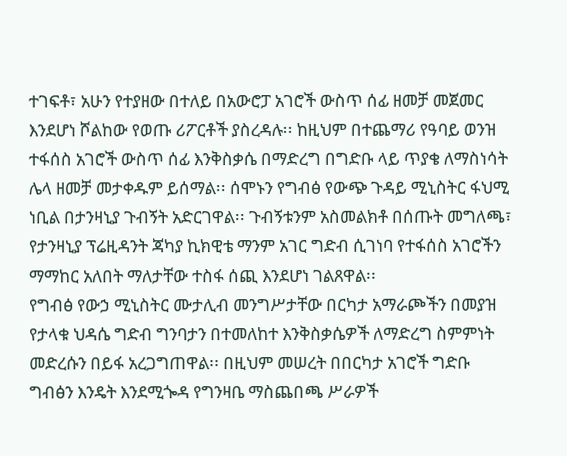ተገፍቶ፣ አሁን የተያዘው በተለይ በአውሮፓ አገሮች ውስጥ ሰፊ ዘመቻ መጀመር እንደሆነ ሾልከው የወጡ ሪፖርቶች ያስረዳሉ፡፡ ከዚህም በተጨማሪ የዓባይ ወንዝ ተፋሰስ አገሮች ውስጥ ሰፊ እንቅስቃሴ በማድረግ በግድቡ ላይ ጥያቄ ለማስነሳት ሌላ ዘመቻ መታቀዱም ይሰማል፡፡ ሰሞኑን የግብፅ የውጭ ጉዳይ ሚኒስትር ፋህሚ ነቢል በታንዛኒያ ጉብኝት አድርገዋል፡፡ ጉብኝቱንም አስመልክቶ በሰጡት መግለጫ፣ የታንዛኒያ ፕሬዚዳንት ጃካያ ኪክዊቴ ማንም አገር ግድብ ሲገነባ የተፋሰስ አገሮችን ማማከር አለበት ማለታቸው ተስፋ ሰጪ እንደሆነ ገልጸዋል፡፡
የግብፅ የውኃ ሚኒስትር ሙታሊብ መንግሥታቸው በርካታ አማራጮችን በመያዝ የታላቁ ህዳሴ ግድብ ግንባታን በተመለከተ እንቅስቃሴዎች ለማድረግ ስምምነት መድረሱን በይፋ አረጋግጠዋል፡፡ በዚህም መሠረት በበርካታ አገሮች ግድቡ ግብፅን እንዴት እንደሚጐዳ የግንዛቤ ማስጨበጫ ሥራዎች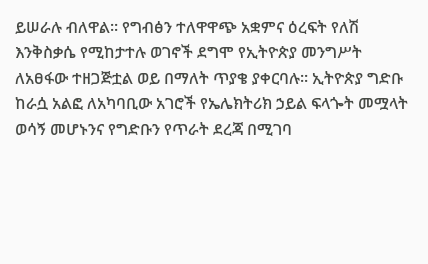ይሠራሉ ብለዋል፡፡ የግብፅን ተለዋዋጭ አቋምና ዕረፍት የለሽ እንቅስቃሴ የሚከታተሉ ወገኖች ደግሞ የኢትዮጵያ መንግሥት ለአፀፋው ተዘጋጅቷል ወይ በማለት ጥያቄ ያቀርባሉ፡፡ ኢትዮጵያ ግድቡ ከራሷ አልፎ ለአካባቢው አገሮች የኤሌክትሪክ ኃይል ፍላጐት መሟላት ወሳኝ መሆኑንና የግድቡን የጥራት ደረጃ በሚገባ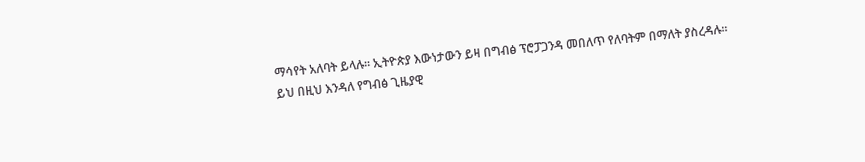ማሳየት አለባት ይላሉ፡፡ ኢትዮጵያ እውነታውን ይዛ በግብፅ ፕሮፓጋንዳ መበለጥ የለባትም በማለት ያስረዳሉ፡፡
ይህ በዚህ እንዳለ የግብፅ ጊዜያዊ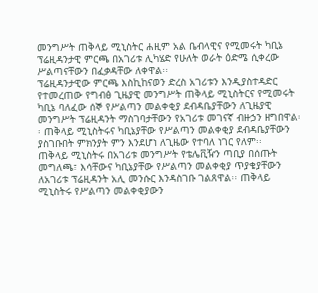መንግሥት ጠቅላይ ሚኒስትር ሐዚም አል ቤብላዊና የሚመሩት ካቢኔ ፕሬዚዳንታዊ ምርጫ በአገሪቱ ሊካሄድ የሁለት ወራት ዕድሜ ሲቀረው ሥልጣናቸውን በፈቃዳቸው ለቀዋል፡፡
ፕሬዚዳንታዊው ምርጫ እስኪከናወን ድረስ አገሪቱን እንዲያስተዳድር የተመረጠው የግብፅ ጊዜያዊ መንግሥት ጠቅላይ ሚኒስትርና የሚመሩት ካቢኔ ባለፈው ሰኞ የሥልጣን መልቀቂያ ደብዳቤያቸውን ለጊዜያዊ መንግሥት ፕሬዚዳንት ማስገባታቸውን የአገሪቱ መገናኛ ብዙኃን ዘግበዋል፡፡ ጠቅላይ ሚኒስትሩና ካቢኔያቸው የሥልጣን መልቀቂያ ደብዳቤያቸውን ያስገቡበት ምክንያት ምን እንደሆነ ለጊዜው የተባለ ነገር የለም፡፡
ጠቅላይ ሚኒስትሩ በአገሪቱ መንግሥት የቴሌቪዥን ጣቢያ በሰጡት መግለጫ፣ እሳቸውና ካቢኔያቸው የሥልጣን መልቀቂያ ጥያቄያቸውን ለአገሪቱ ፕሬዚዳንት አሊ መንሱር እንዳስገቡ ገልጸዋል፡፡ ጠቅላይ ሚኒስትሩ የሥልጣን መልቀቂያውን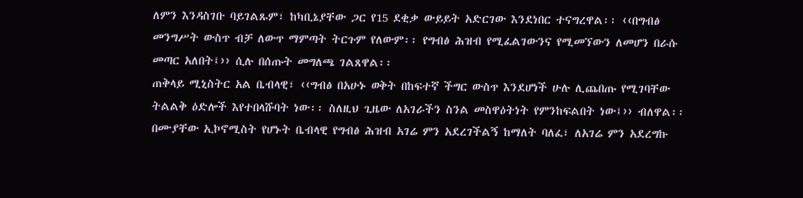ለምን እንዳስገቡ ባይገልጹም፣ ከካቢኔያቸው ጋር የ15 ደቂቃ ውይይት አድርገው እንደነበር ተናግረዋል፡፡ ‹‹በግብፅ መንግሥት ውስጥ ብቻ ለውጥ ማምጣት ትርጉም የለውም፡፡ የግብፅ ሕዝብ የሚፈልገውንና የሚመኘውን ለመሆን በራሱ መጣር አለበት፤›› ሲሉ በሰጡት መግለጫ ገልጸዋል፡፡
ጠቅላይ ሚኒስትር አል ቤብላዊ፣ ‹‹ግብፅ በአሁኑ ወቅት በከፍተኛ ችግር ውስጥ እንደሆነች ሁሉ ሊጨበጡ የሚገባቸው ትልልቅ ዕድሎች እየተበላሹባት ነው፡፡ ስለዚህ ጊዜው ለአገራችን ስንል መስዋዕትነት የምንከፍልበት ነው፤›› ብለዋል፡፡
በሙያቸው ኢኮኖሚስት የሆኑት ቤብላዊ የግብፅ ሕዝብ አገሬ ምን አደረገችልኝ ከማለት ባለፈ፣ ለአገሬ ምን አደረግኩ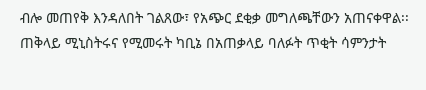ብሎ መጠየቅ እንዳለበት ገልጸው፣ የአጭር ደቂቃ መግለጫቸውን አጠናቀዋል፡፡ ጠቅላይ ሚኒስትሩና የሚመሩት ካቢኔ በአጠቃላይ ባለፉት ጥቂት ሳምንታት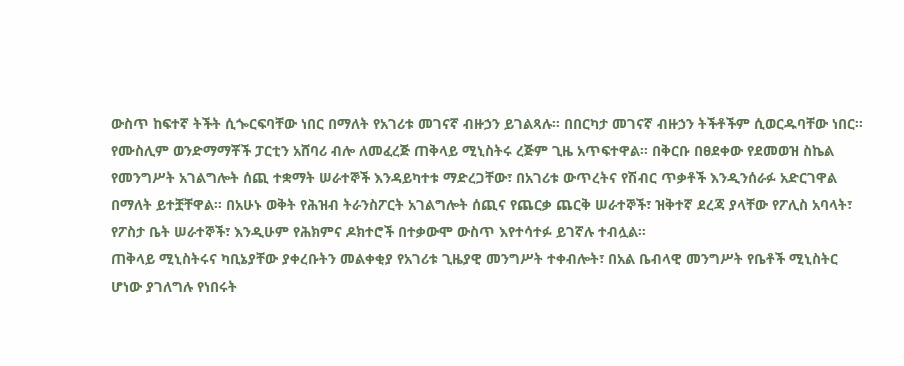ውስጥ ከፍተኛ ትችት ሲጐርፍባቸው ነበር በማለት የአገሪቱ መገናኛ ብዙኃን ይገልጻሉ፡፡ በበርካታ መገናኛ ብዙኃን ትችቶችም ሲወርዱባቸው ነበር፡፡
የሙስሊም ወንድማማቾች ፓርቲን አሸባሪ ብሎ ለመፈረጅ ጠቅላይ ሚኒስትሩ ረጅም ጊዜ አጥፍተዋል፡፡ በቅርቡ በፀደቀው የደመወዝ ስኬል የመንግሥት አገልግሎት ሰጪ ተቋማት ሠራተኞች እንዳይካተቱ ማድረጋቸው፣ በአገሪቱ ውጥረትና የሽብር ጥቃቶች እንዲንሰራፉ አድርገዋል በማለት ይተቿቸዋል፡፡ በአሁኑ ወቅት የሕዝብ ትራንስፖርት አገልግሎት ሰጪና የጨርቃ ጨርቅ ሠራተኞች፣ ዝቅተኛ ደረጃ ያላቸው የፖሊስ አባላት፣ የፖስታ ቤት ሠራተኞች፣ እንዲሁም የሕክምና ዶክተሮች በተቃውሞ ውስጥ እየተሳተፉ ይገኛሉ ተብሏል፡፡
ጠቅላይ ሚኒስትሩና ካቢኔያቸው ያቀረቡትን መልቀቂያ የአገሪቱ ጊዜያዊ መንግሥት ተቀብሎት፣ በአል ቤብላዊ መንግሥት የቤቶች ሚኒስትር ሆነው ያገለግሉ የነበሩት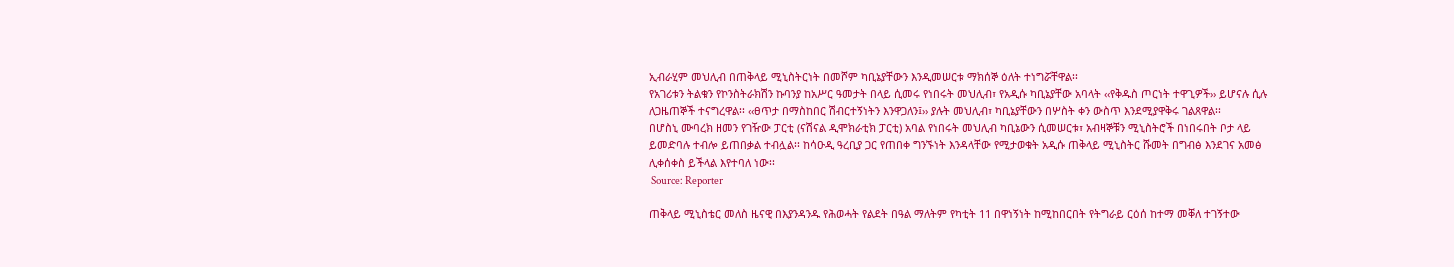ኢብራሂም መህሊብ በጠቅላይ ሚኒስትርነት በመሾም ካቢኔያቸውን እንዲመሠርቱ ማክሰኞ ዕለት ተነግሯቸዋል፡፡
የአገሪቱን ትልቁን የኮንስትራክሽን ኩባንያ ከአሥር ዓመታት በላይ ሲመሩ የነበሩት መህሊብ፣ የአዲሱ ካቢኔያቸው አባላት ‹‹የቅዱስ ጦርነት ተዋጊዎች›› ይሆናሉ ሲሉ ለጋዜጠኞች ተናግረዋል፡፡ ‹‹ፀጥታ በማስከበር ሽብርተኝነትን እንዋጋለን፤›› ያሉት መህሊብ፣ ካቢኔያቸውን በሦስት ቀን ውስጥ እንደሚያዋቅሩ ገልጸዋል፡፡
በሆስኒ ሙባረክ ዘመን የገዥው ፓርቲ (ናሽናል ዲሞክራቲክ ፓርቲ) አባል የነበሩት መህሊብ ካቢኔውን ሲመሠርቱ፣ አብዛኞቹን ሚኒስትሮች በነበሩበት ቦታ ላይ ይመድባሉ ተብሎ ይጠበቃል ተብሏል፡፡ ከሳዑዲ ዓረቢያ ጋር የጠበቀ ግንኙነት እንዳላቸው የሚታወቁት አዲሱ ጠቅላይ ሚኒስትር ሹመት በግብፅ እንደገና አመፅ ሊቀሰቀስ ይችላል እየተባለ ነው፡፡
 Source: Reporter

ጠቅላይ ሚኒስቴር መለስ ዜናዊ በእያንዳንዱ የሕወሓት የልደት በዓል ማለትም የካቲት 11 በዋነኝነት ከሚከበርበት የትግራይ ርዕሰ ከተማ መቐለ ተገኝተው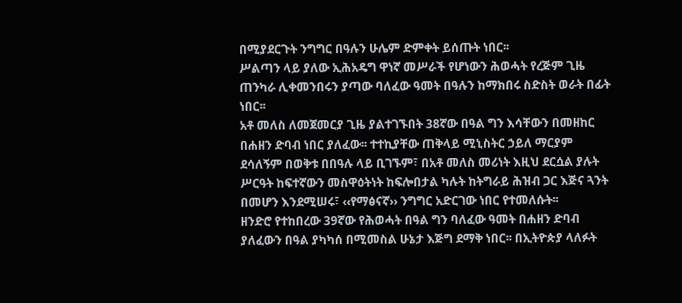በሚያደርጉት ንግግር በዓሉን ሁሌም ድምቀት ይሰጡት ነበር፡፡
ሥልጣን ላይ ያለው ኢሕአዴግ ዋነኛ መሥራች የሆነውን ሕወሓት የረጅም ጊዜ ጠንካራ ሊቀመንበሩን ያጣው ባለፈው ዓመት በዓሉን ከማክበሩ ስድስት ወራት በፊት ነበር፡፡
አቶ መለስ ለመጀመርያ ጊዜ ያልተገኙበት 38ኛው በዓል ግን እሳቸውን በመዘከር በሐዘን ድባብ ነበር ያለፈው፡፡ ተተኪያቸው ጠቅላይ ሚኒስትር ኃይለ ማርያም ደሳለኝም በወቅቱ በበዓሉ ላይ ቢገኙም፣ በአቶ መለስ መሪነት እዚህ ደርሷል ያሉት ሥርዓት ከፍተኛውን መስዋዕትነት ከፍሎበታል ካሉት ከትግራይ ሕዝብ ጋር እጅና ጓንት በመሆን እንደሚሠሩ፣ ‹‹የማፅናኛ›› ንግግር አድርገው ነበር የተመለሱት፡፡
ዘንድሮ የተከበረው 39ኛው የሕወሓት በዓል ግን ባለፈው ዓመት በሐዘን ድባብ ያለፈውን በዓል ያካካሰ በሚመስል ሁኔታ እጅግ ደማቅ ነበር፡፡ በኢትዮጵያ ላለፉት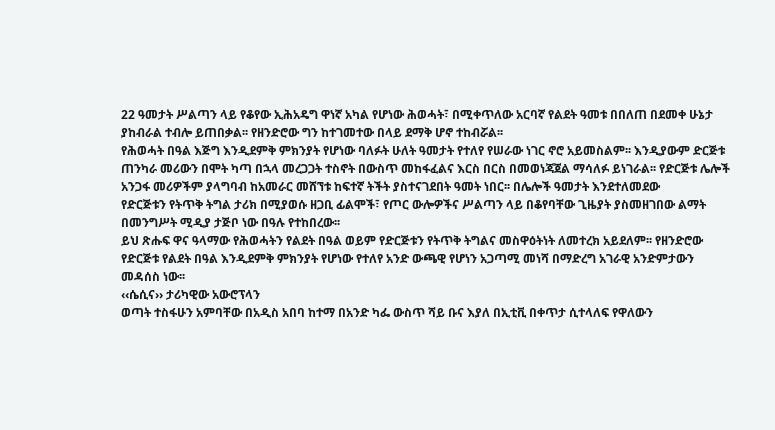22 ዓመታት ሥልጣን ላይ የቆየው ኢሕአዴግ ዋነኛ አካል የሆነው ሕወሓት፣ በሚቀጥለው አርባኛ የልደት ዓመቱ በበለጠ በደመቀ ሁኔታ ያከብራል ተብሎ ይጠበቃል፡፡ የዘንድሮው ግን ከተገመተው በላይ ደማቅ ሆኖ ተከብሯል፡፡
የሕወሓት በዓል እጅግ እንዲደምቅ ምክንያት የሆነው ባለፉት ሁለት ዓመታት የተለየ የሠራው ነገር ኖሮ አይመስልም፡፡ እንዲያውም ድርጅቱ ጠንካራ መሪውን በሞት ካጣ በኋላ መረጋጋት ተስኖት በውስጥ መከፋፈልና እርስ በርስ በመወነጃጀል ማሳለፉ ይነገራል፡፡ የድርጅቱ ሌሎች አንጋፋ መሪዎችም ያላግባብ ከአመራር መሸኘቱ ከፍተኛ ትችት ያስተናገደበት ዓመት ነበር፡፡ በሌሎች ዓመታት እንደተለመደው
የድርጅቱን የትጥቅ ትግል ታሪክ በሚያወሱ ዘጋቢ ፊልሞች፣ የጦር ውሎዎችና ሥልጣን ላይ በቆየባቸው ጊዜያት ያስመዘገበው ልማት በመንግሥት ሚዲያ ታጅቦ ነው በዓሉ የተከበረው፡፡
ይህ ጽሑፍ ዋና ዓላማው የሕወሓትን የልደት በዓል ወይም የድርጅቱን የትጥቅ ትግልና መስዋዕትነት ለመተረክ አይደለም፡፡ የዘንድሮው የድርጅቱ የልደት በዓል እንዲደምቅ ምክንያት የሆነው የተለየ አንድ ውጫዊ የሆነን አጋጣሚ መነሻ በማድረግ አገራዊ አንድምታውን መዳሰስ ነው፡፡
‹‹ሴሲና›› ታሪካዊው አውሮፕላን
ወጣት ተስፋሁን አምባቸው በአዲስ አበባ ከተማ በአንድ ካፌ ውስጥ ሻይ ቡና እያለ በኢቲቪ በቀጥታ ሲተላለፍ የዋለውን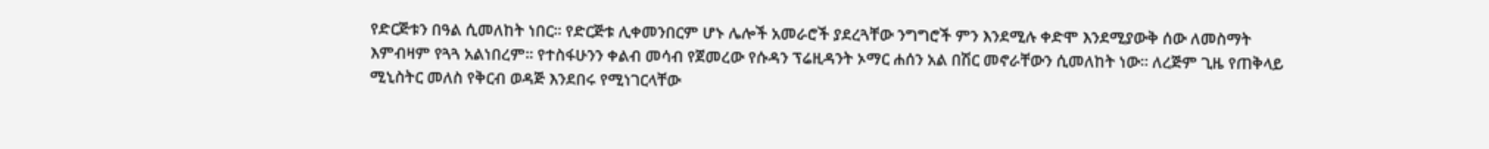የድርጅቱን በዓል ሲመለከት ነበር፡፡ የድርጅቱ ሊቀመንበርም ሆኑ ሌሎች አመራሮች ያደረጓቸው ንግግሮች ምን እንደሚሉ ቀድሞ እንደሚያውቅ ሰው ለመስማት እምብዛም የጓጓ አልነበረም፡፡ የተስፋሁንን ቀልብ መሳብ የጀመረው የሱዳን ፕሬዚዳንት ኦማር ሐሰን አል በሽር መኖራቸውን ሲመለከት ነው፡፡ ለረጅም ጊዜ የጠቅላይ ሚኒስትር መለስ የቅርብ ወዳጅ እንደበሩ የሚነገርላቸው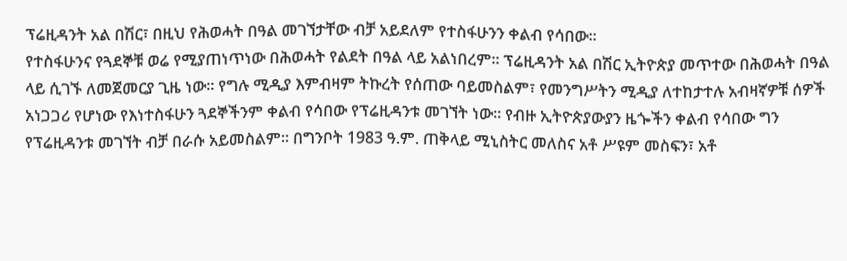ፕሬዚዳንት አል በሽር፣ በዚህ የሕወሓት በዓል መገኘታቸው ብቻ አይደለም የተስፋሁንን ቀልብ የሳበው፡፡
የተስፋሁንና የጓደኞቹ ወሬ የሚያጠነጥነው በሕወሓት የልደት በዓል ላይ አልነበረም፡፡ ፕሬዚዳንት አል በሽር ኢትዮጵያ መጥተው በሕወሓት በዓል ላይ ሲገኙ ለመጀመርያ ጊዜ ነው፡፡ የግሉ ሚዲያ እምብዛም ትኩረት የሰጠው ባይመስልም፣ የመንግሥትን ሚዲያ ለተከታተሉ አብዛኛዎቹ ሰዎች አነጋጋሪ የሆነው የእነተስፋሁን ጓደኞችንም ቀልብ የሳበው የፕሬዚዳንቱ መገኘት ነው፡፡ የብዙ ኢትዮጵያውያን ዜጐችን ቀልብ የሳበው ግን የፕሬዚዳንቱ መገኘት ብቻ በራሱ አይመስልም፡፡ በግንቦት 1983 ዓ.ም. ጠቅላይ ሚኒስትር መለስና አቶ ሥዩም መስፍን፣ አቶ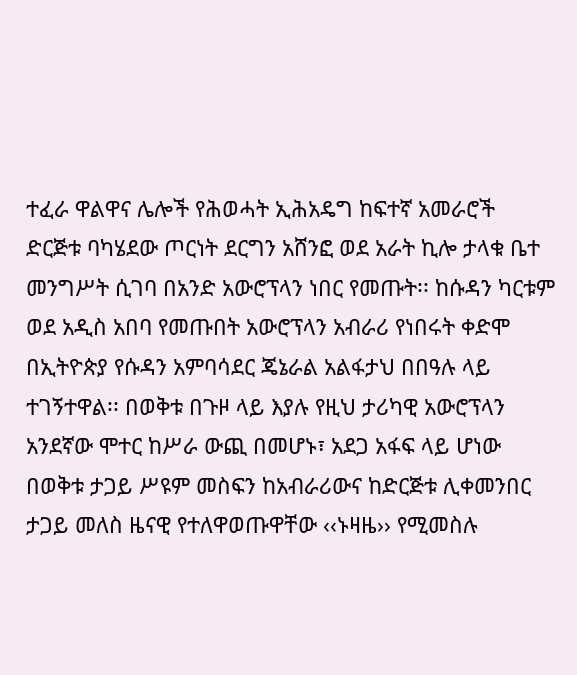ተፈራ ዋልዋና ሌሎች የሕወሓት ኢሕአዴግ ከፍተኛ አመራሮች ድርጅቱ ባካሄደው ጦርነት ደርግን አሸንፎ ወደ አራት ኪሎ ታላቁ ቤተ መንግሥት ሲገባ በአንድ አውሮፕላን ነበር የመጡት፡፡ ከሱዳን ካርቱም ወደ አዲስ አበባ የመጡበት አውሮፕላን አብራሪ የነበሩት ቀድሞ በኢትዮጵያ የሱዳን አምባሳደር ጄኔራል አልፋታህ በበዓሉ ላይ ተገኝተዋል፡፡ በወቅቱ በጉዞ ላይ እያሉ የዚህ ታሪካዊ አውሮፕላን አንደኛው ሞተር ከሥራ ውጪ በመሆኑ፣ አደጋ አፋፍ ላይ ሆነው በወቅቱ ታጋይ ሥዩም መስፍን ከአብራሪውና ከድርጅቱ ሊቀመንበር ታጋይ መለስ ዜናዊ የተለዋወጡዋቸው ‹‹ኑዛዜ›› የሚመስሉ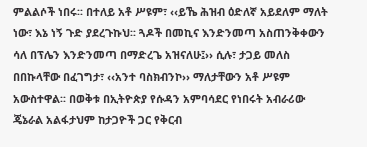ምልልሶች ነበሩ፡፡ በተለይ አቶ ሥዩም፣ ‹‹ይኼ ሕዝብ ዕድለኛ አይደለም ማለት ነው፣ እኔ ነኝ ጉድ ያደረጉኩህ፡፡ ጓዶች በመኪና እንድንመጣ አስጠንቅቀውን ሳለ በፕሌን እንድንመጣ በማድረጌ አዝናለሁ፤›› ሲሉ፣ ታጋይ መለስ በበኩላቸው በፈገግታ፣ ‹‹አንተ ባስክብንኮ›› ማለታቸውን አቶ ሥዩም አውስተዋል፡፡ በወቅቱ በኢትዮጵያ የሱዳን አምባሳደር የነበሩት አብራሪው ጄኔራል አልፋታህም ከታጋዮች ጋር የቅርብ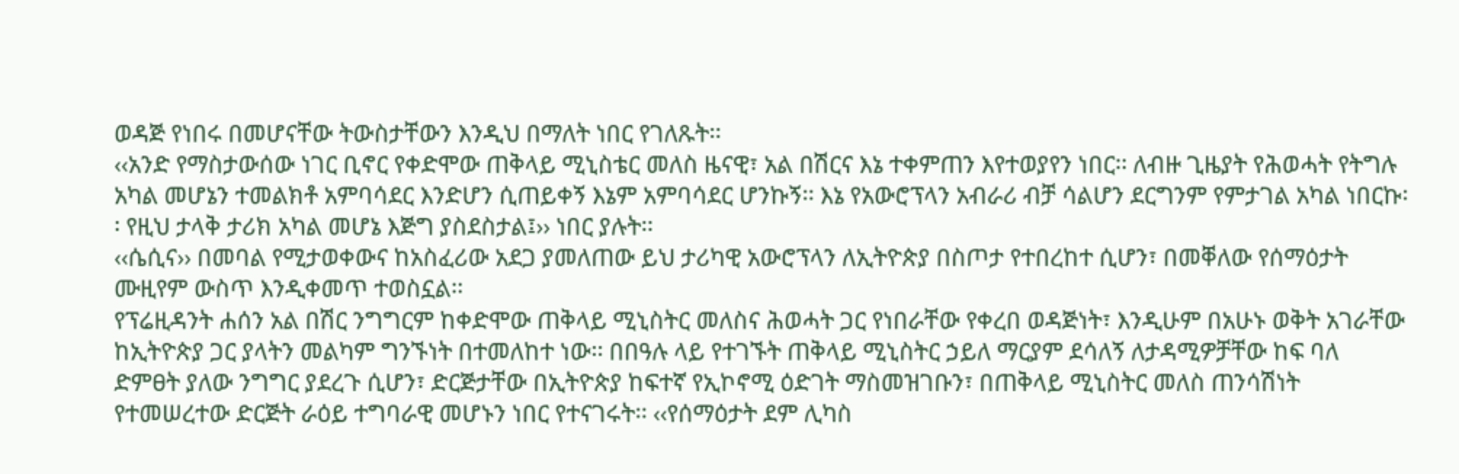ወዳጅ የነበሩ በመሆናቸው ትውስታቸውን እንዲህ በማለት ነበር የገለጹት፡፡
‹‹አንድ የማስታውሰው ነገር ቢኖር የቀድሞው ጠቅላይ ሚኒስቴር መለስ ዜናዊ፣ አል በሽርና እኔ ተቀምጠን እየተወያየን ነበር፡፡ ለብዙ ጊዜያት የሕወሓት የትግሉ አካል መሆኔን ተመልክቶ አምባሳደር እንድሆን ሲጠይቀኝ እኔም አምባሳደር ሆንኩኝ፡፡ እኔ የአውሮፕላን አብራሪ ብቻ ሳልሆን ደርግንም የምታገል አካል ነበርኩ፡፡ የዚህ ታላቅ ታሪክ አካል መሆኔ እጅግ ያስደስታል፤›› ነበር ያሉት፡፡
‹‹ሴሲና›› በመባል የሚታወቀውና ከአስፈሪው አደጋ ያመለጠው ይህ ታሪካዊ አውሮፕላን ለኢትዮጵያ በስጦታ የተበረከተ ሲሆን፣ በመቐለው የሰማዕታት ሙዚየም ውስጥ እንዲቀመጥ ተወስኗል፡፡
የፕሬዚዳንት ሐሰን አል በሽር ንግግርም ከቀድሞው ጠቅላይ ሚኒስትር መለስና ሕወሓት ጋር የነበራቸው የቀረበ ወዳጅነት፣ እንዲሁም በአሁኑ ወቅት አገራቸው ከኢትዮጵያ ጋር ያላትን መልካም ግንኙነት በተመለከተ ነው፡፡ በበዓሉ ላይ የተገኙት ጠቅላይ ሚኒስትር ኃይለ ማርያም ደሳለኝ ለታዳሚዎቻቸው ከፍ ባለ ድምፀት ያለው ንግግር ያደረጉ ሲሆን፣ ድርጅታቸው በኢትዮጵያ ከፍተኛ የኢኮኖሚ ዕድገት ማስመዝገቡን፣ በጠቅላይ ሚኒስትር መለስ ጠንሳሽነት የተመሠረተው ድርጅት ራዕይ ተግባራዊ መሆኑን ነበር የተናገሩት፡፡ ‹‹የሰማዕታት ደም ሊካስ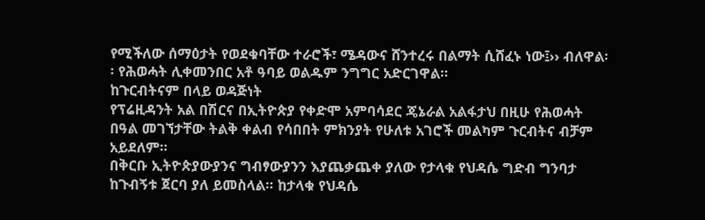የሚችለው ሰማዕታት የወደቁባቸው ተራሮች፣ ሜዳውና ሸንተረሩ በልማት ሲሸፈኑ ነው፤›› ብለዋል፡፡ የሕወሓት ሊቀመንበር አቶ ዓባይ ወልዱም ንግግር አድርገዋል፡፡
ከጉርብትናም በላይ ወዳጅነት
የፕሬዚዳንት አል በሽርና በኢትዮጵያ የቀድሞ አምባሳደር ጄኔራል አልፋታህ በዚሁ የሕወሓት በዓል መገኘታቸው ትልቅ ቀልብ የሳበበት ምክንያት የሁለቱ አገሮች መልካም ጉርብትና ብቻም አይደለም፡፡
በቅርቡ ኢትዮጵያውያንና ግብፃውያንን እያጨቃጨቀ ያለው የታላቁ የህዳሴ ግድብ ግንባታ ከጉብኝቱ ጀርባ ያለ ይመስላል፡፡ ከታላቁ የህዳሴ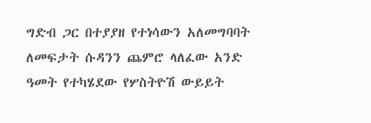ግድብ ጋር በተያያዘ የተነሳውን አለመግባባት ለመፍታት ሱዳንን ጨምሮ ላለፈው አንድ ዓመት የተካሄደው የሦስትዮሽ ውይይት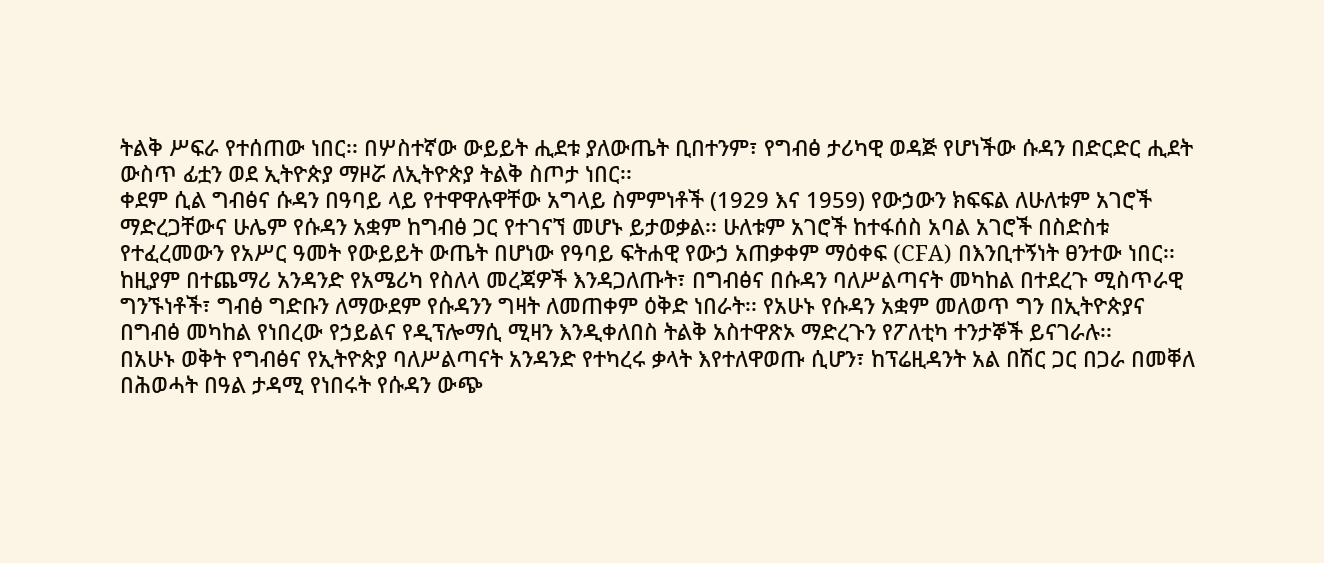ትልቅ ሥፍራ የተሰጠው ነበር፡፡ በሦስተኛው ውይይት ሒደቱ ያለውጤት ቢበተንም፣ የግብፅ ታሪካዊ ወዳጅ የሆነችው ሱዳን በድርድር ሒደት ውስጥ ፊቷን ወደ ኢትዮጵያ ማዞሯ ለኢትዮጵያ ትልቅ ስጦታ ነበር፡፡
ቀደም ሲል ግብፅና ሱዳን በዓባይ ላይ የተዋዋሉዋቸው አግላይ ስምምነቶች (1929 እና 1959) የውኃውን ክፍፍል ለሁለቱም አገሮች ማድረጋቸውና ሁሌም የሱዳን አቋም ከግብፅ ጋር የተገናኘ መሆኑ ይታወቃል፡፡ ሁለቱም አገሮች ከተፋሰስ አባል አገሮች በስድስቱ የተፈረመውን የአሥር ዓመት የውይይት ውጤት በሆነው የዓባይ ፍትሐዊ የውኃ አጠቃቀም ማዕቀፍ (CFA) በእንቢተኝነት ፀንተው ነበር፡፡ ከዚያም በተጨማሪ አንዳንድ የአሜሪካ የስለላ መረጃዎች እንዳጋለጡት፣ በግብፅና በሱዳን ባለሥልጣናት መካከል በተደረጉ ሚስጥራዊ ግንኙነቶች፣ ግብፅ ግድቡን ለማውደም የሱዳንን ግዛት ለመጠቀም ዕቅድ ነበራት፡፡ የአሁኑ የሱዳን አቋም መለወጥ ግን በኢትዮጵያና በግብፅ መካከል የነበረው የኃይልና የዲፕሎማሲ ሚዛን እንዲቀለበስ ትልቅ አስተዋጽኦ ማድረጉን የፖለቲካ ተንታኞች ይናገራሉ፡፡
በአሁኑ ወቅት የግብፅና የኢትዮጵያ ባለሥልጣናት አንዳንድ የተካረሩ ቃላት እየተለዋወጡ ሲሆን፣ ከፕሬዚዳንት አል በሽር ጋር በጋራ በመቐለ በሕወሓት በዓል ታዳሚ የነበሩት የሱዳን ውጭ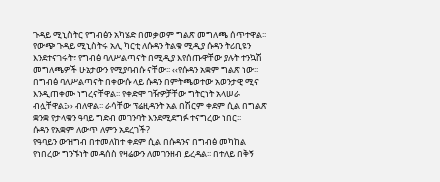ጉዳይ ሚኒስትር የግብፅን አካሄድ በመቃወም ግልጽ መግለጫ ሰጥተዋል፡፡
የውጭ ጉዳይ ሚኒስትሩ አሊ ካርቲ ለሱዳን ትልቁ ሚዲያ ሱዳን ትሪቢዩን እንደተናገሩት፣ የግብፅ ባለሥልጣናት በሚዲያ እየሰጡዋቸው ያሉት ተንኳሽ መግለጫዎች ሁኔታውን የሚያባብሱ ናቸው፡፡ ‹‹የሱዳን አቋም ግልጽ ነው፡፡ በግብፅ ባለሥልጣናት በቀውሱ ላይ ሱዳን በምትጫወተው አወንታዊ ሚና እንዲጠቀሙ ነግረናቸዋል፡፡ የቀድሞ ገዥዎቻቸው ግትርነት አላሠራ ብሏቸዋል፤›› ብለዋል፡፡ ራሳቸው ፕሬዚዳንት አል በሽርም ቀደም ሲል በግልጽ ቋንቋ የታላቁን ዓባይ ግድብ መገንባት እንደሚደግፉ ተናግረው ነበር፡፡
ሱዳን የአቋም ለውጥ ለምን አደረገች?
የዓባይን ውዝግብ በተመለከተ ቀደም ሲል በሱዳንና በግብፅ መካከል የነበረው ግንኙነት መዳሰስ የዛሬውን ለመገንዘብ ይረዳል፡፡ በተለይ በቅኝ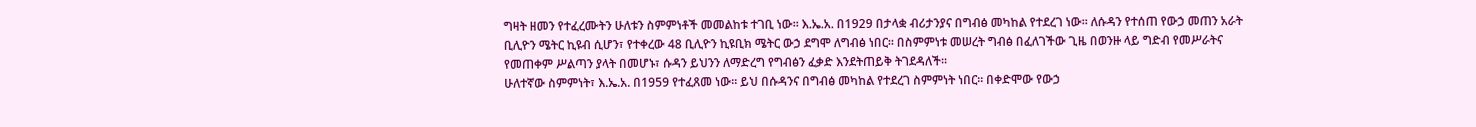ግዛት ዘመን የተፈረሙትን ሁለቱን ስምምነቶች መመልከቱ ተገቢ ነው፡፡ እ.ኤ.አ. በ1929 በታላቋ ብሪታንያና በግብፅ መካከል የተደረገ ነው፡፡ ለሱዳን የተሰጠ የውኃ መጠን አራት ቢሊዮን ሜትር ኪዩብ ሲሆን፣ የተቀረው 48 ቢሊዮን ኪዩቢክ ሜትር ውኃ ደግሞ ለግብፅ ነበር፡፡ በስምምነቱ መሠረት ግብፅ በፈለገችው ጊዜ በወንዙ ላይ ግድብ የመሥራትና የመጠቀም ሥልጣን ያላት በመሆኑ፣ ሱዳን ይህንን ለማድረግ የግብፅን ፈቃድ እንደትጠይቅ ትገደዳለች፡፡
ሁለተኛው ስምምነት፣ እ.ኤ.አ. በ1959 የተፈጸመ ነው፡፡ ይህ በሱዳንና በግብፅ መካከል የተደረገ ስምምነት ነበር፡፡ በቀድሞው የውኃ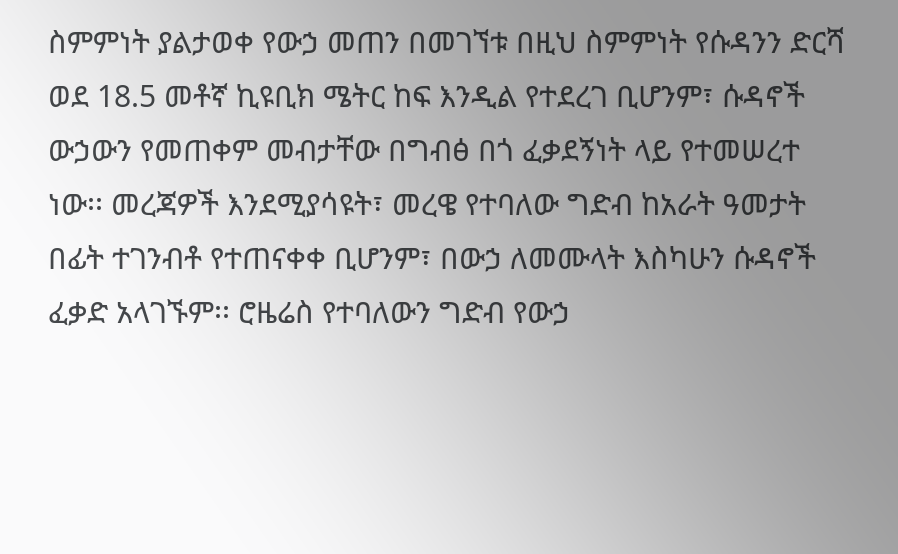ስምምነት ያልታወቀ የውኃ መጠን በመገኘቱ በዚህ ስምምነት የሱዳንን ድርሻ ወደ 18.5 መቶኛ ኪዩቢክ ሜትር ከፍ እንዲል የተደረገ ቢሆንም፣ ሱዳኖች ውኃውን የመጠቀም መብታቸው በግብፅ በጎ ፈቃደኝነት ላይ የተመሠረተ ነው፡፡ መረጃዎች እንደሚያሳዩት፣ መረዌ የተባለው ግድብ ከአራት ዓመታት በፊት ተገንብቶ የተጠናቀቀ ቢሆንም፣ በውኃ ለመሙላት እስካሁን ሱዳኖች ፈቃድ አላገኙም፡፡ ሮዜሬስ የተባለውን ግድብ የውኃ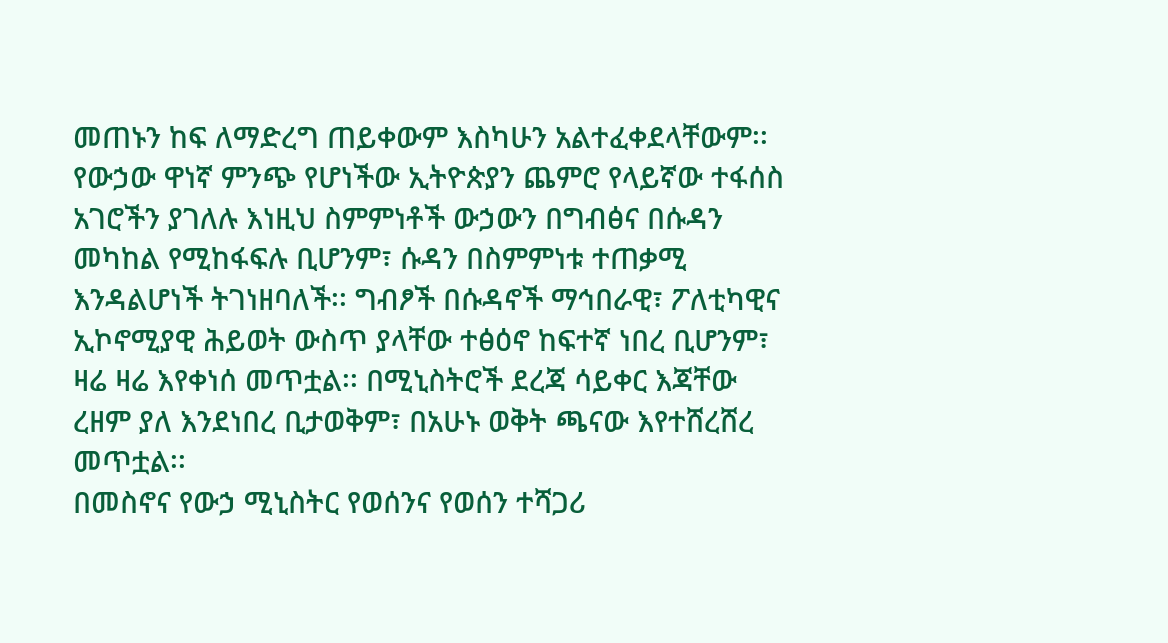መጠኑን ከፍ ለማድረግ ጠይቀውም እስካሁን አልተፈቀደላቸውም፡፡
የውኃው ዋነኛ ምንጭ የሆነችው ኢትዮጵያን ጨምሮ የላይኛው ተፋሰስ አገሮችን ያገለሉ እነዚህ ስምምነቶች ውኃውን በግብፅና በሱዳን መካከል የሚከፋፍሉ ቢሆንም፣ ሱዳን በስምምነቱ ተጠቃሚ እንዳልሆነች ትገነዘባለች፡፡ ግብፆች በሱዳኖች ማኅበራዊ፣ ፖለቲካዊና ኢኮኖሚያዊ ሕይወት ውስጥ ያላቸው ተፅዕኖ ከፍተኛ ነበረ ቢሆንም፣ ዛሬ ዛሬ እየቀነሰ መጥቷል፡፡ በሚኒስትሮች ደረጃ ሳይቀር እጃቸው ረዘም ያለ እንደነበረ ቢታወቅም፣ በአሁኑ ወቅት ጫናው እየተሸረሸረ መጥቷል፡፡
በመስኖና የውኃ ሚኒስትር የወሰንና የወሰን ተሻጋሪ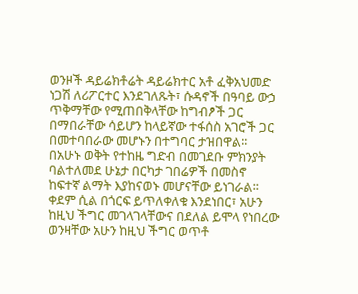ወንዞች ዳይሬክቶሬት ዳይሬክተር አቶ ፈቅአህመድ ነጋሽ ለሪፖርተር እንደገለጹት፣ ሱዳኖች በዓባይ ውኃ ጥቅማቸው የሚጠበቅላቸው ከግብፆች ጋር በማበራቸው ሳይሆን ከላይኛው ተፋሰስ አገሮች ጋር በመተባበራው መሆኑን በተግባር ታዝበዋል፡፡ በአሁኑ ወቅት የተከዜ ግድብ በመገደቡ ምክንያት ባልተለመደ ሁኔታ በርካታ ገበሬዎች በመስኖ ከፍተኛ ልማት እያከናወኑ መሆናቸው ይነገራል፡፡ ቀደም ሲል በጎርፍ ይጥለቀለቁ እንደነበር፣ አሁን ከዚህ ችግር መገላገላቸውና በደለል ይሞላ የነበረው ወንዛቸው አሁን ከዚህ ችግር ወጥቶ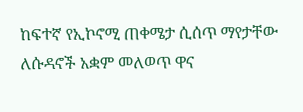ከፍተኛ የኢኮኖሚ ጠቀሜታ ሲሰጥ ማየታቸው ለሱዳኖች አቋም መለወጥ ዋና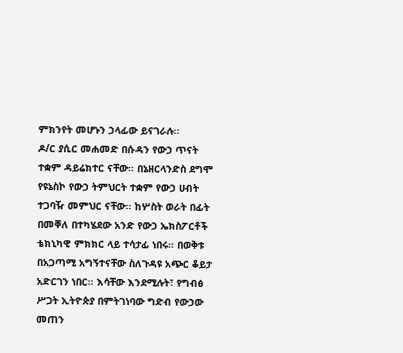ምክንየት መሆኑን ኃላፊው ይናገራሉ፡፡
ዶ/ር ያሲር መሐመድ በሱዳን የውኃ ጥናት ተቋም ዳይሬክተር ናቸው፡፡ በኔዘርላንድስ ደግሞ የዩኔስኮ የውኃ ትምህርት ተቋም የውኃ ሀብት ተጋባዥ መምህር ናቸው፡፡ ከሦስት ወራት በፊት በመቐለ በተካሄደው አንድ የውኃ ኤክስፖርቶች ቴክኒካዊ ምክክር ላይ ተሳታፊ ነበሩ፡፡ በወቅቱ በአጋጣሚ አግኝተናቸው ስለጉዳዩ አጭር ቆይታ አድርገን ነበር፡፡ እሳቸው እንደሚሉት፣ የግብፅ ሥጋት ኢትዮጵያ በምትገነባው ግድብ የውኃው መጠን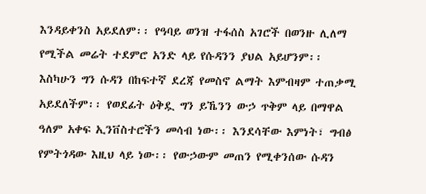እንዳይቀንስ አይደለም፡፡ የዓባይ ወንዝ ተፋሰስ አገሮች በወንዙ ሊለማ የሚችል መሬት ተደምሮ አንድ ላይ የሱዳንን ያህል አይሆንም፡፡ እስካሁን ግን ሱዳን በከፍተኛ ደረጃ የመስኖ ልማት እምብዛም ተጠቃሚ አይደለችም፡፡ የወደፊት ዕቅዷ ግን ይኼንን ውኃ ጥቅም ላይ በማዋል ዓለም አቀፍ ኢንቨስተሮችን መሳብ ነው፡፡ እንደሳቸው እምነት፣ ግብፅ የምትጎዳው እዚህ ላይ ነው፡፡ የውኃውም መጠን የሚቀንሰው ሱዳን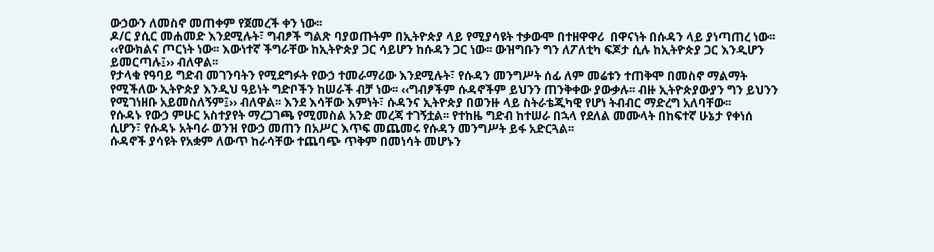ውኃውን ለመስኖ መጠቀም የጀመረች ቀን ነው፡፡
ዶ/ር ያሲር መሐመድ እንደሚሉት፣ ግብፆች ግልጽ ባያወጡትም በኢትዮጵያ ላይ የሚያሳዩት ተቃውሞ በተዘዋዋሪ  በዋናነት በሱዳን ላይ ያነጣጠረ ነው፡፡ ‹‹የውክልና ጦርነት ነው፡፡ እውነተኛ ችግራቸው ከኢትዮጵያ ጋር ሳይሆን ከሱዳን ጋር ነው፡፡ ውዝግቡን ግን ለፖለቲካ ፍጆታ ሲሉ ከኢትዮጵያ ጋር እንዲሆን ይመርጣሉ፤›› ብለዋል፡፡
የታላቁ የዓባይ ግድብ መገንባትን የሚደግፉት የውኃ ተመራማሪው እንደሚሉት፣ የሱዳን መንግሥት ሰፊ ለም መሬቱን ተጠቅሞ በመስኖ ማልማት የሚችለው ኢትዮጵያ እንዲህ ዓይነት ግድቦችን ከሠራች ብቻ ነው፡፡ ‹‹ግብፆችም ሱዳኖችም ይህንን ጠንቅቀው ያውቃሉ፡፡ ብዙ ኢትዮጵያውያን ግን ይህንን የሚገነዘቡ አይመስለኝም፤›› ብለዋል፡፡ እንደ እሳቸው እምነት፣ ሱዳንና ኢትዮጵያ በወንዙ ላይ ስትራቴጂካዊ የሆነ ትብብር ማድረግ አለባቸው፡፡
የሱዳኑ የውኃ ምሁር አስተያየት ማረጋገጫ የሚመስል አንድ መረጃ ተገኝቷል፡፡ የተከዜ ግድብ ከተሠራ በኋላ የደለል መሙላት በከፍተኛ ሁኔታ የቀነሰ ሲሆን፣ የሱዳኑ አትባራ ወንዝ የውኃ መጠን በአሥር እጥፍ መጨመሩ የሱዳን መንግሥት ይፋ አድርጓል፡፡
ሱዳኖች ያሳዩት የአቋም ለውጥ ከራሳቸው ተጨባጭ ጥቅም በመነሳት መሆኑን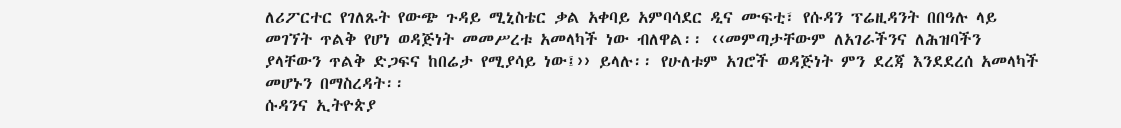ለሪፖርተር የገለጹት የውጭ ጉዳይ ሚኒስቴር ቃል አቀባይ አምባሳደር ዲና ሙፍቲ፣ የሱዳን ፕሬዚዳንት በበዓሉ ላይ መገኘት ጥልቅ የሆነ ወዳጅነት መመሥረቱ አመላካች ነው ብለዋል፡፡ ‹‹መምጣታቸውም ለአገራችንና ለሕዝባችን ያላቸውን ጥልቅ ድጋፍና ከበሬታ የሚያሳይ ነው፤›› ይላሉ፡፡ የሁለቱም አገሮች ወዳጅነት ምን ደረጃ እንደደረሰ አመላካች መሆኑን በማስረዳት፡፡
ሱዳንና ኢትዮጵያ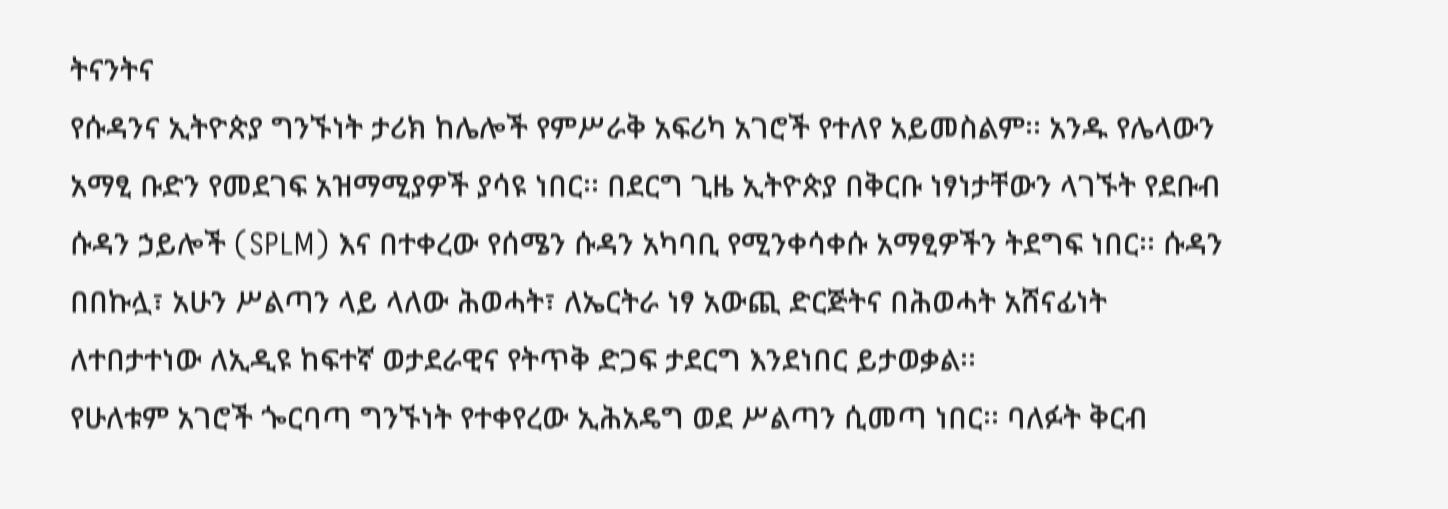ትናንትና
የሱዳንና ኢትዮጵያ ግንኙነት ታሪክ ከሌሎች የምሥራቅ አፍሪካ አገሮች የተለየ አይመስልም፡፡ አንዱ የሌላውን አማፂ ቡድን የመደገፍ አዝማሚያዎች ያሳዩ ነበር፡፡ በደርግ ጊዜ ኢትዮጵያ በቅርቡ ነፃነታቸውን ላገኙት የደቡብ ሱዳን ኃይሎች (SPLM) እና በተቀረው የሰሜን ሱዳን አካባቢ የሚንቀሳቀሱ አማፂዎችን ትደግፍ ነበር፡፡ ሱዳን በበኩሏ፣ አሁን ሥልጣን ላይ ላለው ሕወሓት፣ ለኤርትራ ነፃ አውጪ ድርጅትና በሕወሓት አሸናፊነት ለተበታተነው ለኢዲዩ ከፍተኛ ወታደራዊና የትጥቅ ድጋፍ ታደርግ እንደነበር ይታወቃል፡፡
የሁለቱም አገሮች ጐርባጣ ግንኙነት የተቀየረው ኢሕአዴግ ወደ ሥልጣን ሲመጣ ነበር፡፡ ባለፉት ቅርብ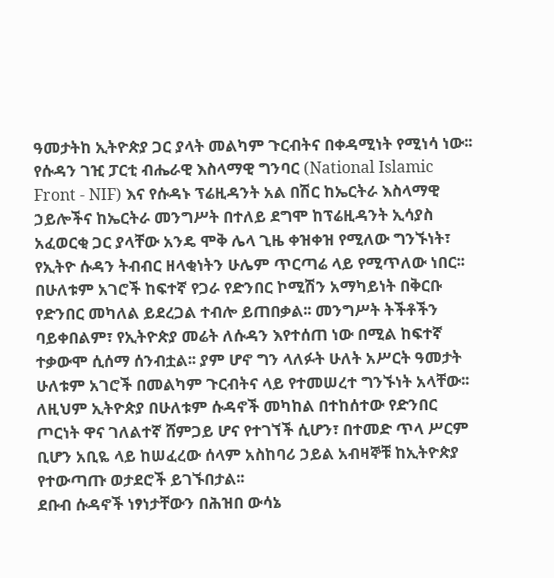ዓመታትከ ኢትዮጵያ ጋር ያላት መልካም ጉርብትና በቀዳሚነት የሚነሳ ነው፡፡ የሱዳን ገዢ ፓርቲ ብሔራዊ እስላማዊ ግንባር (National Islamic Front - NIF) እና የሱዳኑ ፕሬዚዳንት አል በሽር ከኤርትራ እስላማዊ ኃይሎችና ከኤርትራ መንግሥት በተለይ ደግሞ ከፕሬዚዳንት ኢሳያስ አፈወርቂ ጋር ያላቸው አንዴ ሞቅ ሌላ ጊዜ ቀዝቀዝ የሚለው ግንኙነት፣ የኢትዮ ሱዳን ትብብር ዘላቂነትን ሁሌም ጥርጣሬ ላይ የሚጥለው ነበር፡፡
በሁለቱም አገሮች ከፍተኛ የጋራ የድንበር ኮሚሽን አማካይነት በቅርቡ የድንበር መካለል ይደረጋል ተብሎ ይጠበቃል፡፡ መንግሥት ትችቶችን ባይቀበልም፣ የኢትዮጵያ መሬት ለሱዳን እየተሰጠ ነው በሚል ከፍተኛ ተቃውሞ ሲሰማ ሰንብቷል፡፡ ያም ሆኖ ግን ላለፉት ሁለት አሥርት ዓመታት ሁለቱም አገሮች በመልካም ጉርብትና ላይ የተመሠረተ ግንኙነት አላቸው፡፡ ለዚህም ኢትዮጵያ በሁለቱም ሱዳኖች መካከል በተከሰተው የድንበር ጦርነት ዋና ገለልተኛ ሸምጋይ ሆና የተገኘች ሲሆን፣ በተመድ ጥላ ሥርም ቢሆን አቢዬ ላይ ከሠፈረው ሰላም አስከባሪ ኃይል አብዛኞቹ ከኢትዮጵያ የተውጣጡ ወታደሮች ይገኙበታል፡፡
ደቡብ ሱዳኖች ነፃነታቸውን በሕዝበ ውሳኔ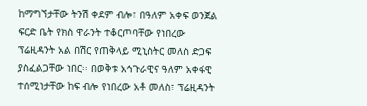ከማግኘታቸው ትንሽ ቀደም ብሎ፣ በዓለም አቀፍ ወንጀል ፍርድ ቤት የክስ ዋራንት ተቆርጦባቸው የነበረው ፕሬዚዳንት አል በሽር የጠቅላይ ሚኒስትር መለስ ድጋፍ ያስፈልጋቸው ነበር፡፡ በወቅቱ አኅጉራዊና ዓለም አቀፋዊ ተሰሚነታቸው ከፍ ብሎ የነበረው አቶ መለስ፣ ፕሬዚዳንት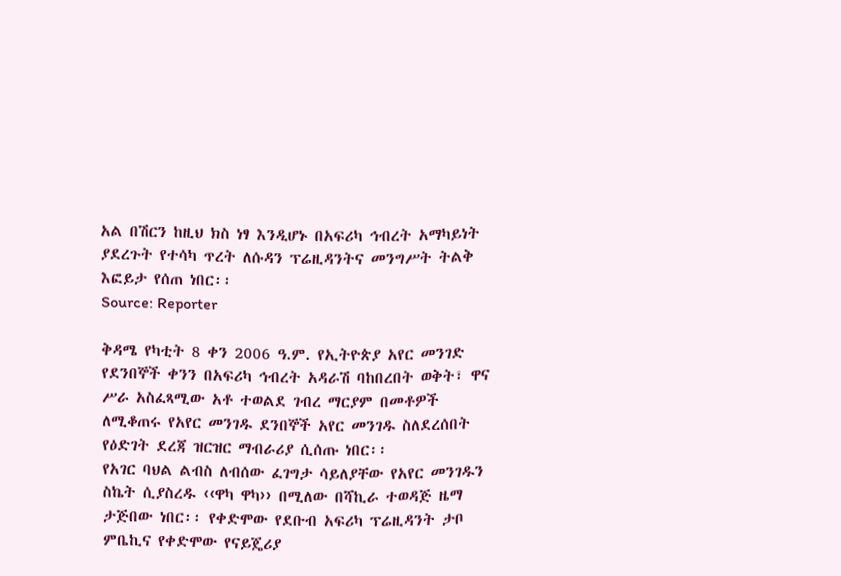አል በሽርን ከዚህ ክስ ነፃ እንዲሆኑ በአፍሪካ ኅብረት አማካይነት ያደረጉት የተሳካ ጥረት ለሱዳን ፕሬዚዳንትና መንግሥት ትልቅ እፎይታ የሰጠ ነበር፡፡
Source: Reporter

ቅዳሜ የካቲት 8 ቀን 2006 ዓ.ም. የኢትዮጵያ አየር መንገድ የደንበኞች ቀንን በአፍሪካ ኅብረት አዳራሽ ባከበረበት ወቅት፣ ዋና ሥራ አስፈጻሚው አቶ ተወልደ ገብረ ማርያም በመቶዎች ለሚቆጠሩ የአየር መንገዱ ደንበኞች አየር መንገዱ ስለደረሰበት የዕድገት ደረጃ ዝርዝር ማብራሪያ ሲሰጡ ነበር፡፡
የአገር ባህል ልብስ ለብሰው ፈገግታ ሳይለያቸው የአየር መንገዱን ስኬት ሲያስረዱ ‹‹ዋካ ዋካ›› በሚለው በሻኪራ ተወዳጅ ዜማ ታጅበው ነበር፡፡ የቀድሞው የደቡብ አፍሪካ ፕሬዚዳንት ታቦ ምቤኪና የቀድሞው የናይጄሪያ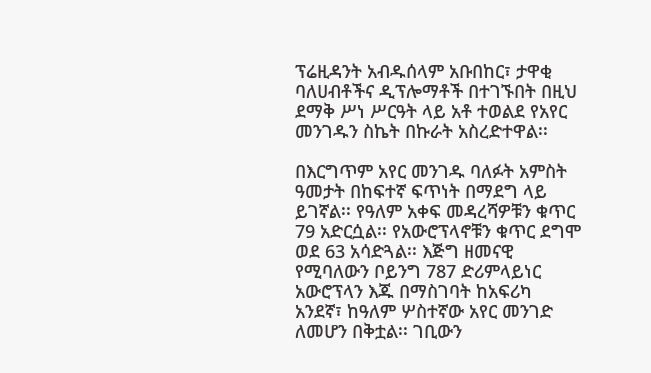ፕሬዚዳንት አብዱሰላም አቡበከር፣ ታዋቂ ባለሀብቶችና ዲፕሎማቶች በተገኙበት በዚህ ደማቅ ሥነ ሥርዓት ላይ አቶ ተወልደ የአየር መንገዱን ስኬት በኩራት አስረድተዋል፡፡

በእርግጥም አየር መንገዱ ባለፉት አምስት ዓመታት በከፍተኛ ፍጥነት በማደግ ላይ ይገኛል፡፡ የዓለም አቀፍ መዳረሻዎቹን ቁጥር 79 አድርሷል፡፡ የአውሮፕላኖቹን ቁጥር ደግሞ ወደ 63 አሳድጓል፡፡ እጅግ ዘመናዊ የሚባለውን ቦይንግ 787 ድሪምላይነር አውሮፕላን እጁ በማስገባት ከአፍሪካ አንደኛ፣ ከዓለም ሦስተኛው አየር መንገድ ለመሆን በቅቷል፡፡ ገቢውን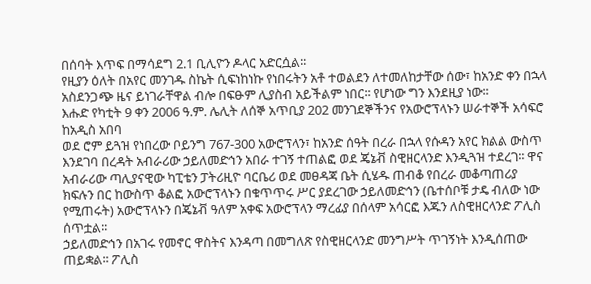በሰባት እጥፍ በማሳደግ 2.1 ቢሊዮን ዶላር አድርሷል፡፡
የዚያን ዕለት በአየር መንገዱ ስኬት ሲፍነከነኩ የነበሩትን አቶ ተወልደን ለተመለከታቸው ሰው፣ ከአንድ ቀን በኋላ አስደንጋጭ ዜና ይነገራቸዋል ብሎ በፍፁም ሊያስብ አይችልም ነበር፡፡ የሆነው ግን እንደዚያ ነው፡፡
እሑድ የካቲት 9 ቀን 2006 ዓ.ም. ሌሊት ለሰኞ አጥቢያ 202 መንገደኞችንና የአውሮፕላኑን ሠራተኞች አሳፍሮ ከአዲስ አበባ
ወደ ሮም ይጓዝ የነበረው ቦይንግ 767-300 አውሮፕላን፣ ከአንድ ሰዓት በረራ በኋላ የሱዳን አየር ክልል ውስጥ እንደገባ በረዳት አብራሪው ኃይለመድኅን አበራ ተገኝ ተጠልፎ ወደ ጄኔቭ ስዊዘርላንድ እንዲጓዝ ተደረገ፡፡ ዋና አብራሪው ጣሊያናዊው ካፒቴን ፓትሪዚዮ ባርቤሪ ወደ መፀዳጃ ቤት ሲሄዱ ጠብቆ የበረራ መቆጣጠሪያ ክፍሉን በር ከውስጥ ቆልፎ አውሮፕላኑን በቁጥጥሩ ሥር ያደረገው ኃይለመድኅን (ቤተሰቦቹ ታዴ ብለው ነው የሚጠሩት) አውሮፕላኑን በጄኔቭ ዓለም አቀፍ አውሮፕላን ማረፊያ በሰላም አሳርፎ እጁን ለስዊዘርላንድ ፖሊስ ሰጥቷል፡፡
ኃይለመድኅን በአገሩ የመኖር ዋስትና እንዳጣ በመግለጽ የስዊዘርላንድ መንግሥት ጥገኝነት እንዲሰጠው ጠይቋል፡፡ ፖሊስ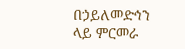በኃይለመድኅን ላይ ምርመራ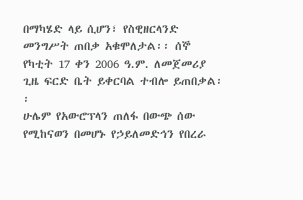በማካሄድ ላይ ሲሆን፣ የስዊዘርላንድ መንግሥት ጠበቃ አቁሞለታል፡፡ ሰኞ የካቲት 17 ቀን 2006 ዓ.ም. ለመጀመሪያ ጊዜ ፍርድ ቤት ይቀርባል ተብሎ ይጠበቃል፡፡
ሁሌም የአውሮፕላን ጠለፋ በውጭ ሰው የሚከናወን በመሆኑ የኃይለመድኅን የበረራ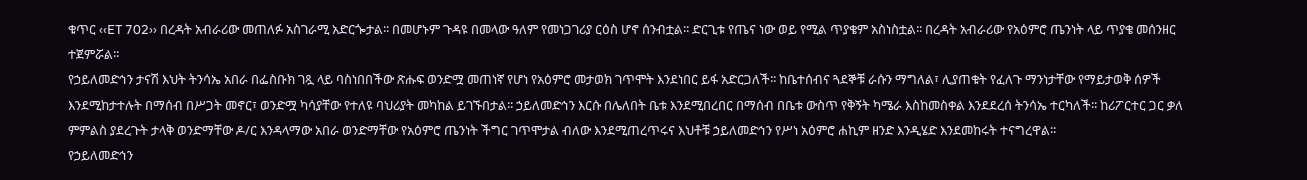ቁጥር ‹‹ET 702›› በረዳት አብራሪው መጠለፉ አስገራሚ አድርጐታል፡፡ በመሆኑም ጉዳዩ በመላው ዓለም የመነጋገሪያ ርዕስ ሆኖ ሰንብቷል፡፡ ድርጊቱ የጤና ነው ወይ የሚል ጥያቄም አስነስቷል፡፡ በረዳት አብራሪው የአዕምሮ ጤንነት ላይ ጥያቄ መሰንዘር ተጀምሯል፡፡
የኃይለመድኅን ታናሽ እህት ትንሳኤ አበራ በፌስቡክ ገጿ ላይ ባስነበበችው ጽሑፍ ወንድሟ መጠነኛ የሆነ የአዕምሮ መታወክ ገጥሞት እንደነበር ይፋ አድርጋለች፡፡ ከቤተሰብና ጓደኞቹ ራሱን ማግለል፣ ሊያጠቁት የፈለጉ ማንነታቸው የማይታወቅ ሰዎች እንደሚከታተሉት በማሰብ በሥጋት መኖር፣ ወንድሟ ካሳያቸው የተለዩ ባህሪያት መካከል ይገኙበታል፡፡ ኃይለመድኅን እርሱ በሌለበት ቤቱ እንደሚበረበር በማሰብ በቤቱ ውስጥ የቅኝት ካሜራ እስከመስቀል እንደደረሰ ትንሳኤ ተርካለች፡፡ ከሪፖርተር ጋር ቃለ ምምልስ ያደረጉት ታላቅ ወንድማቸው ዶ/ር እንዳላማው አበራ ወንድማቸው የአዕምሮ ጤንነት ችግር ገጥሞታል ብለው እንደሚጠረጥሩና እህቶቹ ኃይለመድኅን የሥነ አዕምሮ ሐኪም ዘንድ እንዲሄድ እንደመከሩት ተናግረዋል፡፡
የኃይለመድኅን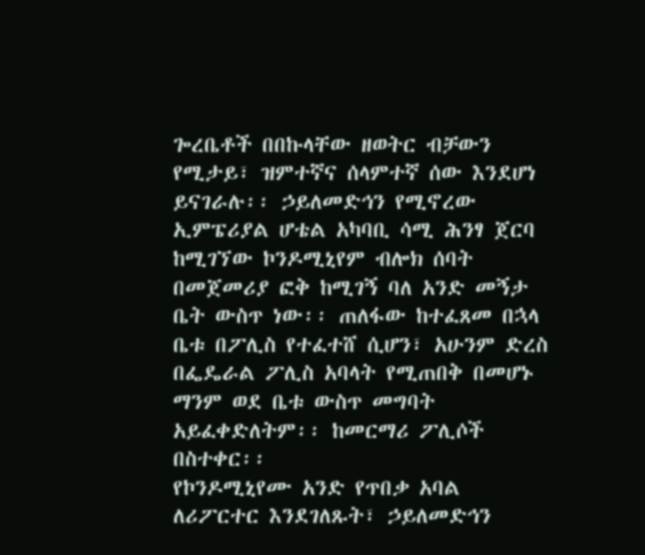ጐረቤቶች በበኩላቸው ዘወትር ብቻውን የሚታይ፣ ዝምተኛና ሰላምተኛ ሰው እንደሆነ ይናገራሉ፡፡ ኃይለመድኅን የሚኖረው ኢምፔሪያል ሆቴል አካባቢ ሳሚ ሕንፃ ጀርባ ከሚገኘው ኮንዶሚኒየም ብሎክ ሰባት በመጀመሪያ ፎቅ ከሚገኝ ባለ አንድ መኝታ ቤት ውስጥ ነው፡፡ ጠለፋው ከተፈጸመ በኋላ ቤቱ በፖሊስ የተፈተሸ ሲሆን፣ አሁንም ድረስ በፌዴራል ፖሊስ አባላት የሚጠበቅ በመሆኑ ማንም ወደ ቤቱ ውስጥ መግባት አይፈቀድለትም፡፡ ከመርማሪ ፖሊሶች በስተቀር፡፡
የኮንዶሚኒየሙ አንድ የጥበቃ አባል ለሪፖርተር እንደገለጹት፣ ኃይለመድኅን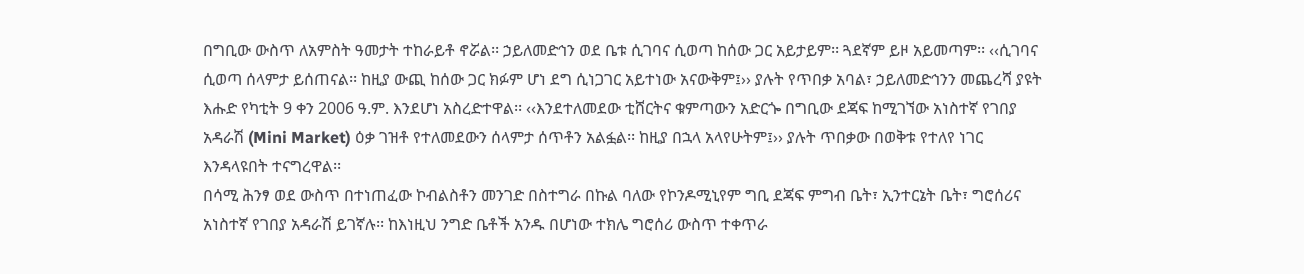በግቢው ውስጥ ለአምስት ዓመታት ተከራይቶ ኖሯል፡፡ ኃይለመድኅን ወደ ቤቱ ሲገባና ሲወጣ ከሰው ጋር አይታይም፡፡ ጓደኛም ይዞ አይመጣም፡፡ ‹‹ሲገባና ሲወጣ ሰላምታ ይሰጠናል፡፡ ከዚያ ውጪ ከሰው ጋር ክፉም ሆነ ደግ ሲነጋገር አይተነው አናውቅም፤›› ያሉት የጥበቃ አባል፣ ኃይለመድኅንን መጨረሻ ያዩት እሑድ የካቲት 9 ቀን 2006 ዓ.ም. እንደሆነ አስረድተዋል፡፡ ‹‹እንደተለመደው ቲሸርትና ቁምጣውን አድርጐ በግቢው ደጃፍ ከሚገኘው አነስተኛ የገበያ አዳራሽ (Mini Market) ዕቃ ገዝቶ የተለመደውን ሰላምታ ሰጥቶን አልፏል፡፡ ከዚያ በኋላ አላየሁትም፤›› ያሉት ጥበቃው በወቅቱ የተለየ ነገር እንዳላዩበት ተናግረዋል፡፡
በሳሚ ሕንፃ ወደ ውስጥ በተነጠፈው ኮብልስቶን መንገድ በስተግራ በኩል ባለው የኮንዶሚኒየም ግቢ ደጃፍ ምግብ ቤት፣ ኢንተርኔት ቤት፣ ግሮሰሪና አነስተኛ የገበያ አዳራሽ ይገኛሉ፡፡ ከእነዚህ ንግድ ቤቶች አንዱ በሆነው ተክሌ ግሮሰሪ ውስጥ ተቀጥራ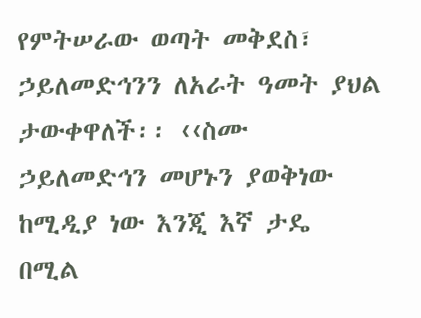የምትሠራው ወጣት መቅደስ፣ ኃይለመድኅንን ለአራት ዓመት ያህል ታውቀዋለች፡፡ ‹‹ስሙ ኃይለመድኅን መሆኑን ያወቅነው ከሚዲያ ነው እንጂ እኛ ታዴ በሚል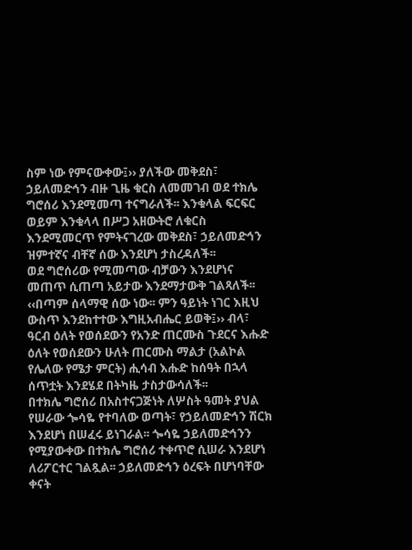ስም ነው የምናውቀው፤›› ያለችው መቅደስ፣ ኃይለመድኅን ብዙ ጊዜ ቁርስ ለመመገብ ወደ ተክሌ ግሮሰሪ እንደሚመጣ ተናግራለች፡፡ እንቁላል ፍርፍር ወይም እንቁላላ በሥጋ አዘውትሮ ለቁርስ እንደሚመርጥ የምትናገረው መቅደስ፣ ኃይለመድኅን ዝምተኛና ብቸኛ ሰው እንደሆነ ታስረዳለች፡፡
ወደ ግሮሰሪው የሚመጣው ብቻውን እንደሆነና መጠጥ ሲጠጣ አይታው እንደማታውቅ ገልጻለች፡፡ ‹‹በጣም ሰላማዊ ሰው ነው፡፡ ምን ዓይነት ነገር እዚህ ውስጥ እንደከተተው እግዚአብሔር ይወቅ፤›› ብላ፣ ዓርብ ዕለት የወሰደውን የአንድ ጠርሙስ ጉደርና እሑድ ዕለት የወሰደውን ሁለት ጠርሙስ ማልታ (አልኮል የሌለው የሜታ ምርት) ሒሳብ እሑድ ከሰዓት በኋላ ሰጥቷት እንደሄደ በትካዜ ታስታውሳለች፡፡
በተክሌ ግሮሰሪ በአስተናጋጅነት ለሦስት ዓመት ያህል የሠራው ጐሳዬ የተባለው ወጣት፣ የኃይለመድኅን ሽርክ እንደሆነ በሠፈሩ ይነገራል፡፡ ጐሳዬ ኃይለመድኅንን የሚያውቀው በተክሌ ግሮሰሪ ተቀጥሮ ሲሠራ እንደሆነ ለሪፖርተር ገልጿል፡፡ ኃይለመድኅን ዕረፍት በሆነባቸው ቀናት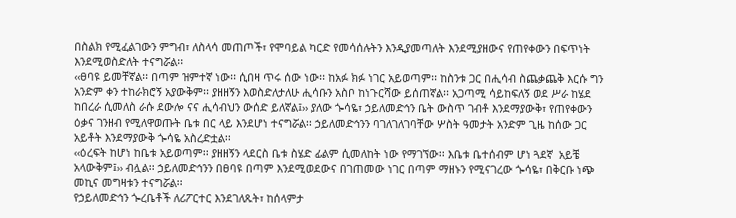በስልክ የሚፈልገውን ምግብ፣ ለስላሳ መጠጦች፣ የሞባይል ካርድ የመሳሰሉትን እንዲያመጣለት እንደሚያዘውና የጠየቀውን በፍጥነት እንደሚወስድለት ተናግሯል፡፡
‹‹ፀባዩ ይመቸኛል፡፡ በጣም ዝምተኛ ነው፡፡ ሲበዛ ጥሩ ሰው ነው፡፡ ከአፉ ክፉ ነገር አይወጣም፡፡ ከስንቱ ጋር በሒሳብ ስጨቃጨቅ እርሱ ግን አንድም ቀን ተከራክሮኝ አያውቅም፡፡ ያዘዘኝን እወስድለታለሁ ሒሳቡን አስቦ ከነጉርሻው ይሰጠኛል፡፡ አጋጣሚ ሳይከፍለኝ ወደ ሥራ ከሄደ ከበረራ ሲመለስ ራሱ ደውሎ ናና ሒሳብህን ውሰድ ይለኛል፤›› ያለው ጐሳዬ፣ ኃይለመድኅን ቤት ውስጥ ገብቶ እንደማያውቅ፣ የጠየቀውን ዕቃና ገንዘብ የሚለዋወጡት ቤቱ በር ላይ እንደሆነ ተናግሯል፡፡ ኃይለመድኅንን ባገለገለገባቸው ሦስት ዓመታት አንድም ጊዜ ከሰው ጋር አይቶት እንደማያውቅ ጐሳዬ አስረድቷል፡፡
‹‹ዕረፍት ከሆነ ከቤቱ አይወጣም፡፡ ያዘዘኝን ላደርስ ቤቱ ስሄድ ፊልም ሲመለከት ነው የማገኘው፡፡ እቤቱ ቤተሰብም ሆነ ጓደኛ  አይቼ አላውቅም፤›› ብሏል፡፡ ኃይለመድኅንን በፀባዩ በጣም እንደሚወደውና በገጠመው ነገር በጣም ማዘኑን የሚናገረው ጐሳዬ፣ በቅርቡ ነጭ መኪና መግዛቱን ተናግሯል፡፡
የኃይለመድኅን ጐረቤቶች ለሪፖርተር እንደገለጹት፣ ከሰላምታ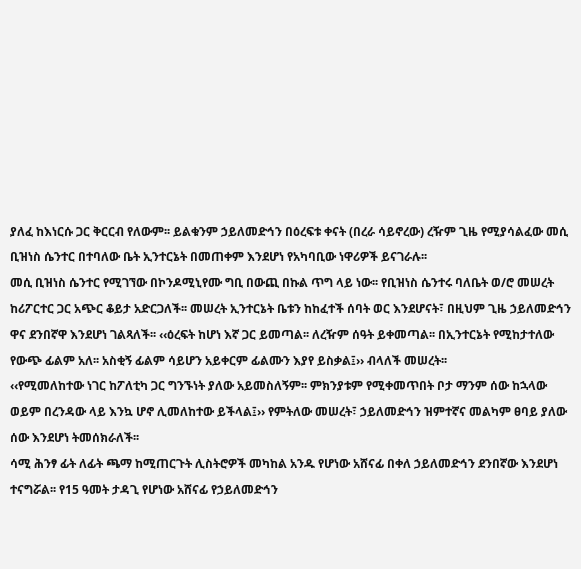ያለፈ ከእነርሱ ጋር ቅርርብ የለውም፡፡ ይልቁንም ኃይለመድኅን በዕረፍቱ ቀናት (በረራ ሳይኖረው) ረዥም ጊዜ የሚያሳልፈው መሲ ቢዝነስ ሴንተር በተባለው ቤት ኢንተርኔት በመጠቀም እንደሆነ የአካባቢው ነዋሪዎች ይናገራሉ፡፡
መሲ ቢዝነስ ሴንተር የሚገኘው በኮንዶሚኒየሙ ግቢ በውጪ በኩል ጥግ ላይ ነው፡፡ የቢዝነስ ሴንተሩ ባለቤት ወ/ሮ መሠረት ከሪፖርተር ጋር አጭር ቆይታ አድርጋለች፡፡ መሠረት ኢንተርኔት ቤቱን ከከፈተች ሰባት ወር እንደሆናት፣ በዚህም ጊዜ ኃይለመድኅን ዋና ደንበኛዋ እንደሆነ ገልጻለች፡፡ ‹‹ዕረፍት ከሆነ እኛ ጋር ይመጣል፡፡ ለረዥም ሰዓት ይቀመጣል፡፡ በኢንተርኔት የሚከታተለው የውጭ ፊልም አለ፡፡ አስቂኝ ፊልም ሳይሆን አይቀርም ፊልሙን እያየ ይስቃል፤›› ብላለች መሠረት፡፡
‹‹የሚመለከተው ነገር ከፖለቲካ ጋር ግንኙነት ያለው አይመስለኝም፡፡ ምክንያቱም የሚቀመጥበት ቦታ ማንም ሰው ከኋላው ወይም በረንዳው ላይ እንኳ ሆኖ ሊመለከተው ይችላል፤›› የምትለው መሠረት፣ ኃይለመድኅን ዝምተኛና መልካም ፀባይ ያለው ሰው እንደሆነ ትመሰክራለች፡፡
ሳሚ ሕንፃ ፊት ለፊት ጫማ ከሚጠርጉት ሊስትሮዎች መካከል አንዱ የሆነው አሸናፊ በቀለ ኃይለመድኅን ደንበኛው እንደሆነ ተናግሯል፡፡ የ15 ዓመት ታዳጊ የሆነው አሸናፊ የኃይለመድኅን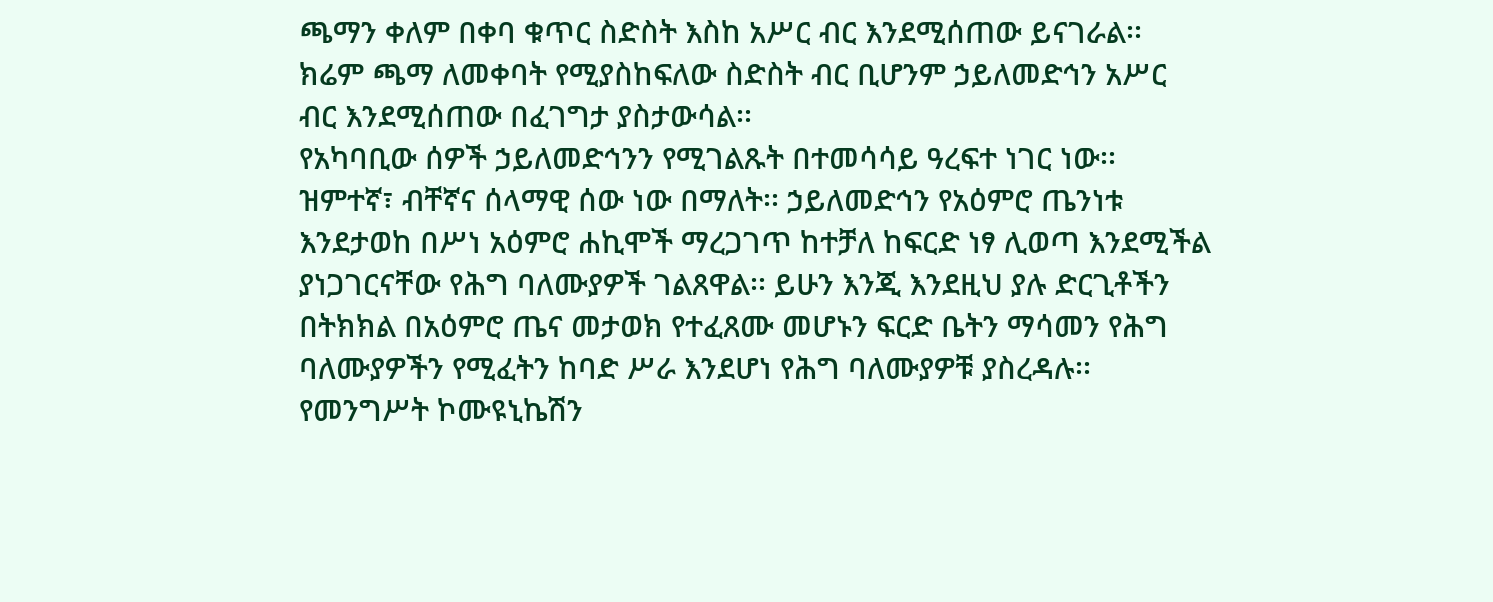ጫማን ቀለም በቀባ ቁጥር ስድስት እስከ አሥር ብር እንደሚሰጠው ይናገራል፡፡ ክሬም ጫማ ለመቀባት የሚያስከፍለው ስድስት ብር ቢሆንም ኃይለመድኅን አሥር ብር እንደሚሰጠው በፈገግታ ያስታውሳል፡፡
የአካባቢው ሰዎች ኃይለመድኅንን የሚገልጹት በተመሳሳይ ዓረፍተ ነገር ነው፡፡ ዝምተኛ፣ ብቸኛና ሰላማዊ ሰው ነው በማለት፡፡ ኃይለመድኅን የአዕምሮ ጤንነቱ እንደታወከ በሥነ አዕምሮ ሐኪሞች ማረጋገጥ ከተቻለ ከፍርድ ነፃ ሊወጣ እንደሚችል ያነጋገርናቸው የሕግ ባለሙያዎች ገልጸዋል፡፡ ይሁን እንጂ እንደዚህ ያሉ ድርጊቶችን በትክክል በአዕምሮ ጤና መታወክ የተፈጸሙ መሆኑን ፍርድ ቤትን ማሳመን የሕግ ባለሙያዎችን የሚፈትን ከባድ ሥራ እንደሆነ የሕግ ባለሙያዎቹ ያስረዳሉ፡፡
የመንግሥት ኮሙዩኒኬሽን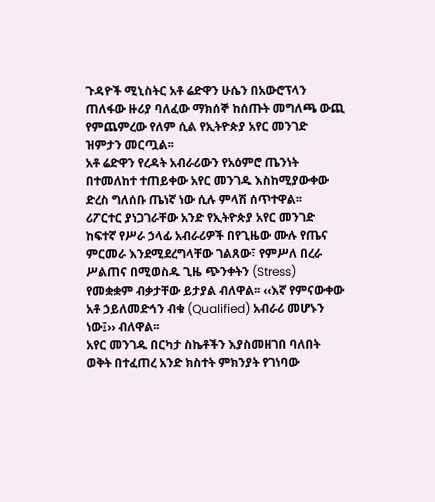ጉዳዮች ሚኒስትር አቶ ሬድዋን ሁሴን በአውሮፕላን ጠለፋው ዙሪያ ባለፈው ማክሰኞ ከሰጡት መግለጫ ውጪ የምጨምረው የለም ሲል የኢትዮጵያ አየር መንገድ ዝምታን መርጧል፡፡
አቶ ሬድዋን የረዳት አብራሪውን የአዕምሮ ጤንነት በተመለከተ ተጠይቀው አየር መንገዱ እስከሚያውቀው ድረስ ግለሰቡ ጤነኛ ነው ሲሉ ምላሽ ሰጥተዋል፡፡
ሪፖርተር ያነጋገራቸው አንድ የኢትዮጵያ አየር መንገድ ከፍተኛ የሥራ ኃላፊ አብራሪዎች በየጊዜው ሙሉ የጤና ምርመራ እንደሚደረግላቸው ገልጸው፣ የምሥለ በረራ ሥልጠና በሚወስዱ ጊዜ ጭንቀትን (Stress) የመቋቋም ብቃታቸው ይታያል ብለዋል፡፡ ‹‹እኛ የምናውቀው አቶ ኃይለመድኅን ብቁ (Qualified) አብራሪ መሆኑን ነው፤›› ብለዋል፡፡
አየር መንገዱ በርካታ ስኬቶችን እያስመዘገበ ባለበት ወቅት በተፈጠረ አንድ ክስተት ምክንያት የገነባው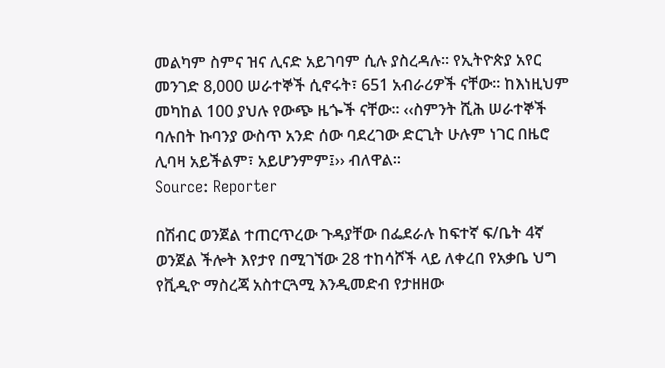መልካም ስምና ዝና ሊናድ አይገባም ሲሉ ያስረዳሉ፡፡ የኢትዮጵያ አየር መንገድ 8,000 ሠራተኞች ሲኖሩት፣ 651 አብራሪዎች ናቸው፡፡ ከእነዚህም መካከል 100 ያህሉ የውጭ ዜጐች ናቸው፡፡ ‹‹ስምንት ሺሕ ሠራተኞች ባሉበት ኩባንያ ውስጥ አንድ ሰው ባደረገው ድርጊት ሁሉም ነገር በዜሮ ሊባዛ አይችልም፣ አይሆንምም፤›› ብለዋል፡፡
Source: Reporter

በሽብር ወንጀል ተጠርጥረው ጉዳያቸው በፌደራሉ ከፍተኛ ፍ/ቤት 4ኛ ወንጀል ችሎት እየታየ በሚገኘው 28 ተከሳሾች ላይ ለቀረበ የአቃቤ ህግ የቪዲዮ ማስረጃ አስተርጓሚ እንዲመድብ የታዘዘው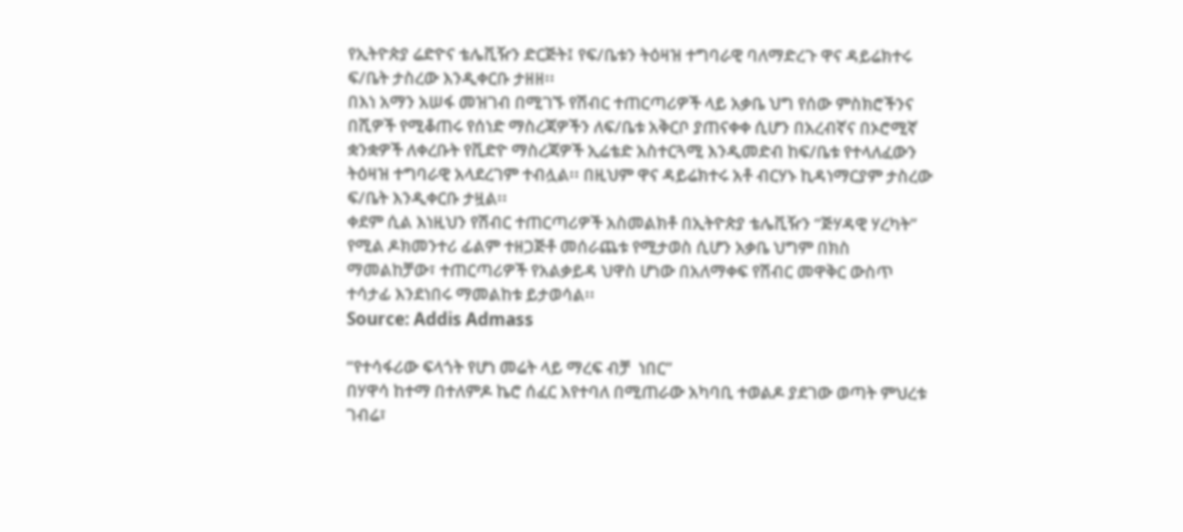የኢትዮጵያ ሬድዮና ቴሌቪዥን ድርጅት፤ የፍ/ቤቱን ትዕዛዝ ተግባራዊ ባለማድረጉ ዋና ዳይሬክተሩ ፍ/ቤት ታስረው እንዲቀርቡ ታዘዘ፡፡
በእነ አማን አሠፋ መዝገብ በሚገኙ የሽብር ተጠርጣሪዎች ላይ አቃቤ ህግ የሰው ምስክሮችንና በሺዎች የሚቆጠሩ የሰነድ ማስረጃዎችን ለፍ/ቤቱ አቅርቦ ያጠናቀቀ ሲሆን በአረብኛና በኦሮሚኛ ቋንቋዎች ለቀረቡት የቪድዮ ማስረጃዎች ኢሬቴድ አስተርጓሚ እንዲመድብ ከፍ/ቤቱ የተላለፈውን ትዕዛዝ ተግባራዊ አላደረገም ተብሏል፡፡ በዚህም ዋና ዳይሬክተሩ አቶ ብርሃኑ ኪዳነማርያም ታስረው ፍ/ቤት እንዲቀርቡ ታዟል፡፡
ቀደም ሲል እነዚህን የሽብር ተጠርጣሪዎች አስመልክቶ በኢትዮጵያ ቴሌቪዥን “ጅሃዳዊ ሃረካት” የሚል ዶክመንተሪ ፊልም ተዘጋጅቶ መሰራጨቱ የሚታወስ ሲሆን አቃቤ ህግም በክስ ማመልከቻው፣ ተጠርጣሪዎች የአልቃይዳ ህዋስ ሆነው በአለማቀፍ የሽብር መዋቅር ውስጥ ተሳታፊ እንደነበሩ ማመልከቱ ይታወሳል፡፡
Source: Addis Admass

“የተሳፋሪው ፍላጎት የሆነ መሬት ላይ ማረፍ ብቻ  ነበር”
በሃዋሳ ከተማ በተለምዶ ኬሮ ሰፈር እየተባለ በሚጠራው አካባቢ ተወልዶ ያደገው ወጣት ምህረቱ ገብሬ፣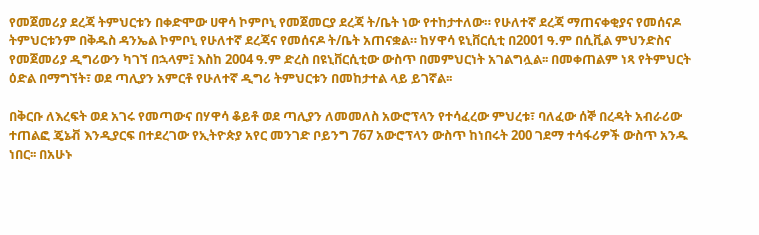የመጀመሪያ ደረጃ ትምህርቱን በቀድሞው ሀዋሳ ኮምቦኒ የመጀመርያ ደረጃ ት/ቤት ነው የተከታተለው። የሁለተኛ ደረጃ ማጠናቀቂያና የመሰናዶ ትምህርቱንም በቅዱስ ዳንኤል ኮምቦኒ የሁለተኛ ደረጃና የመሰናዶ ት/ቤት አጠናቋል። ከሃዋሳ ዩኒቨርሲቲ በ2001 ዓ.ም በሲቪል ምህንድስና የመጀመሪያ ዲግሪውን ካገኘ በኋላም፤ እስከ 2004 ዓ.ም ድረስ በዩኒቨርሲቲው ውስጥ በመምህርነት አገልግሏል፡፡ በመቀጠልም ነጻ የትምህርት ዕድል በማግኘት፣ ወደ ጣሊያን አምርቶ የሁለተኛ ዲግሪ ትምህርቱን በመከታተል ላይ ይገኛል፡፡

በቅርቡ ለእረፍት ወደ አገሩ የመጣውና በሃዋሳ ቆይቶ ወደ ጣሊያን ለመመለስ አውሮፕላን የተሳፈረው ምህረቱ፣ ባለፈው ሰኞ በረዳት አብራሪው ተጠልፎ ጄኔቭ እንዲያርፍ በተደረገው የኢትዮጵያ አየር መንገድ ቦይንግ 767 አውሮፕላን ውስጥ ከነበሩት 200 ገደማ ተሳፋሪዎች ውስጥ አንዱ ነበር፡፡ በአሁኑ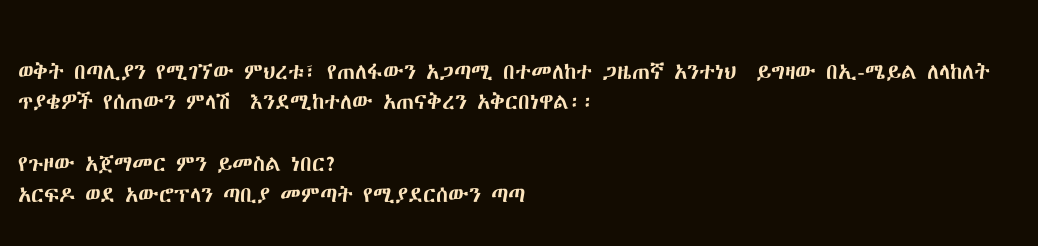ወቅት በጣሊያን የሚገኘው ምህረቱ፣ የጠለፋውን አጋጣሚ በተመለከተ ጋዜጠኛ አንተነህ  ይግዛው በኢ-ሜይል ለላከለት ጥያቄዎች የሰጠውን ምላሽ  እንደሚከተለው አጠናቅረን አቅርበነዋል፡፡

የጉዞው አጀማመር ምን ይመስል ነበር?
አርፍዶ ወደ አውሮፕላን ጣቢያ መምጣት የሚያደርሰውን ጣጣ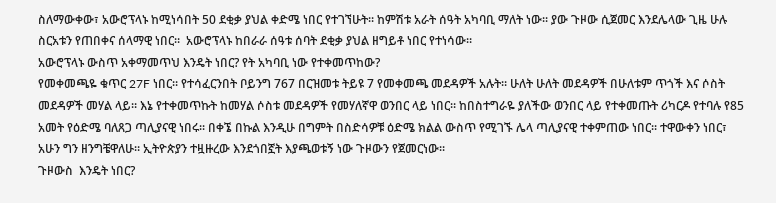ስለማውቀው፣ አውሮፕላኑ ከሚነሳበት 50 ደቂቃ ያህል ቀድሜ ነበር የተገኘሁት፡፡ ከምሽቱ አራት ሰዓት አካባቢ ማለት ነው፡፡ ያው ጉዞው ሲጀመር እንደሌላው ጊዜ ሁሉ ስርአቱን የጠበቀና ሰላማዊ ነበር።  አውሮፕላኑ ከበራራ ሰዓቱ ሰባት ደቂቃ ያህል ዘግይቶ ነበር የተነሳው።
አውሮፕላኑ ውስጥ አቀማመጥህ እንዴት ነበር? የት አካባቢ ነው የተቀመጥከው?
የመቀመጫዬ ቁጥር 27F ነበር። የተሳፈርንበት ቦይንግ 767 በርዝመቱ ትይዩ 7 የመቀመጫ መደዳዎች አሉት። ሁለት ሁለት መደዳዎች በሁለቱም ጥጎች እና ሶስት መደዳዎች መሃል ላይ። እኔ የተቀመጥኩት ከመሃል ሶስቱ መደዳዎች የመሃለኛዋ ወንበር ላይ ነበር። ከበስተግራዬ ያለችው ወንበር ላይ የተቀመጡት ሪካርዶ የተባሉ የ85 አመት የዕድሜ ባለጸጋ ጣሊያናዊ ነበሩ፡፡ በቀኜ በኩል እንዲሁ በግምት በስድሳዎቹ ዕድሜ ክልል ውስጥ የሚገኙ ሌላ ጣሊያናዊ ተቀምጠው ነበር፡፡ ተዋውቀን ነበር፣ አሁን ግን ዘንግቼዋለሁ። ኢትዮጵያን ተዟዙረው እንደጎበኟት እያጫወቱኝ ነው ጉዞውን የጀመርነው፡፡
ጉዞውስ  እንዴት ነበር?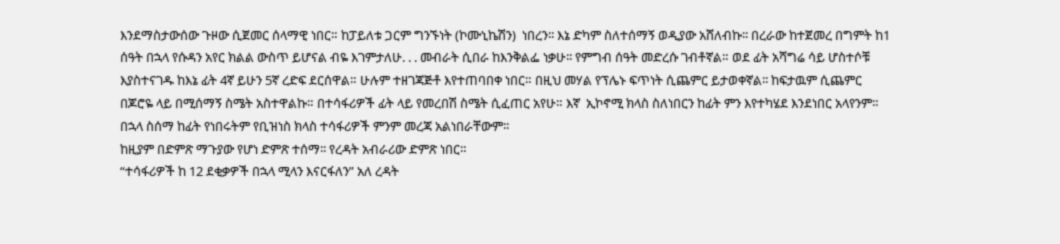እንደማስታውሰው ጉዞው ሲጀመር ሰላማዊ ነበር። ከፓይለቱ ጋርም ግንኙነት (ኮሙኒኬሽን)  ነበረን፡፡ እኔ ድካም ስለተሰማኝ ወዲያው አሸለብኩ፡፡ በረራው ከተጀመረ በግምት ከ1 ሰዓት በኋላ የሱዳን አየር ክልል ውስጥ ይሆናል ብዬ እገምታለሁ. . . መብራት ሲበራ ከእንቅልፌ ነቃሁ፡፡ የምግብ ሰዓት መድረሱ ገብቶኛል። ወደ ፊት አሻግሬ ሳይ ሆስተሶቹ እያስተናገዱ ከእኔ ፊት 4ኛ ይሁን 5ኛ ረድፍ ደርሰዋል። ሁሉም ተዘገጃጅቶ እየተጠባበቀ ነበር። በዚህ መሃል የፕሌኑ ፍጥነት ሲጨምር ይታወቀኛል፡፡ ከፍታዉም ሲጨምር በጆሮዬ ላይ በሚሰማኝ ስሜት አስተዋልኩ። በተሳፋሪዎች ፊት ላይ የመረበሽ ስሜት ሲፈጠር አየሁ። እኛ  ኢኮኖሚ ክላስ ስለነበርን ከፊት ምን እየተካሄደ እንደነበር አላየንም። በኋላ ስሰማ ከፊት የነበሩትም የቢዝነስ ክላስ ተሳፋሪዎች ምንም መረጃ አልነበራቸውም፡፡
ከዚያም በድምጽ ማጉያው የሆነ ድምጽ ተሰማ፡፡ የረዳት አብራሪው ድምጽ ነበር።
“ተሳፋሪዎች ከ 12 ደቂቃዎች በኋላ ሚላን እናርፋለን” አለ ረዳት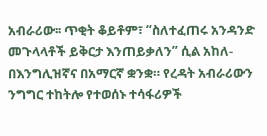አብራሪው፡፡ ጥቂት ቆይቶም፣ “ስለተፈጠሩ አንዳንድ መጉላላቶች ይቅርታ እንጠይቃለን” ሲል አከለ-በእንግሊዝኛና በአማርኛ ቋንቋ። የረዳት አብራሪውን ንግግር ተከትሎ የተወሰኑ ተሳፋሪዎች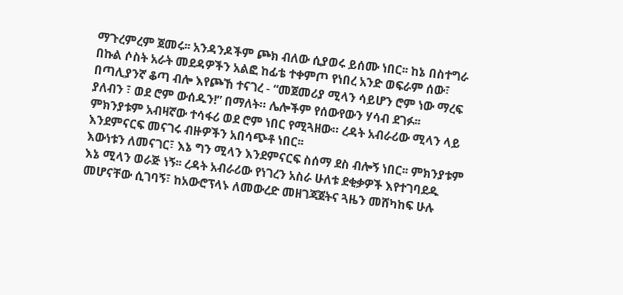ማጉረምረም ጀመሩ፡፡ አንዳንዶችም ጮክ ብለው ሲያወሩ ይሰሙ ነበር፡፡ ከኔ በስተግራ በኩል ሶስት አራት መደዳዎችን አልፎ ከፊቴ ተቀምጦ የነበረ አንድ ወፍራም ሰው፣ በጣሊያንኛ ቆጣ ብሎ እየጮኸ ተናገረ - “መጀመሪያ ሚላን ሳይሆን ሮም ነው ማረፍ ያለብን ፣ ወደ ሮም ውሰዱን!” በማለት። ሌሎችም የሰውየውን ሃሳብ ደገፉ፡፡ ምክንያቱም አብዛኛው ተሳፋሪ ወደ ሮም ነበር የሚጓዘው። ረዳት አብራሪው ሚላን ላይ እንደምናርፍ መናገሩ ብዙዎችን አበሳጭቶ ነበር፡፡
እውነቱን ለመናገር፣ እኔ ግን ሚላን እንደምናርፍ ስሰማ ደስ ብሎኝ ነበር፡፡ ምክንያቱም እኔ ሚላን ወራጅ ነኝ፡፡ ረዳት አብራሪው የነገረን አስራ ሁለቱ ደቂቃዎች እየተገባደዱ መሆናቸው ሲገባኝ፣ ከአውሮፕላኑ ለመውረድ መዘገጃጀትና ጓዜን መሸካከፍ ሁሉ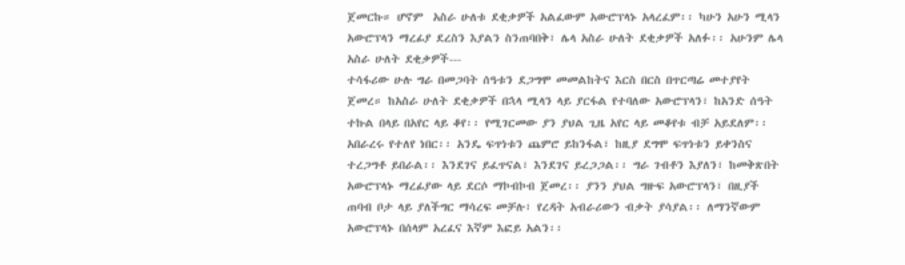ጀመርኩ። ሆኖም  አስራ ሁለቱ ደቂቃዎች አልፈውም አውሮፕላኑ አላረፈም፡፡ ካሁን አሁን ሚላን አውሮፕላን ማረፊያ ደረስን እያልን ስንጠባበቅ፣ ሌላ አስራ ሁለት ደቂቃዎች አለፉ፡፡ አሁንም ሌላ አስራ ሁለት ደቂቃዎች---
ተሳፋሪው ሁሉ ግራ በመጋባት ሰዓቱን ደጋግሞ መመልከትና እርስ በርስ በጥርጣሬ መተያየት ጀመረ። ከአስራ ሁለት ደቂቃዎች በኋላ ሚላን ላይ ያርፋል የተባለው አውሮፕላን፣ ከአንድ ሰዓት ተኩል በላይ በአየር ላይ ቆየ፡፡ የሚገርመው ያን ያህል ጊዜ አየር ላይ መቆየቱ ብቻ አይደለም፡፡ አበራረሩ የተለየ ነበር፡፡ አንዴ ፍጥነቱን ጨምሮ ይከንፋል፣ ከዚያ ደግሞ ፍጥነቱን ይቀንስና ተረጋግቶ ይበራል፡፡ እንደገና ይፈጥናል፣ እንደገና ይረጋጋል፡፡ ግራ ገብቶን እያለን፣ ከመቅጽበት አውሮፕላኑ ማረፊያው ላይ ደርሶ ማኮብኮብ ጀመረ፡፡ ያንን ያህል ግዙፍ አውሮፕላን፣ በዚያች ጠባብ ቦታ ላይ ያለችግር ማሳረፍ መቻሉ፣ የረዳት አብራሪውን ብቃት ያሳያል፡፡ ለማንኛውም አውሮፕላኑ በሰላም አረፈና እኛም እፎይ አልን፡፡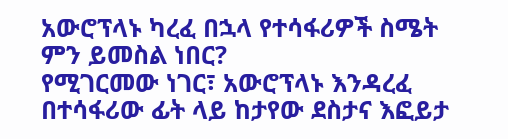አውሮፕላኑ ካረፈ በኋላ የተሳፋሪዎች ስሜት ምን ይመስል ነበር?
የሚገርመው ነገር፣ አውሮፕላኑ እንዳረፈ በተሳፋሪው ፊት ላይ ከታየው ደስታና እፎይታ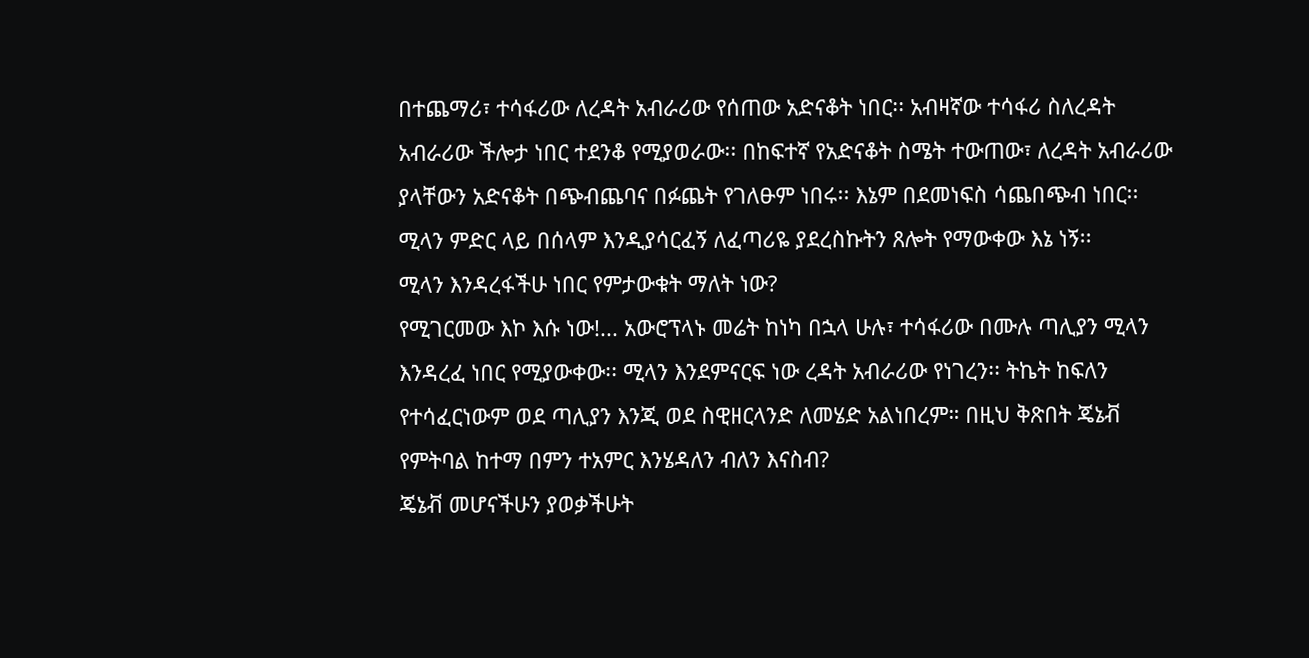በተጨማሪ፣ ተሳፋሪው ለረዳት አብራሪው የሰጠው አድናቆት ነበር፡፡ አብዛኛው ተሳፋሪ ስለረዳት አብራሪው ችሎታ ነበር ተደንቆ የሚያወራው፡፡ በከፍተኛ የአድናቆት ስሜት ተውጠው፣ ለረዳት አብራሪው ያላቸውን አድናቆት በጭብጨባና በፉጨት የገለፁም ነበሩ፡፡ እኔም በደመነፍስ ሳጨበጭብ ነበር፡፡ ሚላን ምድር ላይ በሰላም እንዲያሳርፈኝ ለፈጣሪዬ ያደረስኩትን ጸሎት የማውቀው እኔ ነኝ፡፡
ሚላን እንዳረፋችሁ ነበር የምታውቁት ማለት ነው?
የሚገርመው እኮ እሱ ነው!... አውሮፕላኑ መሬት ከነካ በኋላ ሁሉ፣ ተሳፋሪው በሙሉ ጣሊያን ሚላን እንዳረፈ ነበር የሚያውቀው፡፡ ሚላን እንደምናርፍ ነው ረዳት አብራሪው የነገረን፡፡ ትኬት ከፍለን የተሳፈርነውም ወደ ጣሊያን እንጂ ወደ ስዊዘርላንድ ለመሄድ አልነበረም። በዚህ ቅጽበት ጄኔቭ የምትባል ከተማ በምን ተአምር እንሄዳለን ብለን እናስብ?
ጄኔቭ መሆናችሁን ያወቃችሁት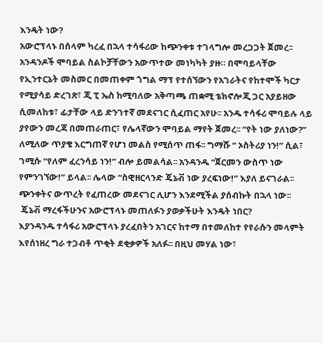እንዴት ነው?
አውሮፕላኑ በሰላም ካረፈ በኋላ ተሳፋሪው ከጭንቀቱ ተገላግሎ መረጋጋት ጀመረ፡፡ አንዳንዶች ሞባይል ስልኮቻቸውን አውጥተው መነካካት ያዙ። በሞባይላቸው የኢንተርኔት መስመር በመጠቀም ጎግል ማፕ የተሰኘውን የአገራትና የከተሞች ካርታ የሚያሳይ ድረገጽ፣ ጂ ፒ ኤስ ከሚባለው አቅጣጫ ጠቋሚ ቴክኖሎጂ ጋር አያይዘው ሲመለከቱ፣ ፊታቸው ላይ ድንገተኛ መደናገር ሲፈጠር አየሁ፡፡ አንዱ ተሳፋሪ ሞባይሉ ላይ ያየውን መረጃ በመጠራጠር፣ የሌላኛውን ሞባይል ማየት ጀመረ፡፡ “የት ነው ያለነው?” ለሚለው ጥያቄ እርግጠኛ የሆነ መልስ የሚሰጥ ጠፋ፡፡ ግማሹ “ ኦስትሪያ ነን!” ሲል፣ ገሚሱ “የለም ፈረንሳይ ነን!” ብሎ ይመልሳል፡፡ አንዳንዱ “ጀርመን ውስጥ ነው የምንገኘው!” ይላል፡፡ ሌላው “ስዊዘርላንድ ጄኔቭ ነው ያረፍነው!” እያለ ይናገራል፡፡ ጭንቀትና ውጥረት የፈጠረው መደናገር ሊሆን እንደሚችል ያሰብኩት በኋላ ነው፡፡
 ጄኔቭ ማረፋችሁንና አውሮፕላኑ መጠለፉን ያወቃችሁት እንዴት ነበር?
እያንዳንዱ ተሳፋሪ አውሮፕላኑ ያረፈበትን አገርና ከተማ በተመለከተ የየራሱን መላምት እየሰነዘረ ግራ ተጋብቶ ጥቂት ደቂቃዎች አለፉ፡፡ በዚህ መሃል ነው፣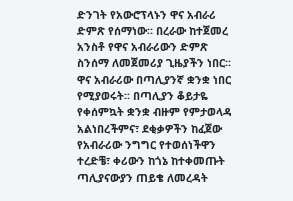ድንገት የአውሮፕላኑን ዋና አብራሪ ድምጽ የሰማነው። በረራው ከተጀመረ አንስቶ የዋና አብራሪውን ድምጽ ስንሰማ ለመጀመሪያ ጊዜያችን ነበር፡፡ ዋና አብራሪው በጣሊያንኛ ቋንቋ ነበር የሚያወሩት፡፡ በጣሊያን ቆይታዬ የቀሰምኳት ቋንቋ ብዙም የምታወላዳ አልነበረችምና፣ ደቂቃዎችን ከፈጀው የአብራሪው ንግግር የተወሰነችዋን ተረድቼ፣ ቀሪውን ከጎኔ ከተቀመጡት ጣሊያናውያን ጠይቄ ለመረዳት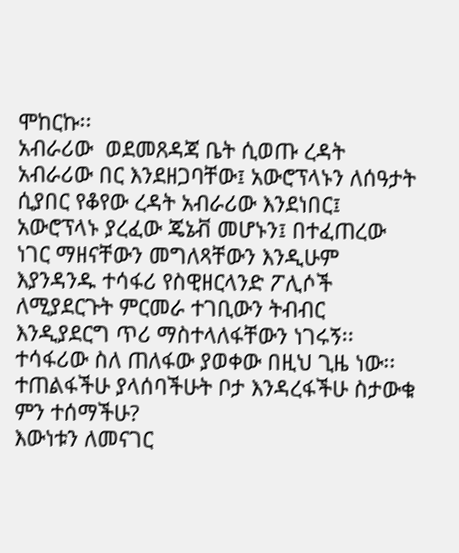ሞከርኩ፡፡
አብራሪው  ወደመጸዳጃ ቤት ሲወጡ ረዳት አብራሪው በር እንደዘጋባቸው፤ አውሮፕላኑን ለሰዓታት ሲያበር የቆየው ረዳት አብራሪው እንደነበር፤ አውሮፕላኑ ያረፈው ጄኔቭ መሆኑን፤ በተፈጠረው ነገር ማዘናቸውን መግለጻቸውን እንዲሁም እያንዳንዱ ተሳፋሪ የስዊዘርላንድ ፖሊሶች ለሚያደርጉት ምርመራ ተገቢውን ትብብር እንዲያደርግ ጥሪ ማስተላለፋቸውን ነገሩኝ፡፡ ተሳፋሪው ስለ ጠለፋው ያወቀው በዚህ ጊዜ ነው፡፡
ተጠልፋችሁ ያላሰባችሁት ቦታ እንዳረፋችሁ ስታውቁ ምን ተሰማችሁ?
እውነቱን ለመናገር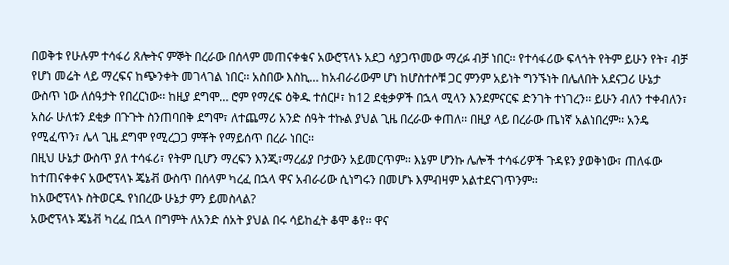በወቅቱ የሁሉም ተሳፋሪ ጸሎትና ምኞት በረራው በሰላም መጠናቀቁና አውሮፕላኑ አደጋ ሳያጋጥመው ማረፉ ብቻ ነበር፡፡ የተሳፋሪው ፍላጎት የትም ይሁን የት፣ ብቻ የሆነ መሬት ላይ ማረፍና ከጭንቀት መገላገል ነበር፡፡ አስበው እስኪ… ከአብራሪውም ሆነ ከሆስተሶቹ ጋር ምንም አይነት ግንኙነት በሌለበት አደናጋሪ ሁኔታ ውስጥ ነው ለሰዓታት የበረርነው፡፡ ከዚያ ደግሞ… ሮም የማረፍ ዕቅዱ ተሰርዞ፣ ከ12 ደቂቃዎች በኋላ ሚላን እንደምናርፍ ድንገት ተነገረን፡፡ ይሁን ብለን ተቀብለን፣ አስራ ሁለቱን ደቂቃ በጉጉት ስንጠባበቅ ደግሞ፣ ለተጨማሪ አንድ ሰዓት ተኩል ያህል ጊዜ በረራው ቀጠለ፡፡ በዚያ ላይ በረራው ጤነኛ አልነበረም፡፡ አንዴ የሚፈጥን፣ ሌላ ጊዜ ደግሞ የሚረጋጋ ምቾት የማይሰጥ በረራ ነበር፡፡
በዚህ ሁኔታ ውስጥ ያለ ተሳፋሪ፣ የትም ቢሆን ማረፍን እንጂ፣ማረፊያ ቦታውን አይመርጥም፡፡ እኔም ሆንኩ ሌሎች ተሳፋሪዎች ጉዳዩን ያወቅነው፣ ጠለፋው ከተጠናቀቀና አውሮፕላኑ ጄኔቭ ውስጥ በሰላም ካረፈ በኋላ ዋና አብራሪው ሲነግሩን በመሆኑ እምብዛም አልተደናገጥንም፡፡
ከአውሮፕላኑ ስትወርዱ የነበረው ሁኔታ ምን ይመስላል?
አውሮፕላኑ ጄኔቭ ካረፈ በኋላ በግምት ለአንድ ሰአት ያህል በሩ ሳይከፈት ቆሞ ቆየ፡፡ ዋና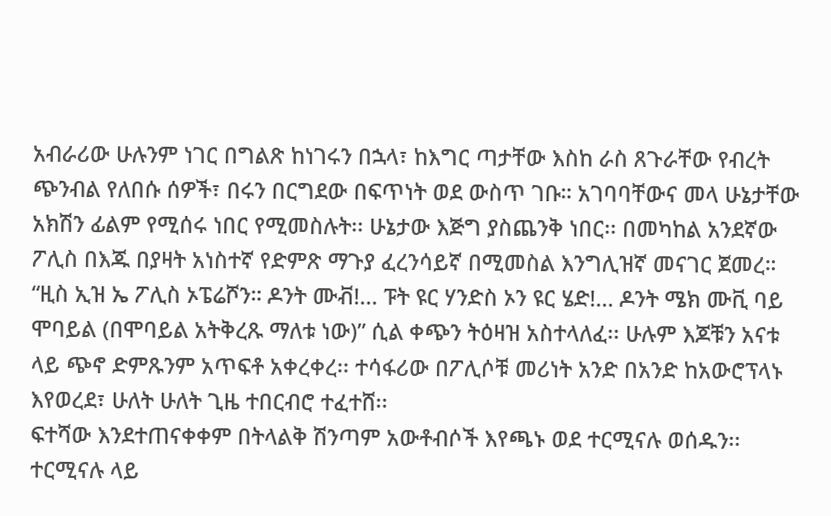አብራሪው ሁሉንም ነገር በግልጽ ከነገሩን በኋላ፣ ከእግር ጣታቸው እስከ ራስ ጸጉራቸው የብረት ጭንብል የለበሱ ሰዎች፣ በሩን በርግደው በፍጥነት ወደ ውስጥ ገቡ። አገባባቸውና መላ ሁኔታቸው አክሽን ፊልም የሚሰሩ ነበር የሚመስሉት፡፡ ሁኔታው እጅግ ያስጨንቅ ነበር፡፡ በመካከል አንደኛው ፖሊስ በእጁ በያዛት አነስተኛ የድምጽ ማጉያ ፈረንሳይኛ በሚመስል እንግሊዝኛ መናገር ጀመረ።
“ዚስ ኢዝ ኤ ፖሊስ ኦፔሬሾን። ዶንት ሙቭ!... ፑት ዩር ሃንድስ ኦን ዩር ሄድ!... ዶንት ሜክ ሙቪ ባይ ሞባይል (በሞባይል አትቅረጹ ማለቱ ነው)” ሲል ቀጭን ትዕዛዝ አስተላለፈ፡፡ ሁሉም እጆቹን አናቱ ላይ ጭኖ ድምጹንም አጥፍቶ አቀረቀረ፡፡ ተሳፋሪው በፖሊሶቹ መሪነት አንድ በአንድ ከአውሮፕላኑ እየወረደ፣ ሁለት ሁለት ጊዜ ተበርብሮ ተፈተሸ፡፡
ፍተሻው እንደተጠናቀቀም በትላልቅ ሽንጣም አውቶብሶች እየጫኑ ወደ ተርሚናሉ ወሰዱን፡፡ ተርሚናሉ ላይ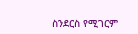ስንደርስ የሚገርም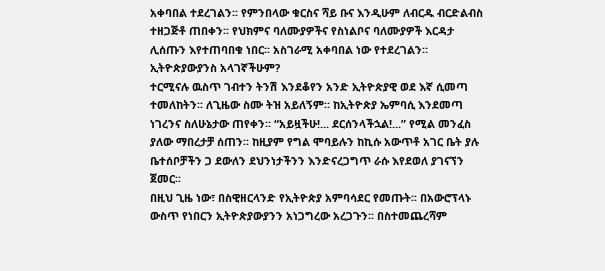አቀባበል ተደረገልን፡፡ የምንበላው ቁርስና ሻይ ቡና እንዲሁም ለብርዱ ብርድልብስ ተዘጋጅቶ ጠበቀን፡፡ የህክምና ባለሙያዎችና የስነልቦና ባለሙያዎች እርዳታ ሊሰጡን እየተጠባበቁ ነበር፡፡ አስገራሚ አቀባበል ነው የተደረገልን።
ኢትዮጵያውያንስ አላገኛችሁም?
ተርሚናሉ ዉስጥ ገብተን ትንሽ እንደቆየን አንድ ኢትዮጵያዊ ወደ እኛ ሲመጣ ተመለከትን፡፡ ለጊዜው ስሙ ትዝ አይለኝም። ከኢትዮጵያ ኤምባሲ እንደመጣ ነገረንና ስለሁኔታው ጠየቀን። “አይዟችሁ!... ደርሰንላችኋል!...” የሚል መንፈስ ያለው ማበረታቻ ሰጠን፡፡ ከዚያም የግል ሞባይሉን ከኪሱ አውጥቶ አገር ቤት ያሉ ቤተሰቦቻችን ጋ ደውለን ደህንነታችንን እንድናረጋግጥ ራሱ እየደወለ ያገናኘን ጀመር፡፡
በዚህ ጊዜ ነው፣ በስዊዘርላንድ የኢትዮጵያ አምባሳደር የመጡት፡፡ በአውሮፕላኑ ውስጥ የነበርን ኢትዮጵያውያንን አነጋግረው አረጋጉን፡፡ በስተመጨረሻም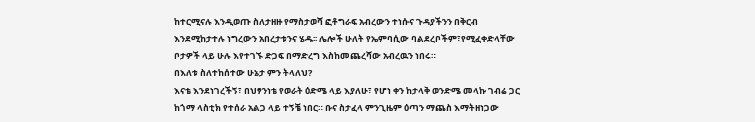ከተርሚናሉ እንዲወጡ ስለታዘዙ የማስታወሻ ፎቶግራፍ አብረውን ተነሱና ጉዳያችንን በቅርብ እንደሚከታተሉ ነግረውን አበረታቱንና ሄዱ፡፡ ሌሎች ሁለት የኤምባሲው ባልደረቦችም፣የሚፈቀድላቸው ቦታዎች ላይ ሁሉ እየተገኙ ድጋፍ በማድረግ እስከመጨረሻው አብረዉን ነበሩ።
በእለቱ ስለተከሰተው ሁኔታ ምን ትላለህ?
እናቴ እንደነገረችኝ፣ በህፃንነቴ የወራት ዕድሜ ላይ እያለሁ፣ የሆነ ቀን ከታላቅ ወንድሜ መላኩ ገብሬ ጋር ከጎማ ላስቲክ የተሰራ አልጋ ላይ ተኝቼ ነበር። ቡና ስታፈላ ምንጊዜም ዕጣን ማጨስ እማትዘነጋው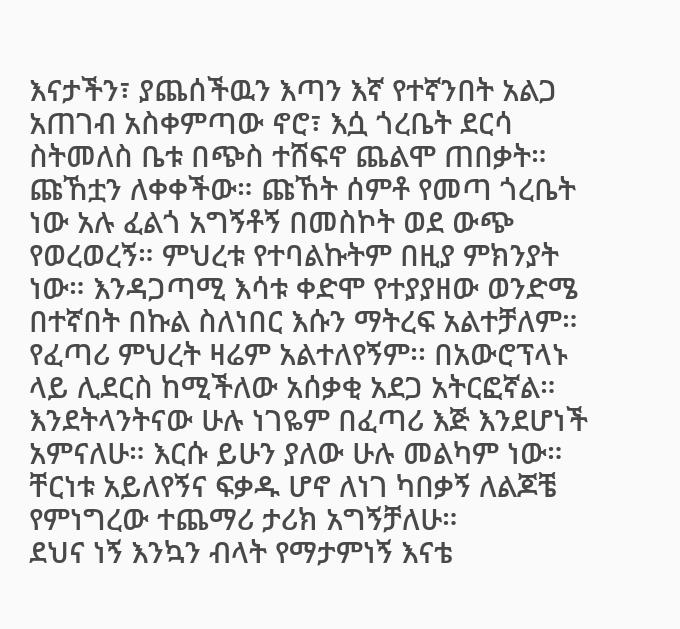እናታችን፣ ያጨሰችዉን እጣን እኛ የተኛንበት አልጋ አጠገብ አስቀምጣው ኖሮ፣ እሷ ጎረቤት ደርሳ ስትመለስ ቤቱ በጭስ ተሸፍኖ ጨልሞ ጠበቃት። ጩኸቷን ለቀቀችው። ጩኸት ሰምቶ የመጣ ጎረቤት ነው አሉ ፈልጎ አግኝቶኝ በመስኮት ወደ ውጭ የወረወረኝ። ምህረቱ የተባልኩትም በዚያ ምክንያት ነው። እንዳጋጣሚ እሳቱ ቀድሞ የተያያዘው ወንድሜ በተኛበት በኩል ስለነበር እሱን ማትረፍ አልተቻለም።
የፈጣሪ ምህረት ዛሬም አልተለየኝም፡፡ በአውሮፕላኑ ላይ ሊደርስ ከሚችለው አሰቃቂ አደጋ አትርፎኛል። እንደትላንትናው ሁሉ ነገዬም በፈጣሪ እጅ እንደሆነች አምናለሁ። እርሱ ይሁን ያለው ሁሉ መልካም ነው። ቸርነቱ አይለየኝና ፍቃዱ ሆኖ ለነገ ካበቃኝ ለልጆቼ የምነግረው ተጨማሪ ታሪክ አግኝቻለሁ።
ደህና ነኝ እንኳን ብላት የማታምነኝ እናቴ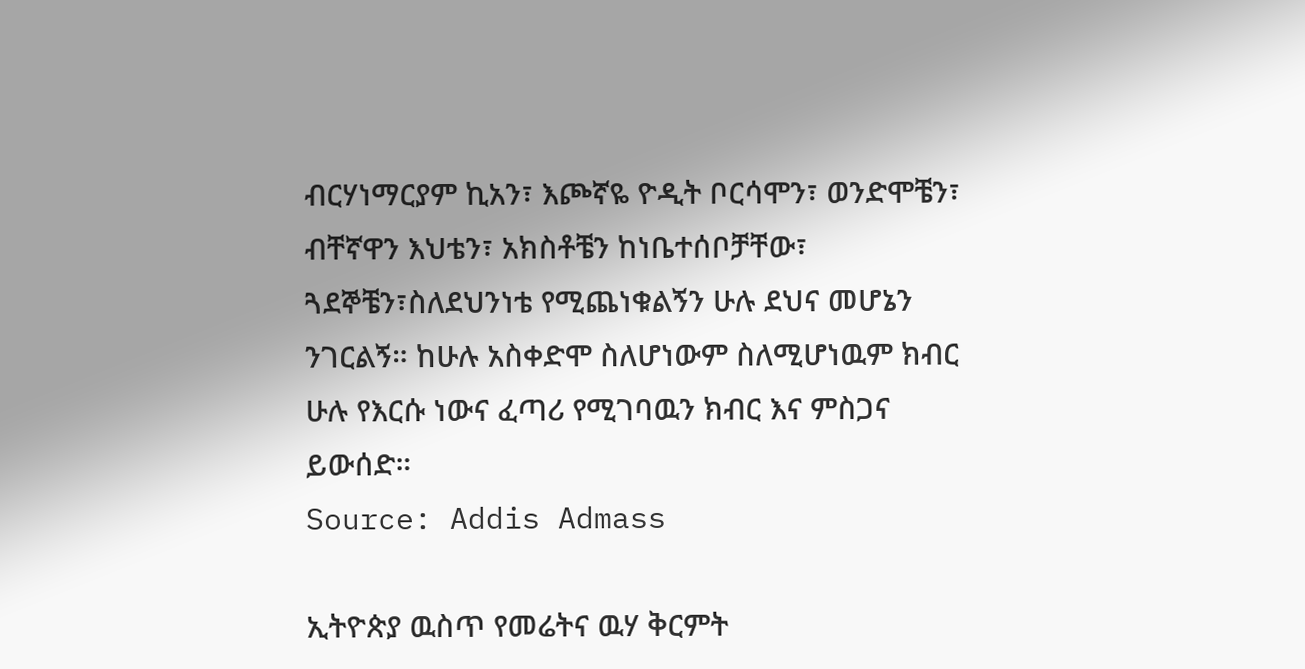ብርሃነማርያም ኪአን፣ እጮኛዬ ዮዲት ቦርሳሞን፣ ወንድሞቼን፣ ብቸኛዋን እህቴን፣ አክስቶቼን ከነቤተሰቦቻቸው፣ ጓደኞቼን፣ስለደህንነቴ የሚጨነቁልኝን ሁሉ ደህና መሆኔን ንገርልኝ። ከሁሉ አስቀድሞ ስለሆነውም ስለሚሆነዉም ክብር ሁሉ የእርሱ ነውና ፈጣሪ የሚገባዉን ክብር እና ምስጋና ይውሰድ።
Source: Addis Admass

ኢትዮጵያ ዉስጥ የመሬትና ዉሃ ቅርምት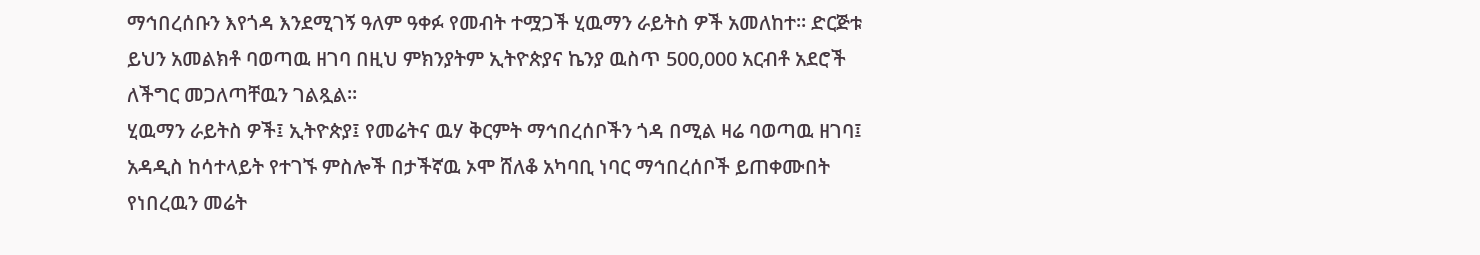ማኅበረሰቡን እየጎዳ እንደሚገኝ ዓለም ዓቀፉ የመብት ተሟጋች ሂዉማን ራይትስ ዎች አመለከተ። ድርጅቱ ይህን አመልክቶ ባወጣዉ ዘገባ በዚህ ምክንያትም ኢትዮጵያና ኬንያ ዉስጥ 500,000 አርብቶ አደሮች ለችግር መጋለጣቸዉን ገልጿል።
ሂዉማን ራይትስ ዎች፤ ኢትዮጵያ፤ የመሬትና ዉሃ ቅርምት ማኅበረሰቦችን ጎዳ በሚል ዛሬ ባወጣዉ ዘገባ፤ አዳዲስ ከሳተላይት የተገኙ ምስሎች በታችኛዉ ኦሞ ሸለቆ አካባቢ ነባር ማኅበረሰቦች ይጠቀሙበት የነበረዉን መሬት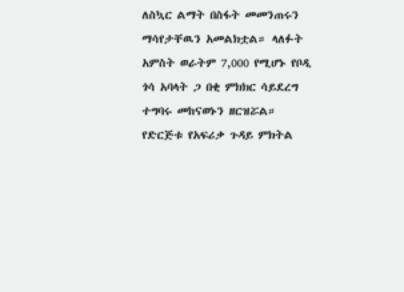ለስኳር ልማት በስፋት መመንጠሩን ማሳየታቸዉን አመልክቷል። ላለፉት አምስት ወራትም 7,000 የሚሆኑ የቦዲ ጎሳ አባላት ጋ በቂ ምክክር ሳይደረግ ተግባሩ መከናወኑን ዘርዝሯል። የድርጅቱ የአፍሪቃ ጉዳይ ምክትል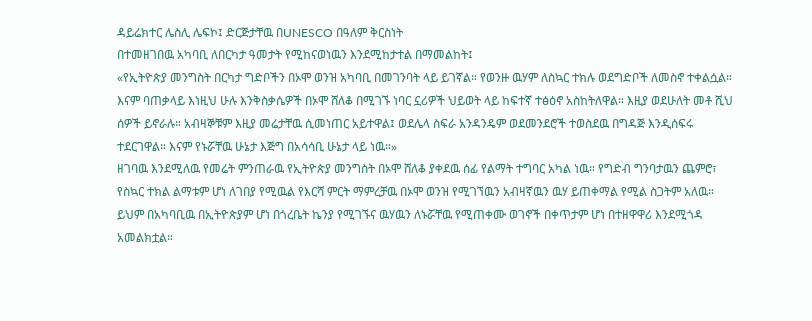ዳይሬክተር ሌስሊ ሌፍኮ፤ ድርጅታቸዉ በUNESCO በዓለም ቅርስነት
በተመዘገበዉ አካባቢ ለበርካታ ዓመታት የሚከናወነዉን እንደሚከታተል በማመልከት፤
«የኢትዮጵያ መንግስት በርካታ ግድቦችን በኦሞ ወንዝ አካባቢ በመገንባት ላይ ይገኛል። የወንዙ ዉሃም ለስኳር ተክሉ ወደግድቦች ለመስኖ ተቀልሷል። እናም ባጠቃላይ እነዚህ ሁሉ እንቅስቃሴዎች በኦሞ ሸለቆ በሚገኙ ነባር ኗሪዎች ህይወት ላይ ከፍተኛ ተፅዕኖ አስከትለዋል። እዚያ ወደሁለት መቶ ሺህ ሰዎች ይኖራሉ። አብዛኞቹም እዚያ መሬታቸዉ ሲመነጠር አይተዋል፤ ወደሌላ ስፍራ አንዳንዴም ወደመንደሮች ተወስደዉ በግዳጅ እንዲሰፍሩ ተደርገዋል። እናም የኑሯቸዉ ሁኔታ እጅግ በአሳሳቢ ሁኔታ ላይ ነዉ።»
ዘገባዉ እንደሚለዉ የመሬት ምንጠራዉ የኢትዮጵያ መንግስት በኦሞ ሸለቆ ያቀደዉ ሰፊ የልማት ተግባር አካል ነዉ። የግድብ ግንባታዉን ጨምሮ፣ የስኳር ተክል ልማቱም ሆነ ለገበያ የሚዉል የእርሻ ምርት ማምረቻዉ በኦሞ ወንዝ የሚገኘዉን አብዛኛዉን ዉሃ ይጠቀማል የሚል ስጋትም አለዉ። ይህም በአካባቢዉ በኢትዮጵያም ሆነ በጎረቤት ኬንያ የሚገኙና ዉሃዉን ለኑሯቸዉ የሚጠቀሙ ወገኖች በቀጥታም ሆነ በተዘዋዋሪ እንደሚጎዳ አመልክቷል።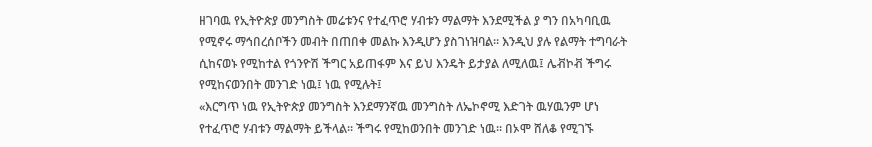ዘገባዉ የኢትዮጵያ መንግስት መሬቱንና የተፈጥሮ ሃብቱን ማልማት እንደሚችል ያ ግን በአካባቢዉ የሚኖሩ ማኅበረሰቦችን መብት በጠበቀ መልኩ እንዲሆን ያስገነዝባል። እንዲህ ያሉ የልማት ተግባራት ሲከናወኑ የሚከተል የጎንዮሽ ችግር አይጠፋም እና ይህ እንዴት ይታያል ለሚለዉ፤ ሌቭኮቭ ችግሩ የሚከናወንበት መንገድ ነዉ፤ ነዉ የሚሉት፤
«እርግጥ ነዉ የኢትዮጵያ መንግስት እንደማንኛዉ መንግስት ለኤኮኖሚ እድገት ዉሃዉንም ሆነ የተፈጥሮ ሃብቱን ማልማት ይችላል። ችግሩ የሚከወንበት መንገድ ነዉ። በኦሞ ሸለቆ የሚገኙ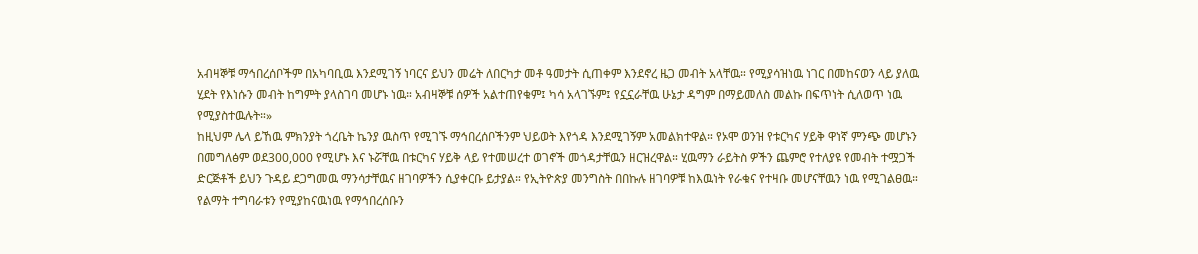አብዛኞቹ ማኅበረሰቦችም በአካባቢዉ እንደሚገኝ ነባርና ይህን መሬት ለበርካታ መቶ ዓመታት ሲጠቀም እንደኖረ ዜጋ መብት አላቸዉ። የሚያሳዝነዉ ነገር በመከናወን ላይ ያለዉ ሂደት የእነሱን መብት ከግምት ያላስገባ መሆኑ ነዉ። አብዛኞቹ ሰዎች አልተጠየቁም፤ ካሳ አላገኙም፤ የኗኗራቸዉ ሁኔታ ዳግም በማይመለስ መልኩ በፍጥነት ሲለወጥ ነዉ የሚያስተዉሉት።»
ከዚህም ሌላ ይኸዉ ምክንያት ጎረቤት ኬንያ ዉስጥ የሚገኙ ማኅበረሰቦችንም ህይወት እየጎዳ እንደሚገኝም አመልክተዋል። የኦሞ ወንዝ የቱርካና ሃይቅ ዋነኛ ምንጭ መሆኑን በመግለፅም ወደ300,000 የሚሆኑ እና ኑሯቸዉ በቱርካና ሃይቅ ላይ የተመሠረተ ወገኖች መጎዳታቸዉን ዘርዝረዋል። ሂዉማን ራይትስ ዎችን ጨምሮ የተለያዩ የመብት ተሟጋች ድርጅቶች ይህን ጉዳይ ደጋግመዉ ማንሳታቸዉና ዘገባዎችን ሲያቀርቡ ይታያል። የኢትዮጵያ መንግስት በበኩሉ ዘገባዎቹ ከእዉነት የራቁና የተዛቡ መሆናቸዉን ነዉ የሚገልፀዉ። የልማት ተግባራቱን የሚያከናዉነዉ የማኅበረሰቡን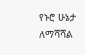የኑሮ ሁኔታ ለማሻሻል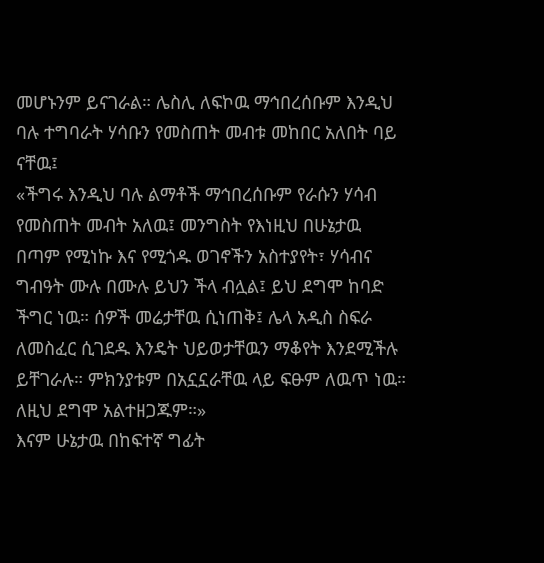መሆኑንም ይናገራል። ሌስሊ ለፍኮዉ ማኅበረሰቡም እንዲህ ባሉ ተግባራት ሃሳቡን የመስጠት መብቱ መከበር አለበት ባይ ናቸዉ፤
«ችግሩ እንዲህ ባሉ ልማቶች ማኅበረሰቡም የራሱን ሃሳብ የመስጠት መብት አለዉ፤ መንግስት የእነዚህ በሁኔታዉ በጣም የሚነኩ እና የሚጎዱ ወገኖችን አስተያየት፣ ሃሳብና ግብዓት ሙሉ በሙሉ ይህን ችላ ብሏል፤ ይህ ደግሞ ከባድ ችግር ነዉ። ሰዎች መሬታቸዉ ሲነጠቅ፤ ሌላ አዲስ ስፍራ ለመስፈር ሲገደዱ እንዴት ህይወታቸዉን ማቆየት እንደሚችሉ ይቸገራሉ። ምክንያቱም በአኗኗራቸዉ ላይ ፍፁም ለዉጥ ነዉ። ለዚህ ደግሞ አልተዘጋጁም።»
እናም ሁኔታዉ በከፍተኛ ግፊት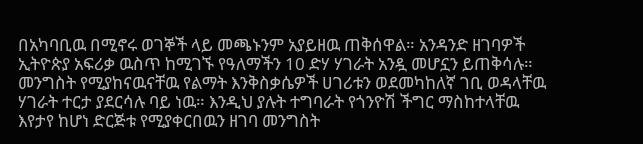በአካባቢዉ በሚኖሩ ወገኞች ላይ መጫኑንም አያይዘዉ ጠቅሰዋል። አንዳንድ ዘገባዎች ኢትዮጵያ አፍሪቃ ዉስጥ ከሚገኙ የዓለማችን 10 ድሃ ሃገራት አንዷ መሆኗን ይጠቅሳሉ። መንግስት የሚያከናዉናቸዉ የልማት እንቅስቃሴዎች ሀገሪቱን ወደመካከለኛ ገቢ ወዳላቸዉ ሃገራት ተርታ ያደርሳሉ ባይ ነዉ። እንዲህ ያሉት ተግባራት የጎንዮሽ ችግር ማስከተላቸዉ እየታየ ከሆነ ድርጅቱ የሚያቀርበዉን ዘገባ መንግስት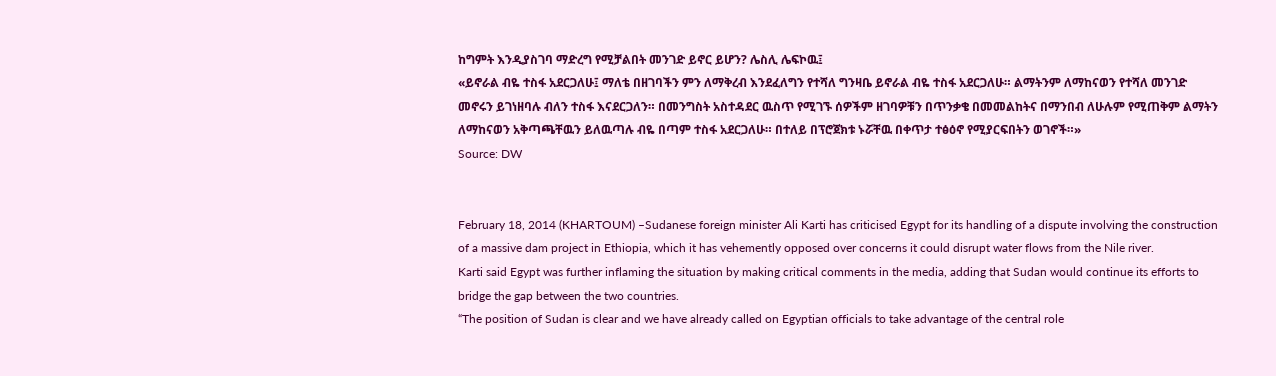ከግምት እንዲያስገባ ማድረግ የሚቻልበት መንገድ ይኖር ይሆን? ሌስሊ ሌፍኮዉ፤
«ይኖራል ብዬ ተስፋ አደርጋለሁ፤ ማለቴ በዘገባችን ምን ለማቅረብ እንደፈለግን የተሻለ ግንዛቤ ይኖራል ብዬ ተስፋ አደርጋለሁ። ልማትንም ለማከናወን የተሻለ መንገድ መኖሩን ይገነዘባሉ ብለን ተስፋ እናደርጋለን። በመንግስት አስተዳደር ዉስጥ የሚገኙ ሰዎችም ዘገባዎቹን በጥንቃቄ በመመልከትና በማንበብ ለሁሉም የሚጠቅም ልማትን ለማከናወን አቅጣጫቸዉን ይለዉጣሉ ብዬ በጣም ተስፋ አደርጋለሁ። በተለይ በፕሮጀክቱ ኑሯቸዉ በቀጥታ ተፅዕኖ የሚያርፍበትን ወገኖች።»
Source: DW


February 18, 2014 (KHARTOUM) –Sudanese foreign minister Ali Karti has criticised Egypt for its handling of a dispute involving the construction of a massive dam project in Ethiopia, which it has vehemently opposed over concerns it could disrupt water flows from the Nile river.
Karti said Egypt was further inflaming the situation by making critical comments in the media, adding that Sudan would continue its efforts to bridge the gap between the two countries.
“The position of Sudan is clear and we have already called on Egyptian officials to take advantage of the central role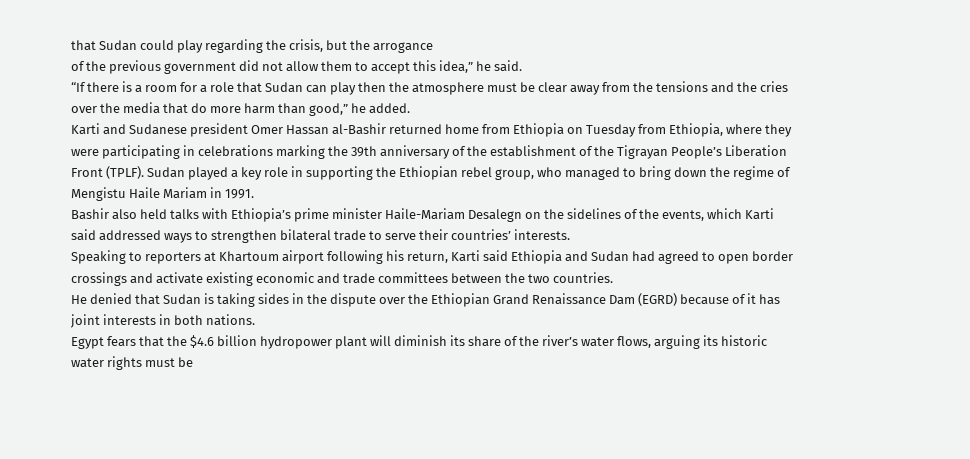that Sudan could play regarding the crisis, but the arrogance
of the previous government did not allow them to accept this idea,” he said.
“If there is a room for a role that Sudan can play then the atmosphere must be clear away from the tensions and the cries over the media that do more harm than good,” he added.
Karti and Sudanese president Omer Hassan al-Bashir returned home from Ethiopia on Tuesday from Ethiopia, where they were participating in celebrations marking the 39th anniversary of the establishment of the Tigrayan People’s Liberation Front (TPLF). Sudan played a key role in supporting the Ethiopian rebel group, who managed to bring down the regime of Mengistu Haile Mariam in 1991.
Bashir also held talks with Ethiopia’s prime minister Haile-Mariam Desalegn on the sidelines of the events, which Karti said addressed ways to strengthen bilateral trade to serve their countries’ interests.
Speaking to reporters at Khartoum airport following his return, Karti said Ethiopia and Sudan had agreed to open border crossings and activate existing economic and trade committees between the two countries.
He denied that Sudan is taking sides in the dispute over the Ethiopian Grand Renaissance Dam (EGRD) because of it has joint interests in both nations.
Egypt fears that the $4.6 billion hydropower plant will diminish its share of the river’s water flows, arguing its historic water rights must be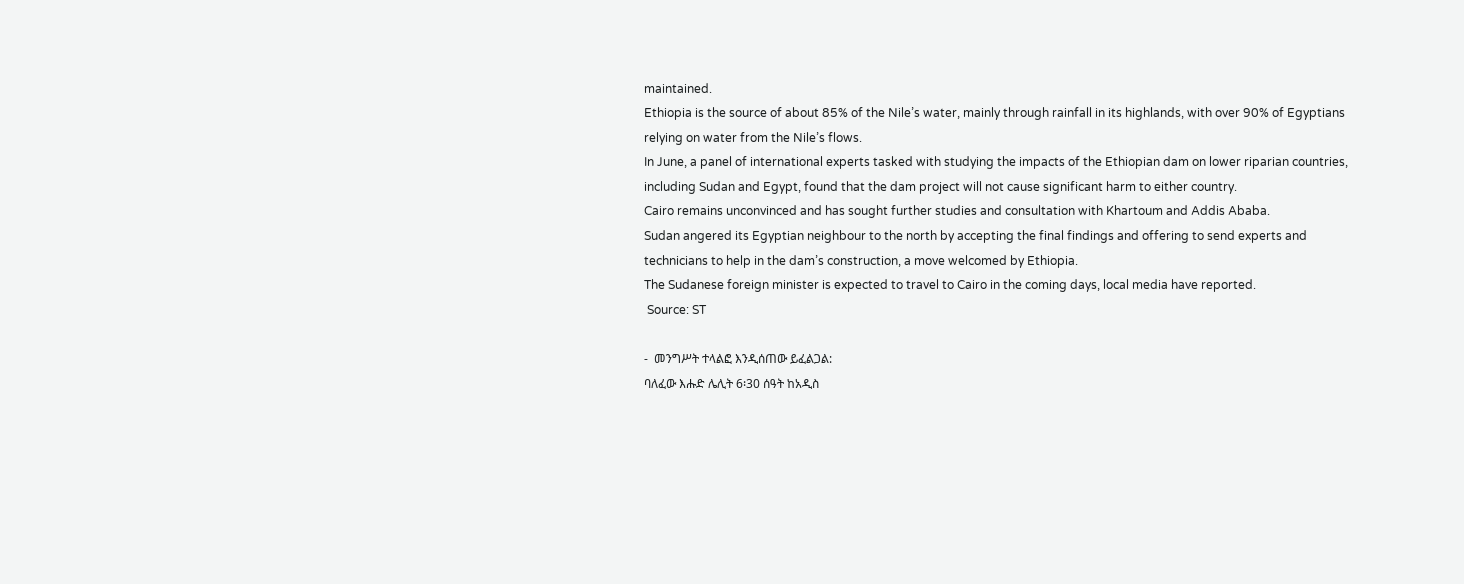maintained.
Ethiopia is the source of about 85% of the Nile’s water, mainly through rainfall in its highlands, with over 90% of Egyptians relying on water from the Nile’s flows.
In June, a panel of international experts tasked with studying the impacts of the Ethiopian dam on lower riparian countries, including Sudan and Egypt, found that the dam project will not cause significant harm to either country.
Cairo remains unconvinced and has sought further studies and consultation with Khartoum and Addis Ababa.
Sudan angered its Egyptian neighbour to the north by accepting the final findings and offering to send experts and technicians to help in the dam’s construction, a move welcomed by Ethiopia.
The Sudanese foreign minister is expected to travel to Cairo in the coming days, local media have reported.
 Source: ST

-  መንግሥት ተላልፎ እንዲሰጠው ይፈልጋል:
ባለፈው እሑድ ሌሊት 6፡30 ሰዓት ከአዲስ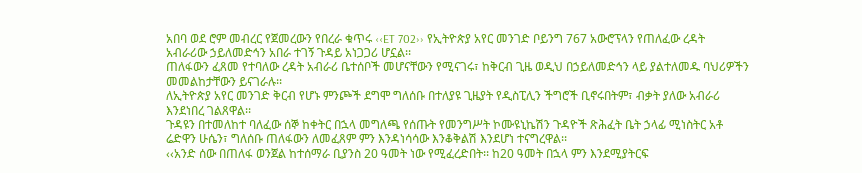አበባ ወደ ሮም መብረር የጀመረውን የበረራ ቁጥሩ ‹‹ET 702›› የኢትዮጵያ አየር መንገድ ቦይንግ 767 አውሮፕላን የጠለፈው ረዳት አብራሪው ኃይለመድኅን አበራ ተገኝ ጉዳይ አነጋጋሪ ሆኗል፡፡
ጠለፋውን ፈጸመ የተባለው ረዳት አብራሪ ቤተሰቦች መሆናቸውን የሚናገሩ፣ ከቅርብ ጊዜ ወዲህ በኃይለመድኅን ላይ ያልተለመዱ ባህሪዎችን መመልከታቸውን ይናገራሉ፡፡
ለኢትዮጵያ አየር መንገድ ቅርብ የሆኑ ምንጮች ደግሞ ግለሰቡ በተለያዩ ጊዜያት የዲስፒሊን ችግሮች ቢኖሩበትም፣ ብቃት ያለው አብራሪ እንደነበረ ገልጸዋል፡፡
ጉዳዩን በተመለከተ ባለፈው ሰኞ ከቀትር በኋላ መግለጫ የሰጡት የመንግሥት ኮሙዩኒኬሽን ጉዳዮች ጽሕፈት ቤት ኃላፊ ሚነስትር አቶ ሬድዋን ሁሴን፣ ግለሰቡ ጠለፋውን ለመፈጸም ምን እንዳነሳሳው እንቆቅልሽ እንደሆነ ተናግረዋል፡፡
‹‹አንድ ሰው በጠለፋ ወንጀል ከተሰማራ ቢያንስ 20 ዓመት ነው የሚፈረድበት፡፡ ከ20 ዓመት በኋላ ምን እንደሚያትርፍ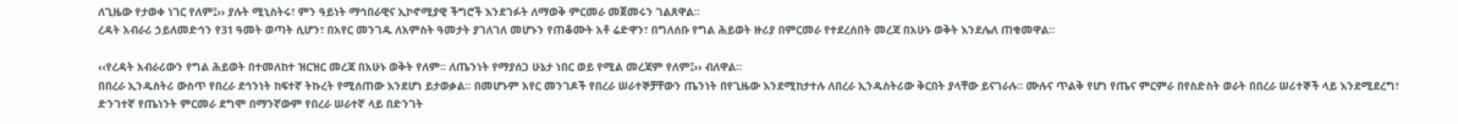ለጊዜው የታወቀ ነገር የለም፤›› ያሉት ሚኒስትሩ፣ ምን ዓይነት ማኅበራዊና ኢኮኖሚያዊ ችግሮች እንደገፉት ለማወቅ ምርመራ መጀመሩን ገልጸዋል፡፡
ረዳት አብራሪ ኃይለመድኅን የ31 ዓመት ወጣት ሲሆን፣ በአየር መንገዱ ለአምስት ዓመታት ያገለገለ መሆኑን የጠቆሙት አቶ ሬድዋን፣ በግለሰቡ የግል ሕይወት ዙሪያ በምርመራ የተደረሰበት መረጃ በአሁኑ ወቅት እንደሌለ ጠቁመዋል፡፡

‹‹የረዳት አብራሪውን የግል ሕይወት በተመለከተ ዝርዝር መረጃ በአሁኑ ወቅት የለም፡፡ ለጤንነት የማያሰጋ ሁኔታ ነበር ወይ የሚል መረጃም የለም፤›› ብለዋል፡፡
በበረራ ኢንዱስትሪ ውስጥ የበረራ ደኅንነት ከፍተኛ ትኩረት የሚሰጠው እንደሆነ ይታወቃል፡፡ በመሆኑም አየር መንገዶች የበረራ ሠራተኞቻቸውን ጤንነት በየጊዜው እንደሚከታተሉ ለበረራ ኢንዱስትሪው ቅርበት ያላቸው ይናገራሉ፡፡ ሙሉና ጥልቅ የሆነ የጤና ምርምራ በየስድስት ወራት በበረራ ሠሪተኞች ላይ እንደሚደረግ፣ ድንገተኛ የጤነንት ምርመራ ደግሞ በማንኛውም የበረራ ሠራተኛ ላይ በድንገት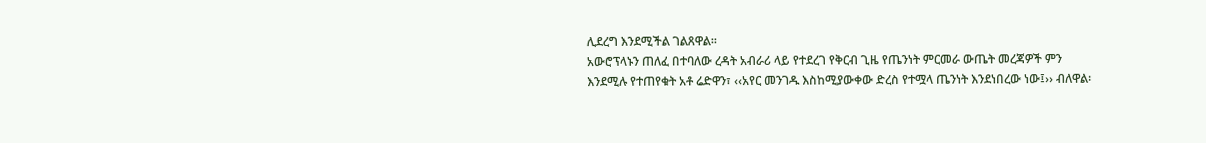ሊደረግ እንደሚችል ገልጸዋል፡፡
አውሮፕላኑን ጠለፈ በተባለው ረዳት አብራሪ ላይ የተደረገ የቅርብ ጊዜ የጤንነት ምርመራ ውጤት መረጃዎች ምን እንደሚሉ የተጠየቁት አቶ ሬድዋን፣ ‹‹አየር መንገዱ እስከሚያውቀው ድረስ የተሟላ ጤንነት እንደነበረው ነው፤›› ብለዋል፡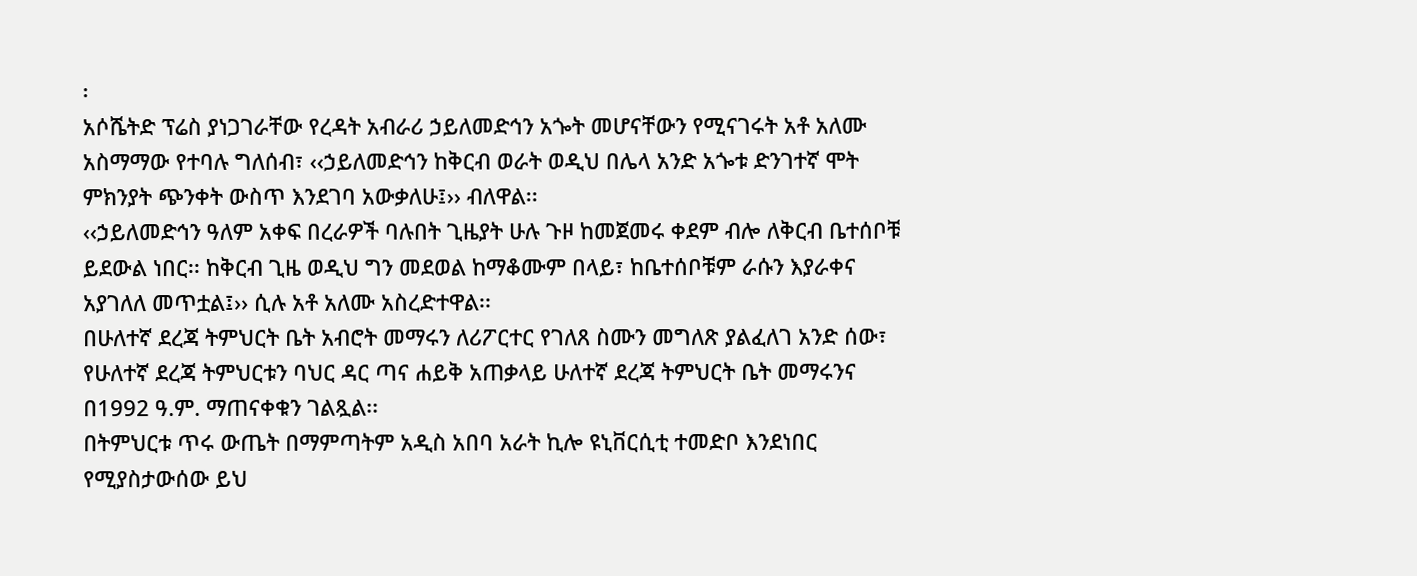፡
አሶሼትድ ፕሬስ ያነጋገራቸው የረዳት አብራሪ ኃይለመድኅን አጐት መሆናቸውን የሚናገሩት አቶ አለሙ አስማማው የተባሉ ግለሰብ፣ ‹‹ኃይለመድኅን ከቅርብ ወራት ወዲህ በሌላ አንድ አጐቱ ድንገተኛ ሞት ምክንያት ጭንቀት ውስጥ እንደገባ አውቃለሁ፤›› ብለዋል፡፡
‹‹ኃይለመድኅን ዓለም አቀፍ በረራዎች ባሉበት ጊዜያት ሁሉ ጉዞ ከመጀመሩ ቀደም ብሎ ለቅርብ ቤተሰቦቹ ይደውል ነበር፡፡ ከቅርብ ጊዜ ወዲህ ግን መደወል ከማቆሙም በላይ፣ ከቤተሰቦቹም ራሱን እያራቀና አያገለለ መጥቷል፤›› ሲሉ አቶ አለሙ አስረድተዋል፡፡
በሁለተኛ ደረጃ ትምህርት ቤት አብሮት መማሩን ለሪፖርተር የገለጸ ስሙን መግለጽ ያልፈለገ አንድ ሰው፣ የሁለተኛ ደረጃ ትምህርቱን ባህር ዳር ጣና ሐይቅ አጠቃላይ ሁለተኛ ደረጃ ትምህርት ቤት መማሩንና በ1992 ዓ.ም. ማጠናቀቁን ገልጿል፡፡
በትምህርቱ ጥሩ ውጤት በማምጣትም አዲስ አበባ አራት ኪሎ ዩኒቨርሲቲ ተመድቦ እንደነበር የሚያስታውሰው ይህ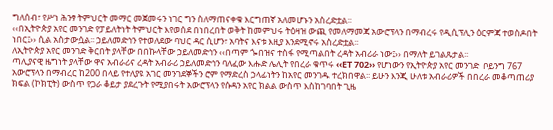ግለሰብ፣ የሥነ ሕንፃ ትምህርት መማር መጀመሩን ነገር ግን ስለማጠናቀቁ እርግጠኛ አለመሆኑን አስረድቷል፡፡
‹‹በኢትዮጵያ አየር መንገድ የፓይለትነት ትምህርት እየወሰደ በነበረበት ወቅት ከመምህሩ ትዕዛዝ ውጪ የመለማመጃ አውሮፕላን በማብረሩ የዲሲፕሊን ዕርምጃ ተወስዶበት ነበር፤›› ሲል አስታውሷል፡፡ ኃይለመድኅን የተወለደው ባህር ዳር ሲሆን፣ አባትና እናቱ እዚያ እንደሚኖሩ አስረድቷል፡፡
ለኢትዮጵያ አየር መንገድ ቅርበት ያላቸው በበኩላቸው ኃይለመድኅን ‹‹በጣም ጐበዝና ተስፋ የሚጣልበት ረዳት አብሪራ ነው፤›› በማለት ይገልጹታል፡፡
ጣሊያናዊ ዜግነት ያላቸው ዋና አብራሪና ረዳት አብራሪ ኃይለመድኅን ባለፈው እሑድ ሌሊት የበረራ ቁጥሩ ‹‹ET 702›› የሆነውን የኢትዮጵያ አየር መንገድ  ቦይንግ 767 አውሮፕላን በማብረር ከ200 በላይ የተለያዩ አገር መንገደኞችን ሮም የማድረስ ኃላፊነትን ከአየር መንገዱ ተረክበዋል፡፡ ይሁን እንጂ ሁለቱ አብራሪዎች በበረራ መቆጣጠሪያ ክፍል (ኮክፒት) ውስጥ የጋራ ቆይታ ያደረጉት የሚያበሩት አውሮፕላን የሱዳን አየር ክልል ውስጥ እስከገባበት ጊዜ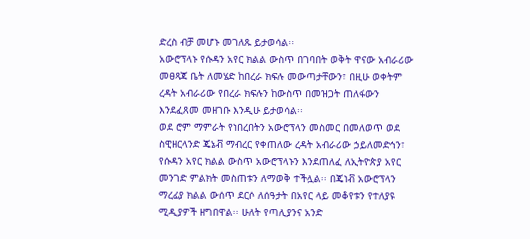ድረስ ብቻ መሆኑ መገለጹ ይታወሳል፡፡
አውሮፕላኑ የሱዳን አየር ክልል ውስጥ በገባበት ወቅት ዋናው አብራሪው መፀጻጃ ቤት ለመሄድ ከበረራ ክፍሉ መውጣታቸውን፣ በዚሁ ወቀትም ረዳት አብራሪው የበረራ ክፍሉን ከውስጥ በመዝጋት ጠለፋውን እንደፈጸመ መዘገቡ እንዲሁ ይታወሳል፡፡
ወደ ሮም ማምራት የነበረበትን አውሮፕላን መስመር በመለወጥ ወደ ስዊዘርላንድ ጄኔቭ ማብረር የቀጠለው ረዳት አብራሪው ኃይለመድኅን፣ የሱዳን አየር ክልል ውስጥ አውሮፕላኑን እንደጠለፈ ለኢትዮጵያ አየር መንገድ ምልክት መስጠቱን ለማወቅ ተችሏል፡፡ በጄነቭ አውሮፕላን ማረፊያ ክልል ውሰጥ ደርሶ ለሰዓታት በአየር ላይ መቆየቱን የተለያዩ ሚዲያዎች ዘግበዋል፡፡ ሁለት የጣሊያንና አንድ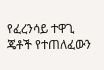የፈረንሳይ ተዋጊ ጄቶች የተጠለፈውን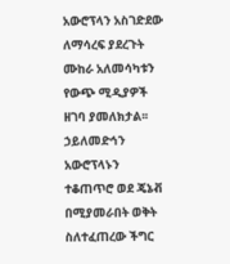አውሮፕላን አስገድደው ለማሳረፍ ያደረጉት ሙከራ አለመሳካቱን የውጭ ሚዲያዎች ዘገባ ያመለክታል፡፡
ኃይለመድኅን አውሮፕላኑን ተቆጠጥሮ ወደ ጄኔቭ በሚያመራበት ወቅት ስለተፈጠረው ችግር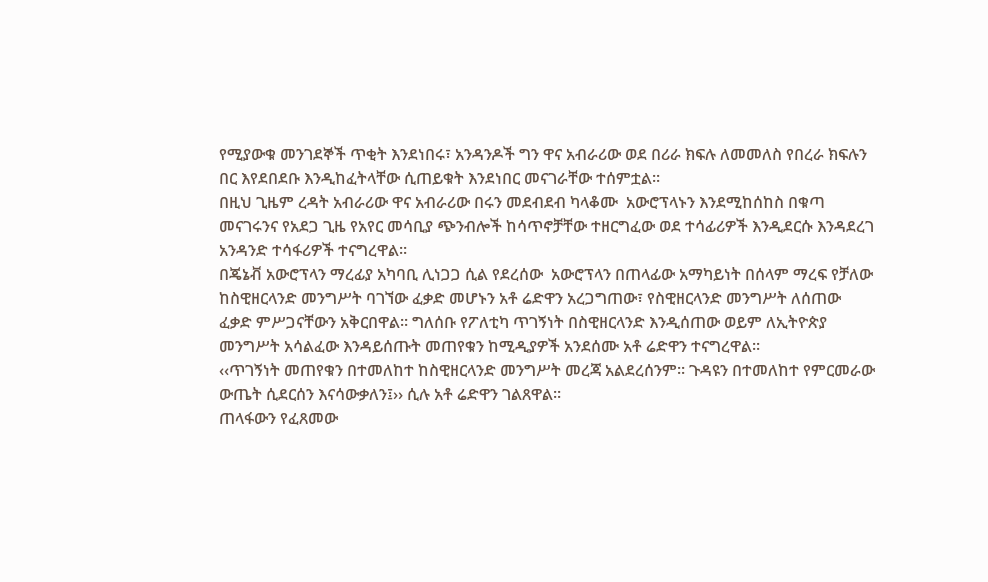የሚያውቁ መንገደኞች ጥቂት እንደነበሩ፣ አንዳንዶች ግን ዋና አብራሪው ወደ በሪራ ክፍሉ ለመመለስ የበረራ ክፍሉን በር እየደበደቡ እንዲከፈትላቸው ሲጠይቁት እንደነበር መናገራቸው ተሰምቷል፡፡
በዚህ ጊዜም ረዳት አብራሪው ዋና አብራሪው በሩን መደብደብ ካላቆሙ  አውሮፕላኑን እንደሚከሰከስ በቁጣ መናገሩንና የአደጋ ጊዜ የአየር መሳቢያ ጭንብሎች ከሳጥኖቻቸው ተዘርግፈው ወደ ተሳፊሪዎች እንዲደርሱ እንዳደረገ አንዳንድ ተሳፋሪዎች ተናግረዋል፡፡
በጄኔቭ አውሮፕላን ማረፊያ አካባቢ ሊነጋጋ ሲል የደረሰው  አውሮፕላን በጠላፊው አማካይነት በሰላም ማረፍ የቻለው ከስዊዘርላንድ መንግሥት ባገኘው ፈቃድ መሆኑን አቶ ሬድዋን አረጋግጠው፣ የስዊዘርላንድ መንግሥት ለሰጠው ፈቃድ ምሥጋናቸውን አቅርበዋል፡፡ ግለሰቡ የፖለቲካ ጥገኝነት በስዊዘርላንድ እንዲሰጠው ወይም ለኢትዮጵያ መንግሥት አሳልፈው እንዳይሰጡት መጠየቁን ከሚዲያዎች አንደሰሙ አቶ ሬድዋን ተናግረዋል፡፡
‹‹ጥገኝነት መጠየቁን በተመለከተ ከስዊዘርላንድ መንግሥት መረጃ አልደረሰንም፡፡ ጉዳዩን በተመለከተ የምርመራው ውጤት ሲደርሰን እናሳውቃለን፤›› ሲሉ አቶ ሬድዋን ገልጸዋል፡፡
ጠላፋውን የፈጸመው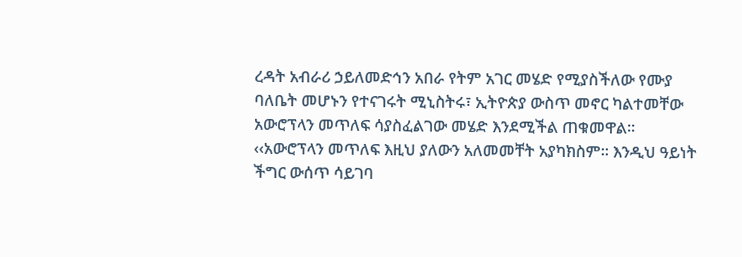ረዳት አብራሪ ኃይለመድኅን አበራ የትም አገር መሄድ የሚያስችለው የሙያ ባለቤት መሆኑን የተናገሩት ሚኒስትሩ፣ ኢትዮጵያ ውስጥ መኖር ካልተመቸው አውሮፕላን መጥለፍ ሳያስፈልገው መሄድ እንደሚችል ጠቁመዋል፡፡
‹‹አውሮፕላን መጥለፍ እዚህ ያለውን አለመመቸት አያካክስም፡፡ እንዲህ ዓይነት ችግር ውሰጥ ሳይገባ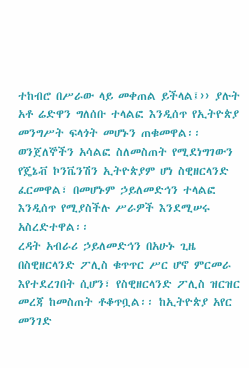ተከብሮ በሥራው ላይ መቀጠል ይችላል፤›› ያሉት አቶ ሬድዋን ግለሰቡ ተላልፎ እንዲሰጥ የኢትዮጵያ መንግሥት ፍላጎት መሆኑን ጠቁመዋል፡፡
ወንጀለኞችን አሳልፎ ስለመስጠት የሚደነግገውን የጄኔቭ ኮንቬንሽን ኢትዮጵያም ሆነ ስዊዘርላንድ ፈርመዋል፣ በመሆኑም ኃይለመድኅን ተላልፎ እንዲሰጥ የሚያስችሉ ሥራዎች እንደሚሠሩ አስረድተዋል፡፡
ረዳት አብራሪ ኃይለመድኅን በአሁኑ ጊዜ በስዊዘርላንድ ፖሊስ ቁጥጥር ሥር ሆኖ ምርመራ እየተደረገበት ሲሆን፣ የስዊዘርላንድ ፖሊስ ዝርዝር መረጃ ከመስጠት ቶቆጥቧል፡፡ ከኢትዮጵያ አየር መንገድ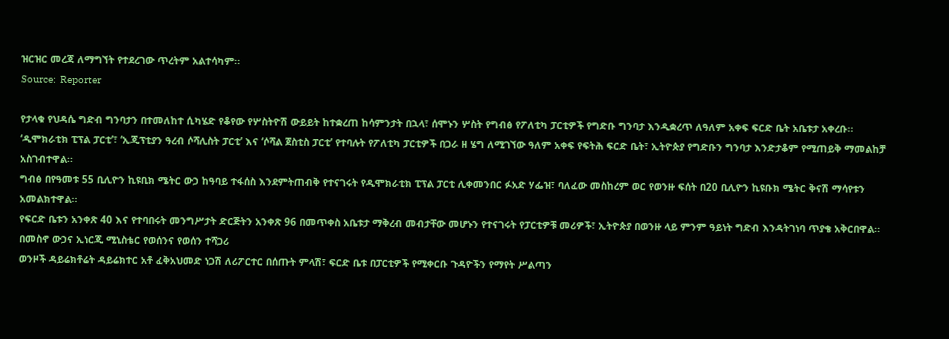ዝርዝር መረጃ ለማግኘት የተደረገው ጥረትም አልተሳካም፡፡
Source:  Reporter

የታላቁ የህዳሴ ግድብ ግንባታን በተመለከተ ሲካሄድ የቆየው የሦስትዮሽ ውይይት ከተቋረጠ ከሳምንታት በኋላ፣ ሰሞኑን ሦስት የግብፅ የፖለቲካ ፓርቲዎች የግድቡ ግንባታ እንዲቋረጥ ለዓለም አቀፍ ፍርድ ቤት አቤቱታ አቀረቡ፡፡
‘ዲሞክራቲክ ፒፕል ፓርቲ’፣ ‘ኢጂፕቲያን ዓረብ ሶሻሊስት ፓርቲ’ እና ‘ሶሻል ጀስቲስ ፓርቲ’ የተባሉት የፖለቲካ ፓርቲዎች በጋራ ዘ ሄግ ለሚገኘው ዓለም አቀፍ የፍትሕ ፍርድ ቤት፣ ኢትዮጵያ የግድቡን ግንባታ እንድታቆም የሚጠይቅ ማመልከቻ አስገብተዋል፡፡
ግብፅ በየዓመቱ 55 ቢሊዮን ኪዩቢክ ሜትር ውኃ ከዓባይ ተፋሰስ እንደምትጠብቅ የተናገሩት የዲሞክራቲክ ፒፕል ፓርቲ ሊቀመንበር ፉአድ ሃፌዝ፣ ባለፈው መስከረም ወር የወንዙ ፍሰት በ20 ቢሊዮን ኪዩቡክ ሜትር ቅናሽ ማሳየቱን አመልክተዋል፡፡
የፍርድ ቤቱን አንቀጽ 40 እና የተባበሩት መንግሥታት ድርጅትን አንቀጽ 96 በመጥቀስ አቤቱታ ማቅረብ መብታቸው መሆኑን የተናገሩት የፓርቲዎቹ መሪዎች፣ ኢትዮጵያ በወንዙ ላይ ምንም ዓይነት ግድብ እንዳትገነባ ጥያቄ አቅርበዋል፡፡
በመስኖ ውኃና ኢነርጂ ሚኒስቴር የወሰንና የወሰን ተሻጋሪ
ወንዞች ዳይሬክቶሬት ዳይሬክተር አቶ ፈቅአህመድ ነጋሽ ለሪፖርተር በሰጡት ምላሽ፣ ፍርድ ቤቱ በፓርቲዎች የሚቀርቡ ጉዳዮችን የማየት ሥልጣን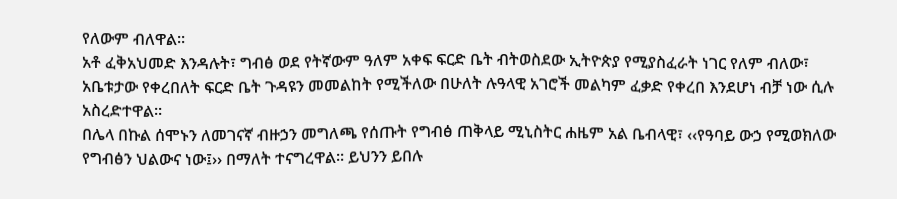የለውም ብለዋል፡፡
አቶ ፈቅአህመድ እንዳሉት፣ ግብፅ ወደ የትኛውም ዓለም አቀፍ ፍርድ ቤት ብትወስደው ኢትዮጵያ የሚያስፈራት ነገር የለም ብለው፣ አቤቱታው የቀረበለት ፍርድ ቤት ጉዳዩን መመልከት የሚችለው በሁለት ሉዓላዊ አገሮች መልካም ፈቃድ የቀረበ እንደሆነ ብቻ ነው ሲሉ አስረድተዋል፡፡
በሌላ በኩል ሰሞኑን ለመገናኛ ብዙኃን መግለጫ የሰጡት የግብፅ ጠቅላይ ሚኒስትር ሐዜም አል ቤብላዊ፣ ‹‹የዓባይ ውኃ የሚወክለው የግብፅን ህልውና ነው፤›› በማለት ተናግረዋል፡፡ ይህንን ይበሉ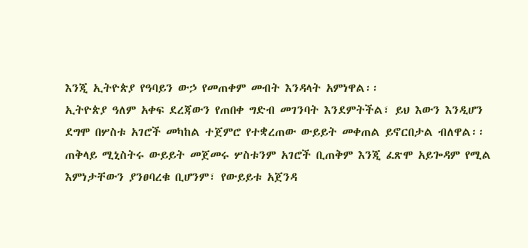እንጂ ኢትዮጵያ የዓባይን ውኃ የመጠቀም መብት እንዳላት አምነዋል፡፡
ኢትዮጵያ ዓለም አቀፍ ደረጃውን የጠበቀ ግድብ መገንባት እንደምትችል፣ ይህ እውን እንዲሆን ደግሞ በሦስቱ አገሮች መካከል ተጀምሮ የተቋረጠው ውይይት መቀጠል ይኖርበታል ብለዋል፡፡
ጠቅላይ ሚኒስትሩ ውይይት መጀመሩ ሦስቱንም አገሮች ቢጠቅም እንጂ ፈጽሞ አይጐዳም የሚል እምነታቸውን ያንፀባረቁ ቢሆንም፣ የውይይቱ አጀንዳ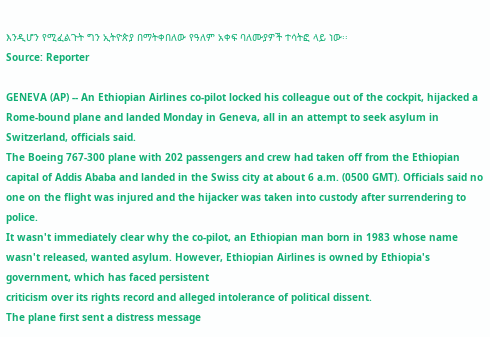እንዲሆን የሚፈልጉት ግን ኢትዮጵያ በማትቀበለው የዓለም አቀፍ ባለሙያዎች ተሳትፎ ላይ ነው፡፡
Source: Reporter

GENEVA (AP) -- An Ethiopian Airlines co-pilot locked his colleague out of the cockpit, hijacked a Rome-bound plane and landed Monday in Geneva, all in an attempt to seek asylum in Switzerland, officials said.
The Boeing 767-300 plane with 202 passengers and crew had taken off from the Ethiopian capital of Addis Ababa and landed in the Swiss city at about 6 a.m. (0500 GMT). Officials said no one on the flight was injured and the hijacker was taken into custody after surrendering to police.
It wasn't immediately clear why the co-pilot, an Ethiopian man born in 1983 whose name wasn't released, wanted asylum. However, Ethiopian Airlines is owned by Ethiopia's government, which has faced persistent
criticism over its rights record and alleged intolerance of political dissent.
The plane first sent a distress message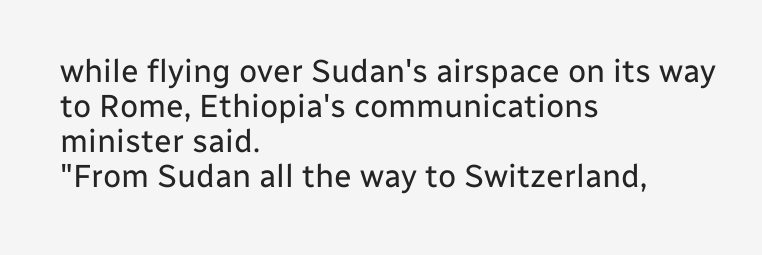while flying over Sudan's airspace on its way to Rome, Ethiopia's communications minister said.
"From Sudan all the way to Switzerland,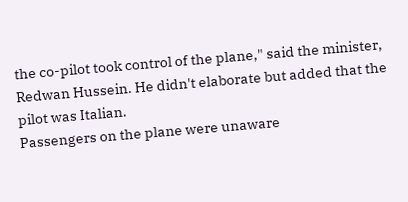the co-pilot took control of the plane," said the minister, Redwan Hussein. He didn't elaborate but added that the pilot was Italian.
Passengers on the plane were unaware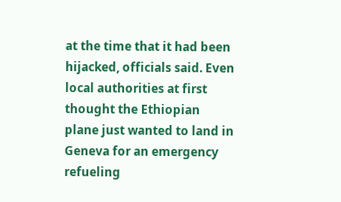at the time that it had been hijacked, officials said. Even local authorities at first thought the Ethiopian plane just wanted to land in Geneva for an emergency refueling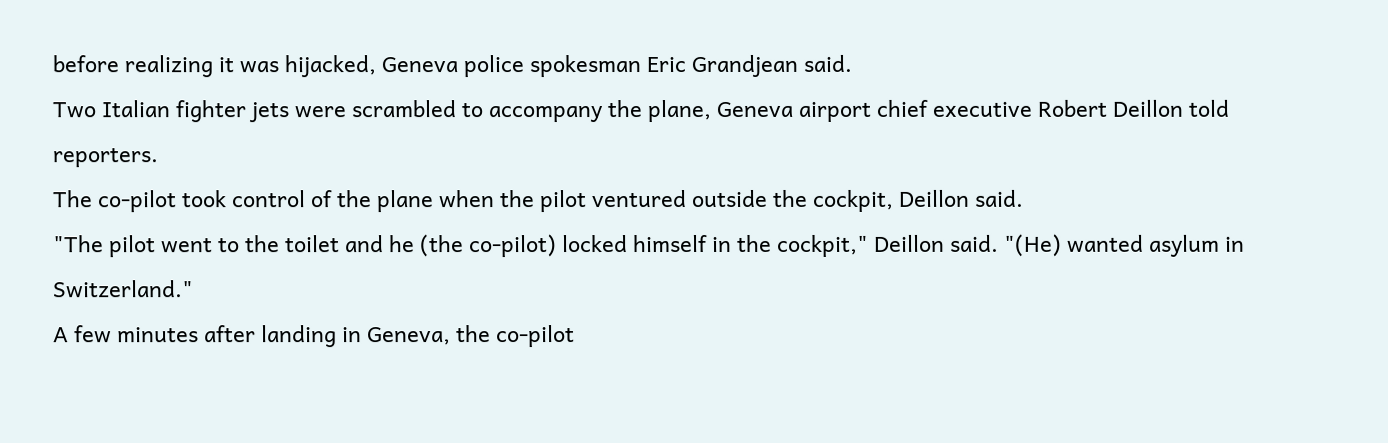before realizing it was hijacked, Geneva police spokesman Eric Grandjean said.
Two Italian fighter jets were scrambled to accompany the plane, Geneva airport chief executive Robert Deillon told reporters.
The co-pilot took control of the plane when the pilot ventured outside the cockpit, Deillon said.
"The pilot went to the toilet and he (the co-pilot) locked himself in the cockpit," Deillon said. "(He) wanted asylum in Switzerland."
A few minutes after landing in Geneva, the co-pilot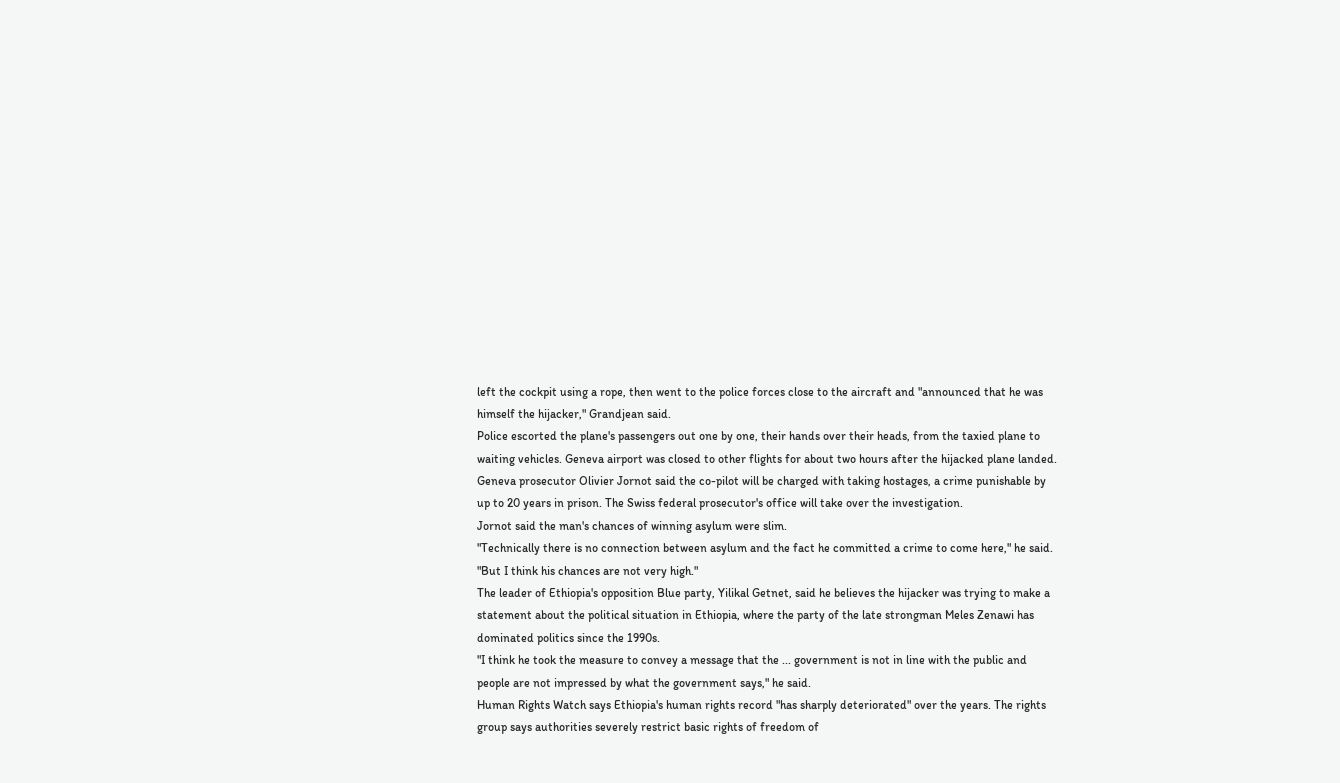left the cockpit using a rope, then went to the police forces close to the aircraft and "announced that he was himself the hijacker," Grandjean said.
Police escorted the plane's passengers out one by one, their hands over their heads, from the taxied plane to waiting vehicles. Geneva airport was closed to other flights for about two hours after the hijacked plane landed.
Geneva prosecutor Olivier Jornot said the co-pilot will be charged with taking hostages, a crime punishable by up to 20 years in prison. The Swiss federal prosecutor's office will take over the investigation.
Jornot said the man's chances of winning asylum were slim.
"Technically there is no connection between asylum and the fact he committed a crime to come here," he said. "But I think his chances are not very high."
The leader of Ethiopia's opposition Blue party, Yilikal Getnet, said he believes the hijacker was trying to make a statement about the political situation in Ethiopia, where the party of the late strongman Meles Zenawi has dominated politics since the 1990s.
"I think he took the measure to convey a message that the ... government is not in line with the public and people are not impressed by what the government says," he said.
Human Rights Watch says Ethiopia's human rights record "has sharply deteriorated" over the years. The rights group says authorities severely restrict basic rights of freedom of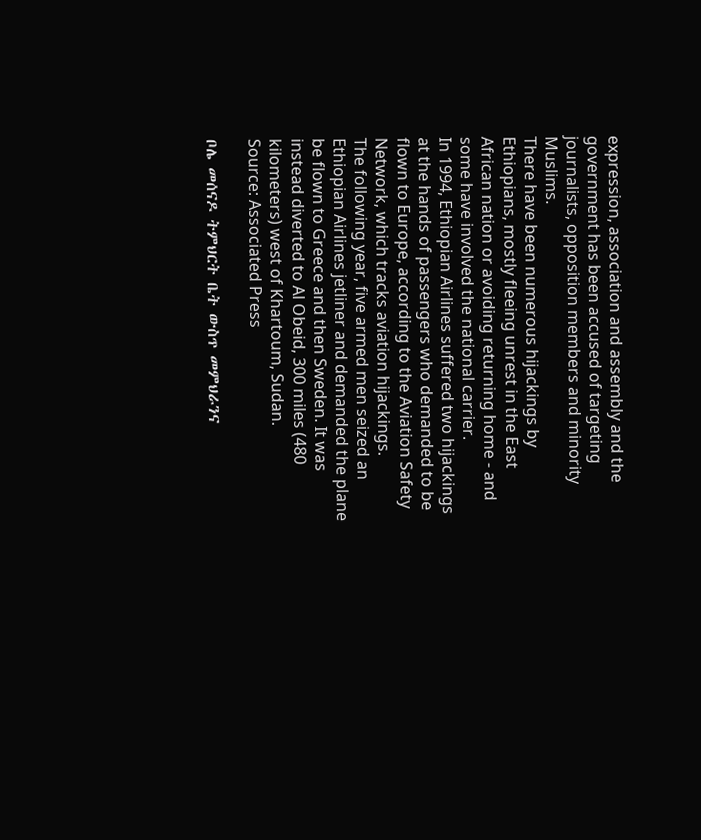expression, association and assembly and the government has been accused of targeting journalists, opposition members and minority Muslims.
There have been numerous hijackings by Ethiopians, mostly fleeing unrest in the East African nation or avoiding returning home - and some have involved the national carrier.
In 1994, Ethiopian Airlines suffered two hijackings at the hands of passengers who demanded to be flown to Europe, according to the Aviation Safety Network, which tracks aviation hijackings.
The following year, five armed men seized an Ethiopian Airlines jetliner and demanded the plane be flown to Greece and then Sweden. It was instead diverted to Al Obeid, 300 miles (480 kilometers) west of Khartoum, Sudan.
Source: Associated Press

ቦሌ መሰናዶ ትምህርት ቤት ውስጥ መምህራንና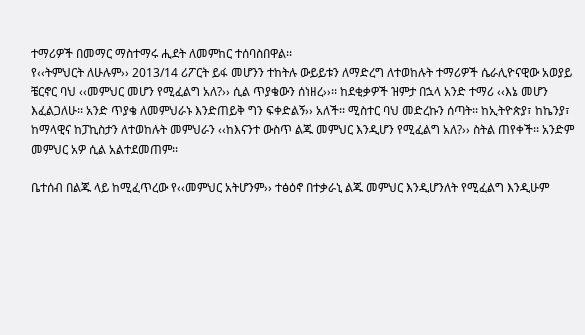ተማሪዎች በመማር ማስተማሩ ሒደት ለመምከር ተሰባስበዋል፡፡
የ‹‹ትምህርት ለሁሉም›› 2013/14 ሪፖርት ይፋ መሆንን ተከትሉ ውይይቱን ለማድረግ ለተወከሉት ተማሪዎች ሴራሊዮናዊው አወያይ ቼርኖር ባህ ‹‹መምህር መሆን የሚፈልግ አለ?›› ሲል ጥያቄውን ሰነዘረ››፡፡ ከደቂቃዎች ዝምታ በኋላ አንድ ተማሪ ‹‹እኔ መሆን እፈልጋለሁ፡፡ አንድ ጥያቄ ለመምህራኑ እንድጠይቅ ግን ፍቀድልኝ›› አለች፡፡ ሚስተር ባህ መድረኩን ሰጣት፡፡ ከኢትዮጵያ፣ ከኬንያ፣ ከማላዊና ከፓኪስታን ለተወከሉት መምህራን ‹‹ከእናንተ ውስጥ ልጁ መምህር እንዲሆን የሚፈልግ አለ?›› ስትል ጠየቀች፡፡ አንድም መምህር አዎ ሲል አልተደመጠም፡፡

ቤተሰብ በልጁ ላይ ከሚፈጥረው የ‹‹መምህር አትሆንም›› ተፅዕኖ በተቃራኒ ልጁ መምህር እንዲሆንለት የሚፈልግ እንዲሁም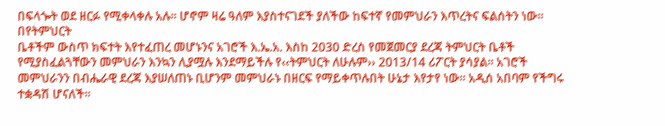በፍላጐት ወደ ዘርፉ የሚቀላቀሉ አሉ፡፡ ሆኖም ዛሬ ዓለም እያስተናገደች ያለችው ከፍተኛ የመምህራን እጥረትና ፍልሰትን ነው፡፡ በየትምህርት
ቤቶችም ውስጥ ክፍተት እየተፈጠረ መሆኑንና አገሮች እ.ኤ.አ. እስከ 2030 ድረስ የመጀመርያ ደረጃ ትምህርት ቤቶች የሚያስፈልጓቸውን መምህራን እንኳን ሊያሟሉ እንደማይችሉ የ‹‹ትምህርት ለሁሉም›› 2013/14 ሪፖርት ያሳያል፡፡ አገሮች መምህራንን በብሔራዊ ደረጃ እያሠለጠኑ ቢሆንም መምህራኑ በዘርፍ የማይቀጥሉበት ሁኔታ እየታየ ነው፡፡ አዲሰ አበባም የችግሩ ተቋዳሽ ሆናለች፡፡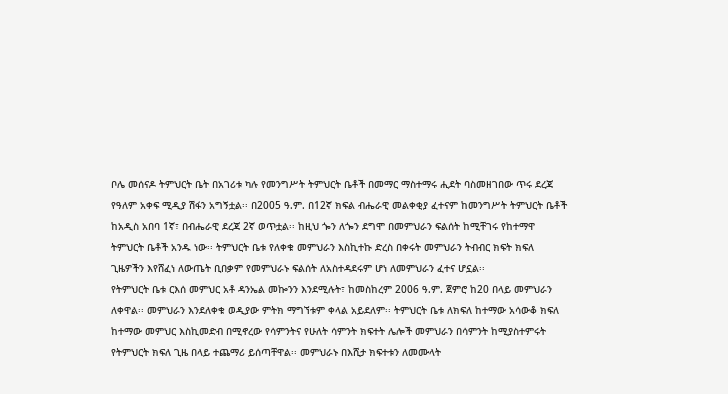ቦሌ መሰናዶ ትምህርት ቤት በአገሪቱ ካሉ የመንግሥት ትምህርት ቤቶች በመማር ማስተማሩ ሒደት ባስመዘገበው ጥሩ ደረጃ የዓለም አቀፍ ሚዲያ ሽፋን አግኝቷል፡፡ በ2005 ዓ.ም. በ12ኛ ክፍል ብሔራዊ መልቀቂያ ፈተናም ከመንግሥት ትምህርት ቤቶች ከአዲስ አበባ 1ኛ፣ በብሔራዊ ደረጃ 2ኛ ወጥቷል፡፡ ከዚህ ጐን ለጐን ደግሞ በመምህራን ፍልሰት ከሚቸገሩ የከተማዋ ትምህርት ቤቶች አንዱ ነው፡፡ ትምህርት ቤቱ የለቀቁ መምህራን እስኪተኩ ድረስ በቀሩት መምህራን ትብብር ክፍት ክፍለ ጊዜዎችን እየሸፈነ ለውጤት ቢበቃም የመምህራኑ ፍልሰት ለአስተዳደሩም ሆነ ለመምህራን ፈተና ሆኗል፡፡
የትምህርት ቤቱ ርእሰ መምህር አቶ ዳንኤል መኰንን እንደሚሉት፣ ከመስከረም 2006 ዓ.ም. ጀምሮ ከ20 በላይ መምህራን ለቀዋል፡፡ መምህራን እንደለቀቁ ወዲያው ምትክ ማግኘቱም ቀላል አይደለም፡፡ ትምህርት ቤቱ ለክፍለ ከተማው አሳውቆ ክፍለ ከተማው መምህር እስኪመድብ በሚኖረው የሳምንትና የሁለት ሳምንት ክፍተት ሌሎች መምህራን በሳምንት ከሚያስተምሩት የትምህርት ክፍለ ጊዜ በላይ ተጨማሪ ይሰጣቸዋል፡፡ መምህራኑ በእሺታ ክፍተቱን ለመሙላት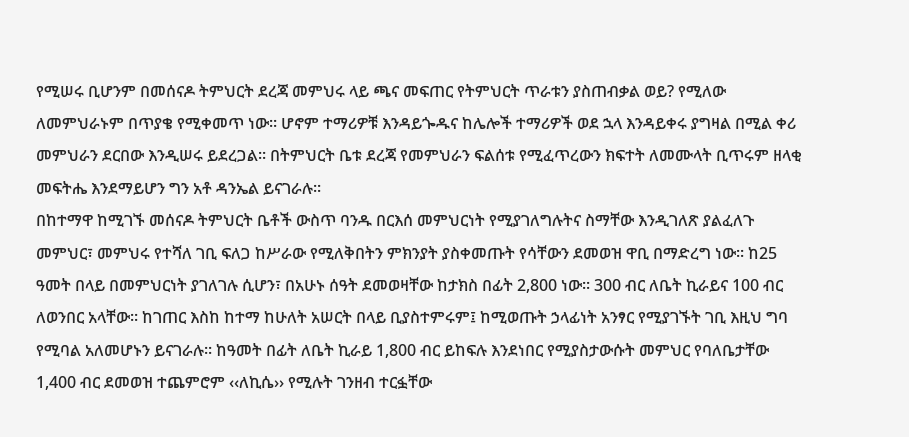የሚሠሩ ቢሆንም በመሰናዶ ትምህርት ደረጃ መምህሩ ላይ ጫና መፍጠር የትምህርት ጥራቱን ያስጠብቃል ወይ? የሚለው ለመምህራኑም በጥያቄ የሚቀመጥ ነው፡፡ ሆኖም ተማሪዎቹ እንዳይጐዱና ከሌሎች ተማሪዎች ወደ ኋላ እንዳይቀሩ ያግዛል በሚል ቀሪ መምህራን ደርበው እንዲሠሩ ይደረጋል፡፡ በትምህርት ቤቱ ደረጃ የመምህራን ፍልሰቱ የሚፈጥረውን ክፍተት ለመሙላት ቢጥሩም ዘላቂ መፍትሔ እንደማይሆን ግን አቶ ዳንኤል ይናገራሉ፡፡
በከተማዋ ከሚገኙ መሰናዶ ትምህርት ቤቶች ውስጥ ባንዱ በርእሰ መምህርነት የሚያገለግሉትና ስማቸው እንዲገለጽ ያልፈለጉ መምህር፣ መምህሩ የተሻለ ገቢ ፍለጋ ከሥራው የሚለቅበትን ምክንያት ያስቀመጡት የሳቸውን ደመወዝ ዋቢ በማድረግ ነው፡፡ ከ25 ዓመት በላይ በመምህርነት ያገለገሉ ሲሆን፣ በአሁኑ ሰዓት ደመወዛቸው ከታክስ በፊት 2,800 ነው፡፡ 300 ብር ለቤት ኪራይና 100 ብር ለወንበር አላቸው፡፡ ከገጠር እስከ ከተማ ከሁለት አሠርት በላይ ቢያስተምሩም፤ ከሚወጡት ኃላፊነት አንፃር የሚያገኙት ገቢ እዚህ ግባ የሚባል አለመሆኑን ይናገራሉ፡፡ ከዓመት በፊት ለቤት ኪራይ 1,800 ብር ይከፍሉ እንደነበር የሚያስታውሱት መምህር የባለቤታቸው 1,400 ብር ደመወዝ ተጨምሮም ‹‹ለኪሴ›› የሚሉት ገንዘብ ተርፏቸው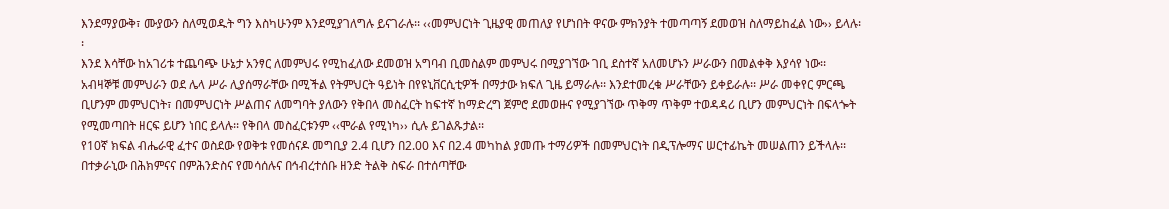እንደማያውቅ፣ ሙያውን ስለሚወዱት ግን እስካሁንም እንደሚያገለግሉ ይናገራሉ፡፡ ‹‹መምህርነት ጊዜያዊ መጠለያ የሆነበት ዋናው ምክንያት ተመጣጣኝ ደመወዝ ስለማይከፈል ነው›› ይላሉ፡፡
እንደ እሳቸው ከአገሪቱ ተጨባጭ ሁኔታ አንፃር ለመምህሩ የሚከፈለው ደመወዝ አግባብ ቢመስልም መምህሩ በሚያገኘው ገቢ ደስተኛ አለመሆኑን ሥራውን በመልቀቅ እያሳየ ነው፡፡ አብዛኞቹ መምህራን ወደ ሌላ ሥራ ሊያሰማራቸው በሚችል የትምህርት ዓይነት በየዩኒቨርሲቲዎች በማታው ክፍለ ጊዜ ይማራሉ፡፡ እንደተመረቁ ሥራቸውን ይቀይራሉ፡፡ ሥራ መቀየር ምርጫ ቢሆንም መምህርነት፣ በመምህርነት ሥልጠና ለመግባት ያለውን የቅበላ መስፈርት ከፍተኛ ከማድረግ ጀምሮ ደመወዙና የሚያገኘው ጥቅማ ጥቅም ተወዳዳሪ ቢሆን መምህርነት በፍላጐት የሚመጣበት ዘርፍ ይሆን ነበር ይላሉ፡፡ የቅበላ መስፈርቱንም ‹‹ሞራል የሚነካ›› ሲሉ ይገልጹታል፡፡
የ10ኛ ክፍል ብሔራዊ ፈተና ወስደው የወቅቱ የመሰናዶ መግቢያ 2.4 ቢሆን በ2.00 እና በ2.4 መካከል ያመጡ ተማሪዎች በመምህርነት በዲፕሎማና ሠርተፊኬት መሠልጠን ይችላሉ፡፡ በተቃራኒው በሕክምናና በምሕንድስና የመሳሰሉና በኅብረተሰቡ ዘንድ ትልቅ ስፍራ በተሰጣቸው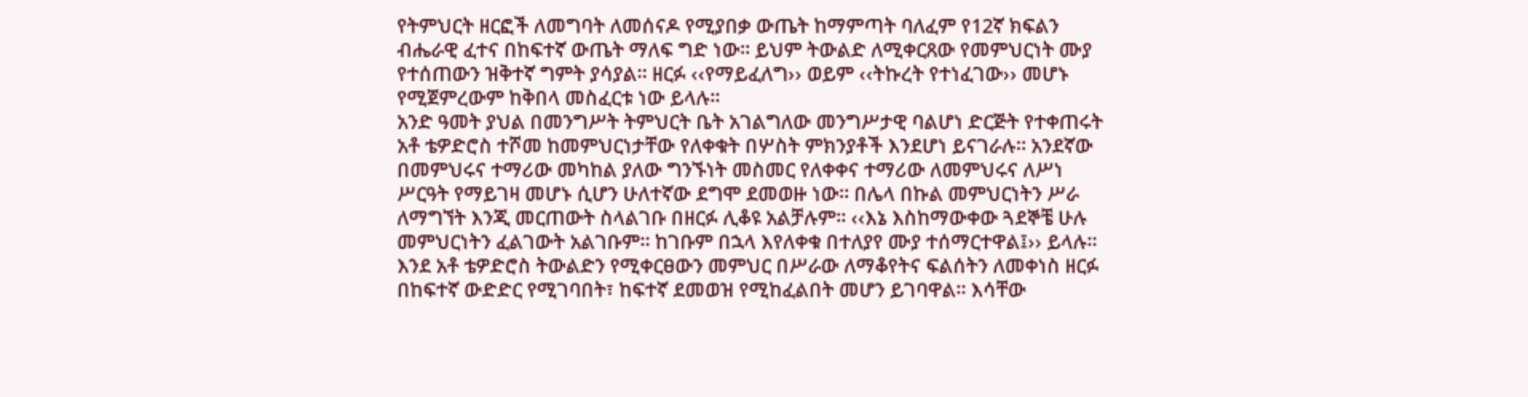የትምህርት ዘርፎች ለመግባት ለመሰናዶ የሚያበቃ ውጤት ከማምጣት ባለፈም የ12ኛ ክፍልን ብሔራዊ ፈተና በከፍተኛ ውጤት ማለፍ ግድ ነው፡፡ ይህም ትውልድ ለሚቀርጸው የመምህርነት ሙያ የተሰጠውን ዝቅተኛ ግምት ያሳያል፡፡ ዘርፉ ‹‹የማይፈለግ›› ወይም ‹‹ትኩረት የተነፈገው›› መሆኑ የሚጀምረውም ከቅበላ መስፈርቱ ነው ይላሉ፡፡
አንድ ዓመት ያህል በመንግሥት ትምህርት ቤት አገልግለው መንግሥታዊ ባልሆነ ድርጅት የተቀጠሩት አቶ ቴዎድሮስ ተሾመ ከመምህርነታቸው የለቀቁት በሦስት ምክንያቶች እንደሆነ ይናገራሉ፡፡ አንደኛው በመምህሩና ተማሪው መካከል ያለው ግንኙነት መስመር የለቀቀና ተማሪው ለመምህሩና ለሥነ ሥርዓት የማይገዛ መሆኑ ሲሆን ሁለተኛው ደግሞ ደመወዙ ነው፡፡ በሌላ በኩል መምህርነትን ሥራ ለማግኘት እንጂ መርጠውት ስላልገቡ በዘርፉ ሊቆዩ አልቻሉም፡፡ ‹‹እኔ እስከማውቀው ጓደኞቼ ሁሉ መምህርነትን ፈልገውት አልገቡም፡፡ ከገቡም በኋላ እየለቀቁ በተለያየ ሙያ ተሰማርተዋል፤›› ይላሉ፡፡
እንደ አቶ ቴዎድሮስ ትውልድን የሚቀርፀውን መምህር በሥራው ለማቆየትና ፍልሰትን ለመቀነስ ዘርፉ በከፍተኛ ውድድር የሚገባበት፣ ከፍተኛ ደመወዝ የሚከፈልበት መሆን ይገባዋል፡፡ እሳቸው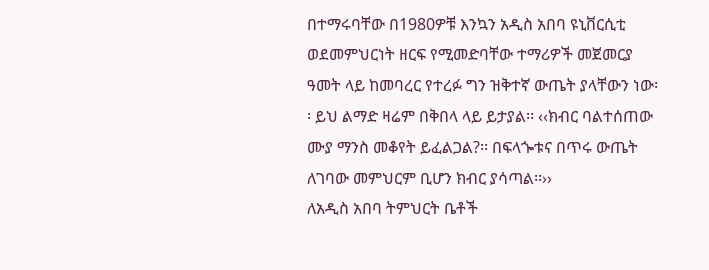በተማሩባቸው በ1980ዎቹ እንኳን አዲስ አበባ ዩኒቨርሲቲ ወደመምህርነት ዘርፍ የሚመድባቸው ተማሪዎች መጀመርያ ዓመት ላይ ከመባረር የተረፉ ግን ዝቅተኛ ውጤት ያላቸውን ነው፡፡ ይህ ልማድ ዛሬም በቅበላ ላይ ይታያል፡፡ ‹‹ክብር ባልተሰጠው ሙያ ማንስ መቆየት ይፈልጋል?፡፡ በፍላጐቱና በጥሩ ውጤት ለገባው መምህርም ቢሆን ክብር ያሳጣል፡፡››
ለአዲስ አበባ ትምህርት ቤቶች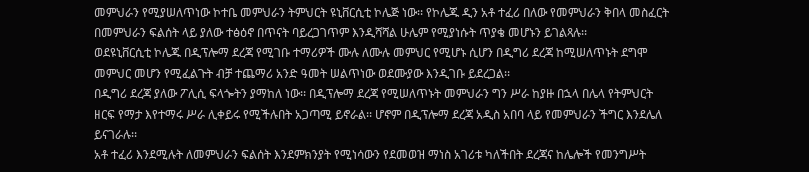መምህራን የሚያሠለጥነው ኮተቤ መምህራን ትምህርት ዩኒቨርሲቲ ኮሌጅ ነው፡፡ የኮሌጁ ዲን አቶ ተፈሪ በለው የመምህራን ቅበላ መስፈርት በመምህራን ፍልሰት ላይ ያለው ተፅዕኖ በጥናት ባይረጋገጥም እንዲሻሻል ሁሌም የሚያነሱት ጥያቄ መሆኑን ይገልጻሉ፡፡
ወደዩኒቨርሲቲ ኮሌጁ በዲፕሎማ ደረጃ የሚገቡ ተማሪዎች ሙሉ ለሙሉ መምህር የሚሆኑ ሲሆን በዲግሪ ደረጃ ከሚሠለጥኑት ደግሞ መምህር መሆን የሚፈልጉት ብቻ ተጨማሪ አንድ ዓመት ሠልጥነው ወደሙያው እንዲገቡ ይደረጋል፡፡
በዲግሪ ደረጃ ያለው ፖሊሲ ፍላጐትን ያማከለ ነው፡፡ በዲፕሎማ ደረጃ የሚሠለጥኑት መምህራን ግን ሥራ ከያዙ በኋላ በሌላ የትምህርት ዘርፍ የማታ እየተማሩ ሥራ ሊቀይሩ የሚችሉበት አጋጣሚ ይኖራል፡፡ ሆኖም በዲፕሎማ ደረጃ አዲስ አበባ ላይ የመምህራን ችግር እንደሌለ ይናገራሉ፡፡
አቶ ተፈሪ እንደሚሉት ለመምህራን ፍልሰት እንደምክንያት የሚነሳውን የደመወዝ ማነስ አገሪቱ ካለችበት ደረጃና ከሌሎች የመንግሥት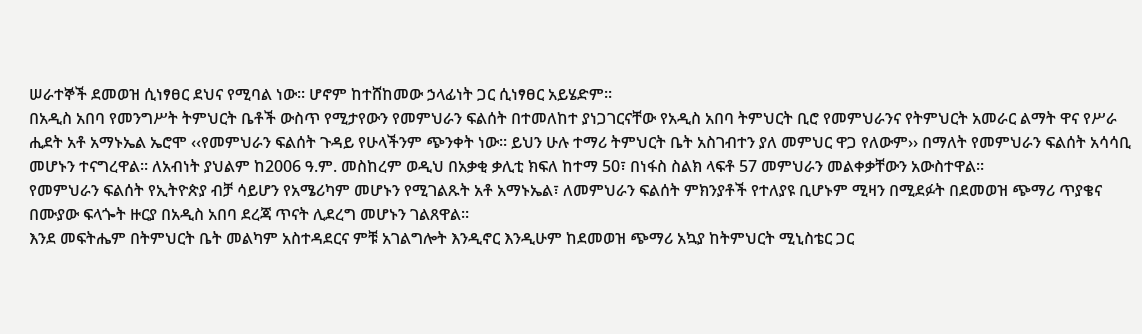ሠራተኞች ደመወዝ ሲነፃፀር ደህና የሚባል ነው፡፡ ሆኖም ከተሸከመው ኃላፊነት ጋር ሲነፃፀር አይሄድም፡፡
በአዲስ አበባ የመንግሥት ትምህርት ቤቶች ውስጥ የሚታየውን የመምህራን ፍልሰት በተመለከተ ያነጋገርናቸው የአዲስ አበባ ትምህርት ቢሮ የመምህራንና የትምህርት አመራር ልማት ዋና የሥራ ሒደት አቶ አማኑኤል ኤሮሞ ‹‹የመምህራን ፍልሰት ጉዳይ የሁላችንም ጭንቀት ነው፡፡ ይህን ሁሉ ተማሪ ትምህርት ቤት አስገብተን ያለ መምህር ዋጋ የለውም›› በማለት የመምህራን ፍልሰት አሳሳቢ መሆኑን ተናግረዋል፡፡ ለአብነት ያህልም ከ2006 ዓ.ም. መስከረም ወዲህ በአቃቂ ቃሊቲ ክፍለ ከተማ 50፣ በነፋስ ስልክ ላፍቶ 57 መምህራን መልቀቃቸውን አውስተዋል፡፡
የመምህራን ፍልሰት የኢትዮጵያ ብቻ ሳይሆን የአሜሪካም መሆኑን የሚገልጹት አቶ አማኑኤል፣ ለመምህራን ፍልሰት ምክንያቶች የተለያዩ ቢሆኑም ሚዛን በሚደፉት በደመወዝ ጭማሪ ጥያቄና በሙያው ፍላጐት ዙርያ በአዲስ አበባ ደረጃ ጥናት ሊደረግ መሆኑን ገልጸዋል፡፡
እንደ መፍትሔም በትምህርት ቤት መልካም አስተዳደርና ምቹ አገልግሎት እንዲኖር እንዲሁም ከደመወዝ ጭማሪ አኳያ ከትምህርት ሚኒስቴር ጋር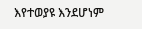እየተወያዩ እንደሆነም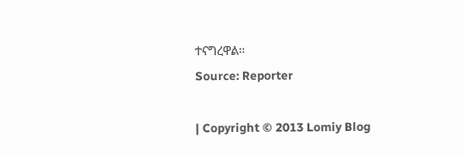ተናግረዋል፡፡
Source: Reporter

| Copyright © 2013 Lomiy Blog